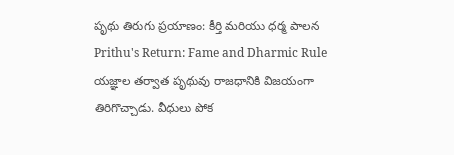పృథు తిరుగు ప్రయాణం: కీర్తి మరియు ధర్మ పాలన
Prithu's Return: Fame and Dharmic Rule
యజ్ఞాల తర్వాత పృథువు రాజధానికి విజయంగా తిరిగొచ్చాడు. వీధులు పోక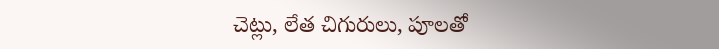చెట్లు, లేత చిగురులు, పూలతో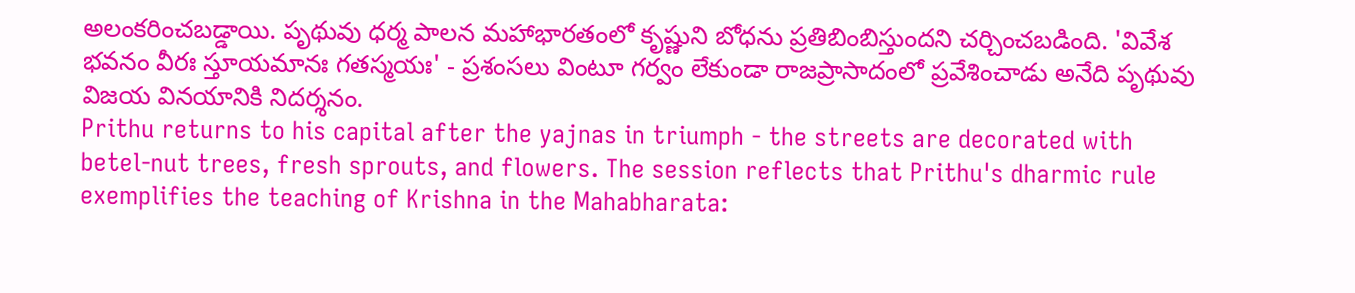అలంకరించబడ్డాయి. పృథువు ధర్మ పాలన మహాభారతంలో కృష్ణుని బోధను ప్రతిబింబిస్తుందని చర్చించబడింది. 'వివేశ భవనం వీరః స్తూయమానః గతస్మయః' - ప్రశంసలు వింటూ గర్వం లేకుండా రాజప్రాసాదంలో ప్రవేశించాడు అనేది పృథువు విజయ వినయానికి నిదర్శనం.
Prithu returns to his capital after the yajnas in triumph - the streets are decorated with betel-nut trees, fresh sprouts, and flowers. The session reflects that Prithu's dharmic rule exemplifies the teaching of Krishna in the Mahabharata: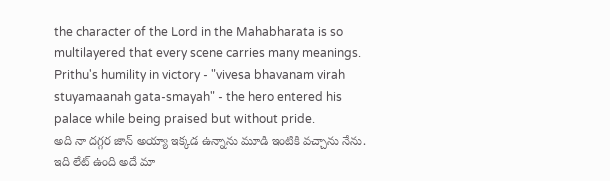the character of the Lord in the Mahabharata is so multilayered that every scene carries many meanings. Prithu's humility in victory - "vivesa bhavanam virah stuyamaanah gata-smayah" - the hero entered his palace while being praised but without pride.
అది నా దగ్గర జాన్ అయ్యా ఇక్కడ ఉన్నాను మూడి ఇంటికి వచ్చాను నేను. ఇది లేట్ ఉంది అదే మా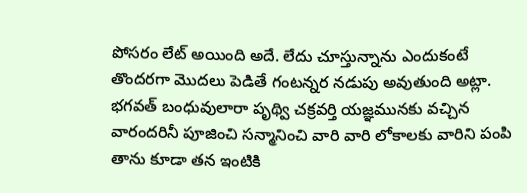పోసరం లేట్ అయింది అదే. లేదు చూస్తున్నాను ఎందుకంటే తొందరగా మొదలు పెడితే గంటన్నర నడుపు అవుతుంది అట్లా. భగవత్ బంధువులారా పృథ్వి చక్రవర్తి యజ్ఞమునకు వచ్చిన వారందరినీ పూజించి సన్మానించి వారి వారి లోకాలకు వారిని పంపి తాను కూడా తన ఇంటికి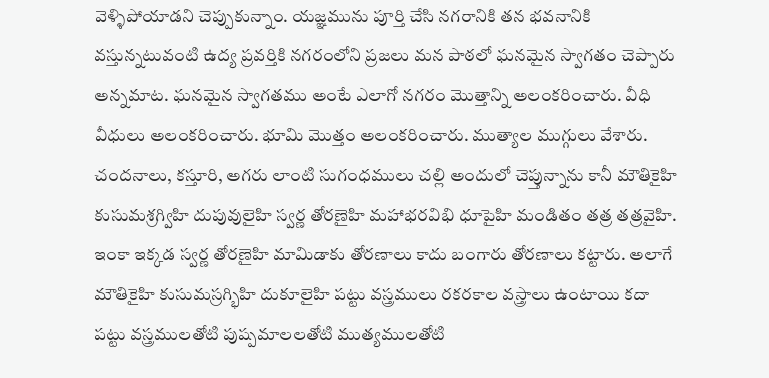వెళ్ళిపోయాడని చెప్పుకున్నాం. యజ్ఞమును పూర్తి చేసి నగరానికి తన భవనానికి వస్తున్నటువంటి ఉద్య ప్రవర్తికి నగరంలోని ప్రజలు మన పాఠలో ఘనమైన స్వాగతం చెప్పారు అన్నమాట. ఘనమైన స్వాగతము అంటే ఎలాగో నగరం మొత్తాన్ని అలంకరించారు. వీధి వీధులు అలంకరించారు. భూమి మొత్తం అలంకరించారు. ముత్యాల ముగ్గులు వేశారు. చందనాలు, కస్తూరి, అగరు లాంటి సుగంధములు చల్లి అందులో చెప్తున్నాను కానీ మౌతికైహి కుసుమశ్రగ్విహి దుపువులైహి స్వర్ణ తోరణైహి మహాభరవిభి ధూపైహి మండితం తత్ర తత్రవైహి. ఇంకా ఇక్కడ స్వర్ణ తోరణైహి మామిడాకు తోరణాలు కాదు బంగారు తోరణాలు కట్టారు. అలాగే మౌతికైహి కుసుమస్రగ్భిహి దుకూలైహి పట్టు వస్త్రములు రకరకాల వస్త్రాలు ఉంటాయి కదా పట్టు వస్త్రములతోటి పుష్పమాలలతోటి ముత్యములతోటి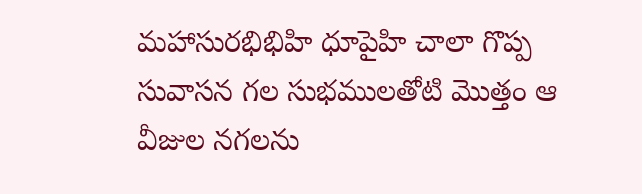మహాసురభిభిహి ధూపైహి చాలా గొప్ప సువాసన గల సుభములతోటి మొత్తం ఆ వీజుల నగలను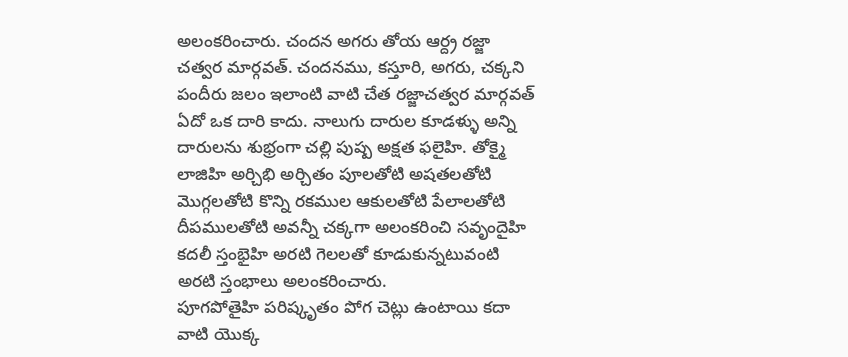అలంకరించారు. చందన అగరు తోయ ఆర్ద్ర రజ్జా చత్వర మార్గవత్. చందనము, కస్తూరి, అగరు, చక్కని పందీరు జలం ఇలాంటి వాటి చేత రజ్జాచత్వర మార్గవత్ ఏదో ఒక దారి కాదు. నాలుగు దారుల కూడళ్ళు అన్ని దారులను శుభ్రంగా చల్లి పుష్ప అక్షత ఫలైహి. తోక్మై లాజిహి అర్చిభి అర్చితం పూలతోటి అషతలతోటి మొగ్గలతోటి కొన్ని రకముల ఆకులతోటి పేలాలతోటి దీపములతోటి అవన్నీ చక్కగా అలంకరించి సవృందైహి కదలీ స్తంభైహి అరటి గెలలతో కూడుకున్నటువంటి అరటి స్తంభాలు అలంకరించారు.
పూగపోతైహి పరిష్కృతం పోగ చెట్లు ఉంటాయి కదా వాటి యొక్క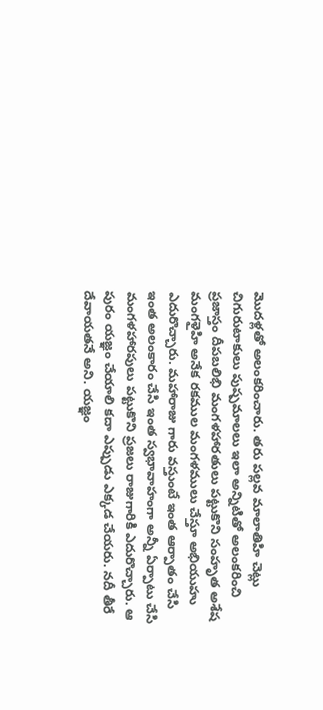మొదళ్లతో అలంకరించారు. తరు పల్లవ మాలాతిహి చెట్లు చిగురుటాకులు పుష్పమాలలు ఇలా అన్నిటితో అలంకరించి ప్రజాస్తం దీపబలిభి మంగళహారతులు పట్టుకొని సంహృత అశేష మంగళైహి అనేక రకముల మంగళములు చేస్తూ అభియుహు ఎదురొచ్చారు. మహారాజు గారు వస్తుంటే ఇంత ఆర్పాతం చేసి ఇంత అలంకారం చేసి ఇంత స్వభావాహంగా అన్నీ ఏర్పాటు చేసి మంగళహారపులు పట్టుకొని ప్రజలు రాజుగారికి ఎదురొచ్చారు. ఆ పురం యజ్ఞం చేయాలి కదా ఎప్పుడు ఎక్కడ చేయరు. నదీ తీరే దేవాయతనే అని. యజ్ఞం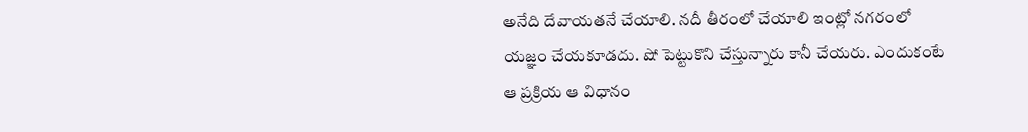అనేది దేవాయతనే చేయాలి. నదీ తీరంలో చేయాలి ఇంట్లో నగరంలో యజ్ఞం చేయకూడదు. షో పెట్టుకొని చేస్తున్నారు కానీ చేయరు. ఎందుకంటే ఆ ప్రక్రియ ఆ విధానం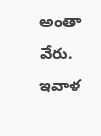అంతా వేరు. ఇవాళ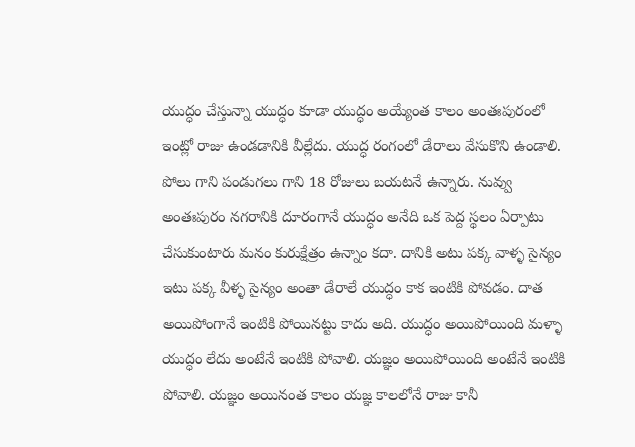యుద్ధం చేస్తున్నా యుద్ధం కూడా యుద్ధం అయ్యేంత కాలం అంతఃపురంలో ఇంట్లో రాజు ఉండడానికి వీల్లేదు. యుద్ధ రంగంలో డేరాలు వేసుకొని ఉండాలి. పోలు గాని పండుగలు గాని 18 రోజులు బయటనే ఉన్నారు. నువ్వు అంతఃపురం నగరానికి దూరంగానే యుద్ధం అనేది ఒక పెద్ద స్థలం ఏర్పాటు చేసుకుంటారు మనం కురుక్షేత్రం ఉన్నాం కదా. దానికి అటు పక్క వాళ్ళ సైన్యం ఇటు పక్క వీళ్ళ సైన్యం అంతా డేరాలే యుద్ధం కాక ఇంటికి పోవడం. దాత అయిపోంగానే ఇంటికి పోయినట్టు కాదు అది. యుద్ధం అయిపోయింది మళ్ళా యుద్ధం లేదు అంటేనే ఇంటికి పోవాలి. యజ్ఞం అయిపోయింది అంటేనే ఇంటికి పోవాలి. యజ్ఞం అయినంత కాలం యజ్ఞ కాలలోనే రాజు కానీ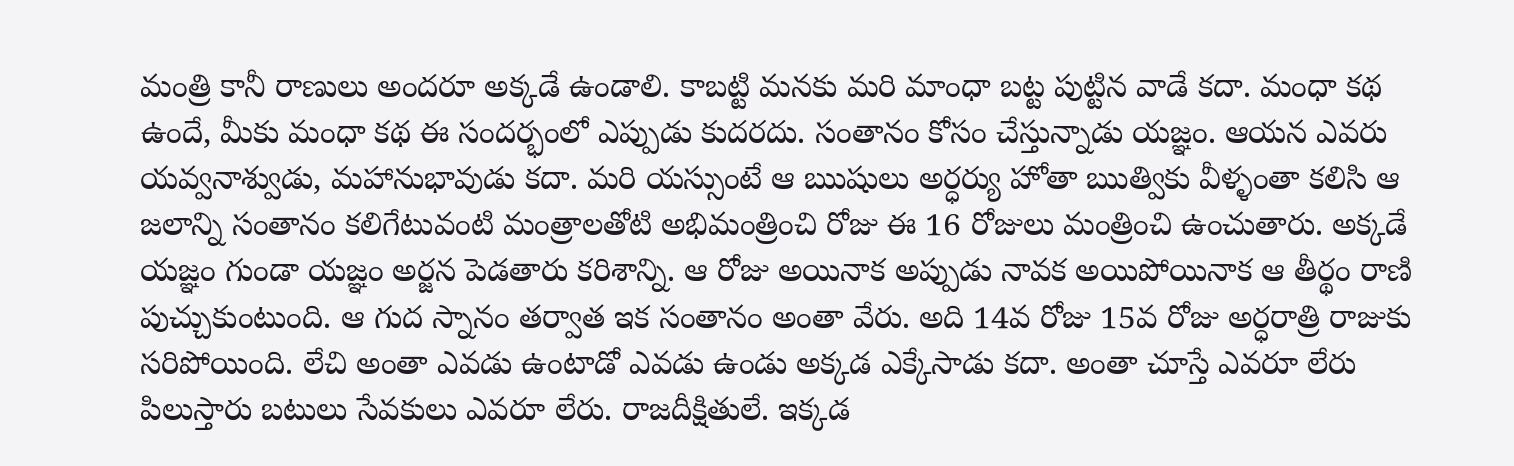మంత్రి కానీ రాణులు అందరూ అక్కడే ఉండాలి. కాబట్టి మనకు మరి మాంధా బట్ట పుట్టిన వాడే కదా. మంధా కథ ఉందే, మీకు మంధా కథ ఈ సందర్భంలో ఎప్పుడు కుదరదు. సంతానం కోసం చేస్తున్నాడు యజ్ఞం. ఆయన ఎవరు యవ్వనాశ్వుడు, మహానుభావుడు కదా. మరి యస్సుంటే ఆ ఋషులు అర్ధర్యు హోతా ఋత్వికు వీళ్ళంతా కలిసి ఆ జలాన్ని సంతానం కలిగేటువంటి మంత్రాలతోటి అభిమంత్రించి రోజు ఈ 16 రోజులు మంత్రించి ఉంచుతారు. అక్కడే యజ్ఞం గుండా యజ్ఞం అర్జన పెడతారు కరిశాన్ని. ఆ రోజు అయినాక అప్పుడు నావక అయిపోయినాక ఆ తీర్థం రాణి పుచ్చుకుంటుంది. ఆ గుద స్నానం తర్వాత ఇక సంతానం అంతా వేరు. అది 14వ రోజు 15వ రోజు అర్ధరాత్రి రాజుకు సరిపోయింది. లేచి అంతా ఎవడు ఉంటాడో ఎవడు ఉండు అక్కడ ఎక్కేసాడు కదా. అంతా చూస్తే ఎవరూ లేరు పిలుస్తారు బటులు సేవకులు ఎవరూ లేరు. రాజదీక్షితులే. ఇక్కడ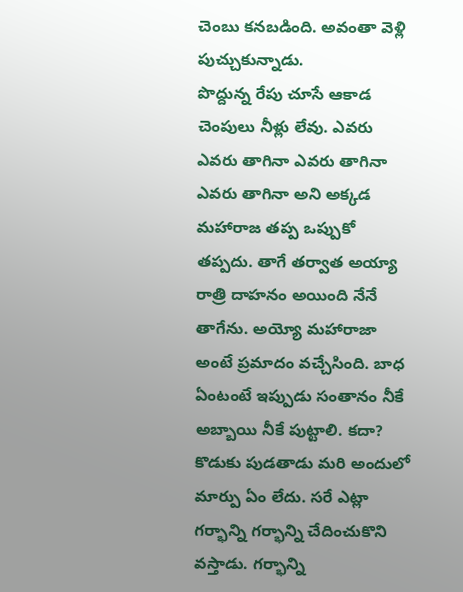చెంబు కనబడింది. అవంతా వెళ్లి పుచ్చుకున్నాడు.
పొద్దున్న రేపు చూసే ఆకాడ చెంపులు నీళ్లు లేవు. ఎవరు ఎవరు తాగినా ఎవరు తాగినా ఎవరు తాగినా అని అక్కడ మహారాజ తప్ప ఒప్పుకో తప్పదు. తాగే తర్వాత అయ్యా రాత్రి దాహనం అయింది నేనే తాగేను. అయ్యో మహారాజా అంటే ప్రమాదం వచ్చేసింది. బాధ ఏంటంటే ఇప్పుడు సంతానం నీకే అబ్బాయి నీకే పుట్టాలి. కదా? కొడుకు పుడతాడు మరి అందులో మార్పు ఏం లేదు. సరే ఎట్లా గర్భాన్ని గర్భాన్ని చేదించుకొని వస్తాడు. గర్భాన్ని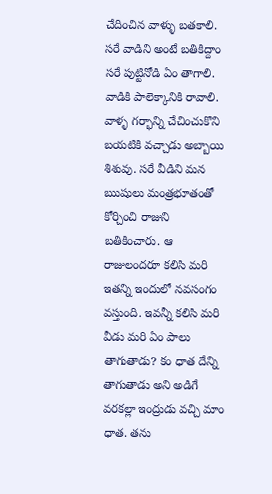చేదించిన వాళ్ళు బతకాలి. సరే వాడిని అంటే బతికిద్దాం సరే పుట్టినోడి ఏం తాగాలి. వాడికి పాలెక్కానికి రావాలి. వాళ్ళ గర్భాన్ని చేచించుకొని బయటికి వచ్చాడు అబ్బాయి శిశువు. సరే వీడిని మన ఋషులు మంత్రభూతంతో కోర్చించి రాజుని బతికించారు. ఆ రాజులందరూ కలిసి మరి ఇతన్ని ఇందులో నవసంగం వస్తుంది. ఇవన్నీ కలిసి మరి వీడు మరి ఏం పాలు తాగుతాడు? కం ధాత దేన్ని తాగుతాడు అని అడిగే వరకల్లా ఇంద్రుడు వచ్చి మాం ధాత. తను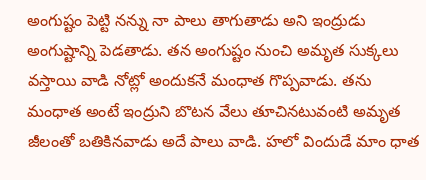అంగుష్టం పెట్టి నన్ను నా పాలు తాగుతాడు అని ఇంద్రుడు అంగుష్టాన్ని పెడతాడు. తన అంగుష్టం నుంచి అమృత సుక్కలు వస్తాయి వాడి నోట్లో అందుకనే మంధాత గొప్పవాడు. తను మంధాత అంటే ఇంద్రుని బొటన వేలు తూచినటువంటి అమృత జీలంతో బతికినవాడు అదే పాలు వాడి. హలో విందుడే మాం ధాత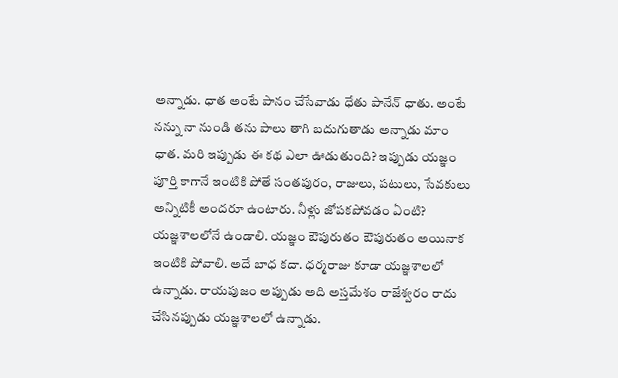అన్నాడు. ధాత అంటే పానం చేసేవాడు ధేతు పానేన్ ధాతు. అంటే నన్ను నా నుండి తను పాలు తాగి బదుగుతాడు అన్నాడు మాం ధాత. మరి ఇప్పుడు ఈ కథ ఎలా ఊడుతుంది? ఇప్పుడు యజ్ఞం పూర్తి కాగానే ఇంటికి పోతే సంతపురం, రాజులు, పటులు, సేవకులు అన్నిటికీ అందరూ ఉంటారు. నీళ్లు జోపకపోవడం ఏంటి? యజ్ఞశాలలోనే ఉండాలి. యజ్ఞం ఔపురుతం ఔపురుతం అయినాక ఇంటికి పోవాలి. అదే బాధ కదా. ధర్మరాజు కూడా యజ్ఞశాలలో ఉన్నాడు. రాయపుజం అప్పుడు అది అస్తమేశం రాజేశ్వరం రాదు చేసినప్పుడు యజ్ఞశాలలో ఉన్నాడు.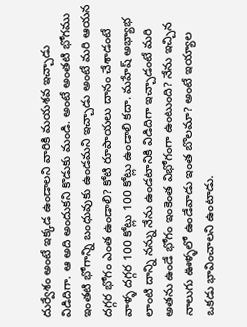దుర్వేశం అంటే ఇక్కడ ఉండాలని వారికి మయశవ ఇచ్చాడు విడిదిగా. ఆ అది అందుకని కొడుకు మండి. అంటే అంతటి భోగము ఇంతటి భోగాన్ని బంధువుకు ఉండమని ఇచ్చాడు అంటే మరి ఆయన దగ్గర భోగం ఎంత ఉండాలి? కోటి రూపాయలు దానం చేశాడంటే వాళ్ళ దగ్గర 100 కోట్లు 100 కోట్లు ఉండాలి కదా. మహేష్ అభ్యాభ లాంటి దాన్ని నన్ను నేను ఉండటానికి విడిదిగా ఇచ్చాడంటే మరి అతను ఉండే భోగం ఇంకెంత విభోగంగా ఉంటుంది? నేను ఇచ్చిన నాలుగు ఊళ్ళలో ఉండేవాడు ఇంత బొలమా? అంటే ఇయ్యాల ఒకడు భావించాలని ఉంటాడు.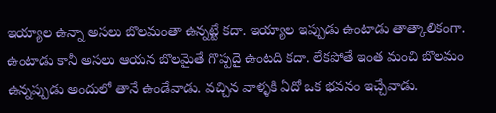ఇయ్యాల ఉన్నా అసలు బొలమంతా ఉన్నట్టే కదా. ఇయ్యాల ఇప్పుడు ఉంటాడు తాత్కాలికంగా. ఉంటాడు కానీ అసలు ఆయన బొలమైతే గొప్పదై ఉంటది కదా. లేకపోతే ఇంత మంచి బొలమం ఉన్నప్పుడు అందులో తానే ఉండేవాడు. వచ్చిన వాళ్ళకి ఏదో ఒక భవనం ఇచ్చేవాడు.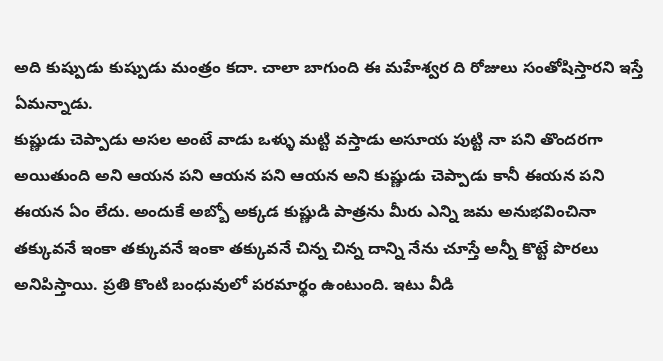అది కుష్పుడు కుష్పుడు మంత్రం కదా. చాలా బాగుంది ఈ మహేశ్వర ది రోజులు సంతోషిస్తారని ఇస్తే ఏమన్నాడు.
కుష్ణుడు చెప్పాడు అసల అంటే వాడు ఒళ్ళు మట్టి వస్తాడు అసూయ పుట్టి నా పని తొందరగా అయితుంది అని ఆయన పని ఆయన పని ఆయన అని కుష్ణుడు చెప్పాడు కానీ ఈయన పని ఈయన ఏం లేదు. అందుకే అబ్బో అక్కడ కుష్ణుడి పాత్రను మీరు ఎన్ని జమ అనుభవించినా తక్కువనే ఇంకా తక్కువనే ఇంకా తక్కువనే చిన్న చిన్న దాన్ని నేను చూస్తే అన్నీ కొట్టే పొరలు అనిపిస్తాయి. ప్రతి కొంటి బంధువులో పరమార్థం ఉంటుంది. ఇటు వీడి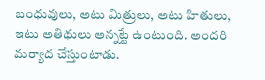బంధువులు, అటు మిత్రులు, అటు హితులు, ఇటు అతిథులు అన్నట్టే ఉంటుంది. అందరి మర్యాద చేస్తుంటాడు.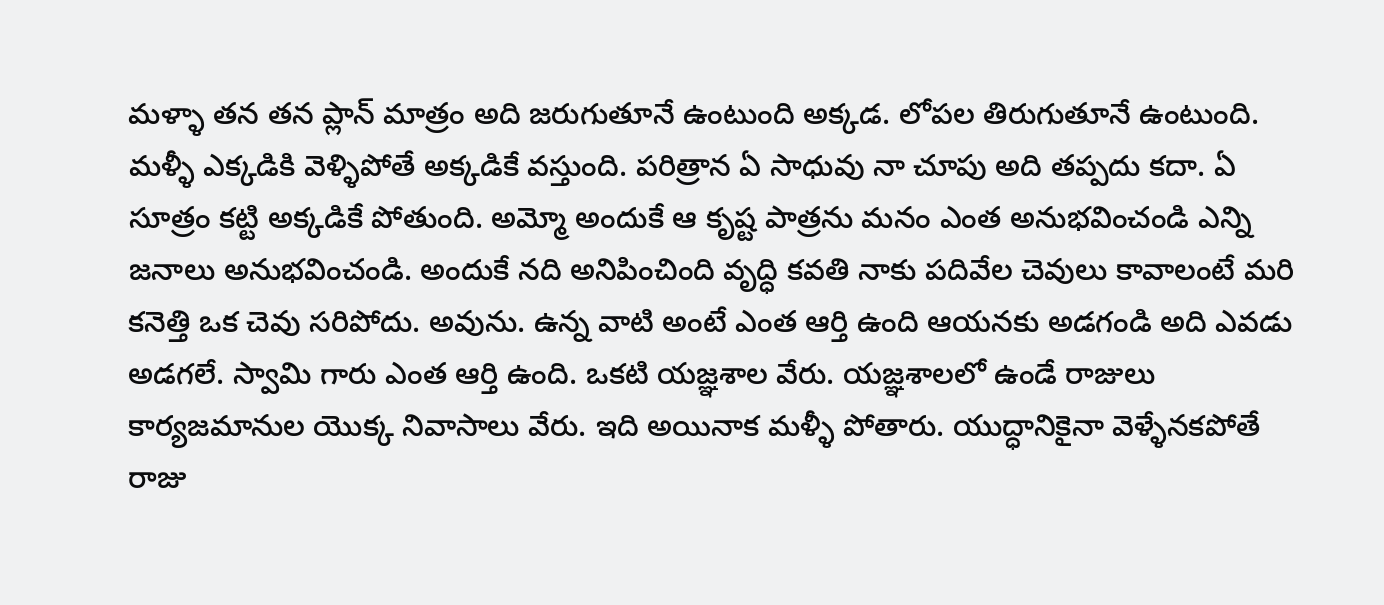మళ్ళా తన తన ప్లాన్ మాత్రం అది జరుగుతూనే ఉంటుంది అక్కడ. లోపల తిరుగుతూనే ఉంటుంది. మళ్ళీ ఎక్కడికి వెళ్ళిపోతే అక్కడికే వస్తుంది. పరిత్రాన ఏ సాధువు నా చూపు అది తప్పదు కదా. ఏ సూత్రం కట్టి అక్కడికే పోతుంది. అమ్మో అందుకే ఆ కృష్ట పాత్రను మనం ఎంత అనుభవించండి ఎన్ని జనాలు అనుభవించండి. అందుకే నది అనిపించింది వృద్ధి కవతి నాకు పదివేల చెవులు కావాలంటే మరి కనెత్తి ఒక చెవు సరిపోదు. అవును. ఉన్న వాటి అంటే ఎంత ఆర్తి ఉంది ఆయనకు అడగండి అది ఎవడు అడగలే. స్వామి గారు ఎంత ఆర్తి ఉంది. ఒకటి యజ్ఞశాల వేరు. యజ్ఞశాలలో ఉండే రాజులు కార్యజమానుల యొక్క నివాసాలు వేరు. ఇది అయినాక మళ్ళీ పోతారు. యుద్ధానికైనా వెళ్ళేనకపోతే రాజు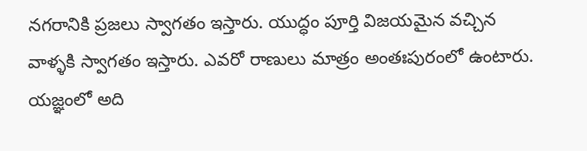నగరానికి ప్రజలు స్వాగతం ఇస్తారు. యుద్ధం పూర్తి విజయమైన వచ్చిన వాళ్ళకి స్వాగతం ఇస్తారు. ఎవరో రాణులు మాత్రం అంతఃపురంలో ఉంటారు. యజ్ఞంలో అది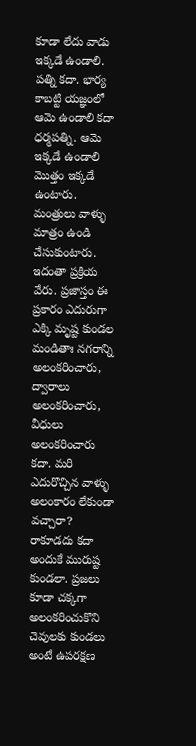కూడా లేదు వాడు ఇక్కడే ఉండాలి. పత్ని కదా. భార్య కాబట్టి యజ్ఞంలో ఆమె ఉండాలి కదా ధర్మపత్ని. ఆమె ఇక్కడే ఉండాలి మొత్తం ఇక్కడే ఉంటారు. మంత్రులు వాళ్ళు మాత్రం ఉండి చేసుకుంటారు. ఇదంతా ప్రక్రియ వేరు. ప్రజాస్తం ఈ ప్రకారం ఎదురుగా ఎక్కి మృష్ట కుండల మండితాః నగరాన్ని అలంకరించారు, ద్వారాలు అలంకరించారు, వీధులు అలంకరించారు కదా. మరి ఎదురొచ్చిన వాళ్ళు అలంకారం లేకుండా వచ్చారా? రాకూడదు కదా అందుకే మురుష్ట కుండలా. ప్రజలు కూడా చక్కగా అలంకరించుకొని చెవులకు కుండలు అంటే ఉపరక్షణ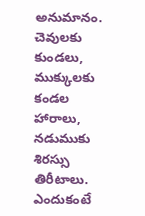అనుమానం. చెవులకు కుండలు, ముక్కులకు కండల హారాలు, నడుముకు శిరస్సు తిరీటాలు. ఎందుకంటే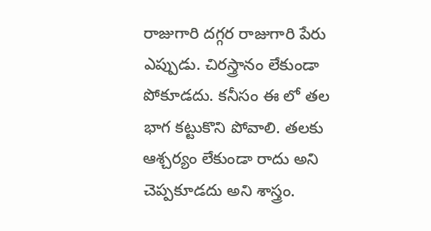రాజుగారి దగ్గర రాజుగారి పేరు ఎప్పుడు. చిరస్త్రానం లేకుండా పోకూడదు. కనీసం ఈ లో తల భాగ కట్టుకొని పోవాలి. తలకు ఆశ్చర్యం లేకుండా రాదు అని చెప్పకూడదు అని శాస్త్రం.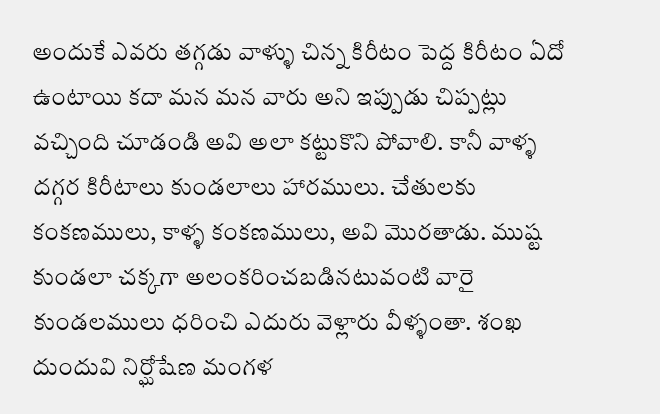అందుకే ఎవరు తగ్గడు వాళ్ళు చిన్న కిరీటం పెద్ద కిరీటం ఏదో ఉంటాయి కదా మన మన వారు అని ఇప్పుడు చిప్పట్లు వచ్చింది చూడండి అవి అలా కట్టుకొని పోవాలి. కానీ వాళ్ళ దగ్గర కిరీటాలు కుండలాలు హారములు. చేతులకు కంకణములు, కాళ్ళ కంకణములు, అవి మొరతాడు. ముష్ట కుండలా చక్కగా అలంకరించబడినటువంటి వారై కుండలములు ధరించి ఎదురు వెళ్లారు వీళ్ళంతా. శంఖ దుందువి నిర్ఘోషేణ మంగళ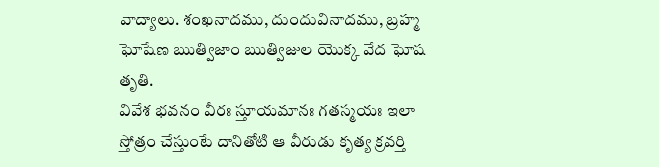వాద్యాలు. శంఖనాదము, దుందువినాదము, బ్రహ్మ ఘోషేణ ఋత్విజాం ఋత్విజుల యొక్క వేద ఘోష తృతి.
వివేశ భవనం వీరః స్తూయమానః గతస్మయః ఇలా స్తోత్రం చేస్తుంటే దానితోటి ఆ వీరుడు కృత్య క్రవర్తి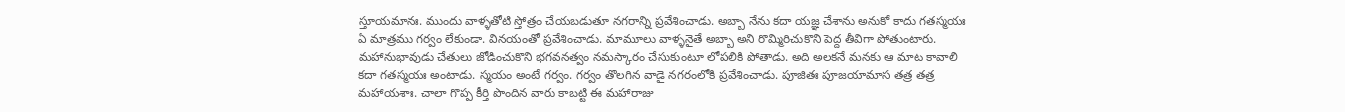స్తూయమానః. ముందు వాళ్ళతోటి స్తోత్రం చేయబడుతూ నగరాన్ని ప్రవేశించాడు. అబ్బా నేను కదా యజ్ఞ చేశాను అనుకో కాదు గతస్మయః ఏ మాత్రము గర్వం లేకుండా. వినయంతో ప్రవేశించాడు. మామూలు వాళ్ళనైతే అబ్బా అని రొమ్మిరిచుకొని పెద్ద తీవిగా పోతుంటారు. మహానుభావుడు చేతులు జోడించుకొని భగవనత్వం నమస్కారం చేసుకుంటూ లోపలికి పోతాడు. అది అలకనే మనకు ఆ మాట కావాలి కదా గతస్మయః అంటాడు. స్మయం అంటే గర్వం. గర్వం తొలగిన వాడై నగరంలోకి ప్రవేశించాడు. పూజితః పూజయామాస తత్ర తత్ర మహాయశాః. చాలా గొప్ప కీర్తి పొందిన వారు కాబట్టి ఈ మహారాజు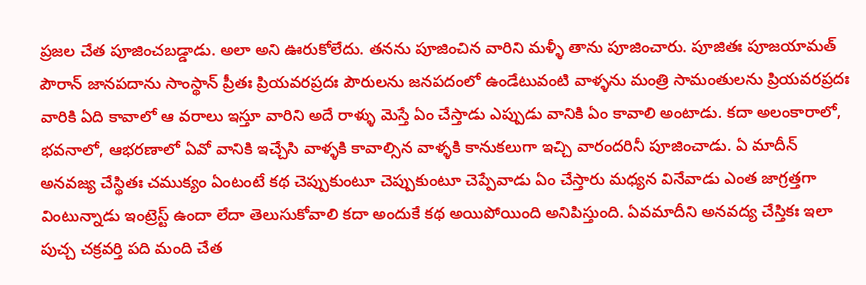ప్రజల చేత పూజించబడ్డాడు. అలా అని ఊరుకోలేదు. తనను పూజించిన వారిని మళ్ళీ తాను పూజించారు. పూజితః పూజయామత్ పౌరాన్ జానపదాను సాంస్థాన్ ప్రీతః ప్రియవరప్రదః పౌరులను జనపదంలో ఉండేటువంటి వాళ్ళను మంత్రి సామంతులను ప్రియవరప్రదః వారికి ఏది కావాలో ఆ వరాలు ఇస్తూ వారిని అదే రాళ్ళు మెస్తే ఏం చేస్తాడు ఎప్పుడు వానికి ఏం కావాలి అంటాడు. కదా అలంకారాలో, భవనాలో, ఆభరణాలో ఏవో వానికి ఇచ్చేసి వాళ్ళకి కావాల్సిన వాళ్ళకి కానుకలుగా ఇచ్చి వారందరినీ పూజించాడు. ఏ మాదీన్ అనవజ్య చేస్థితః చముక్యం ఏంటంటే కథ చెప్పుకుంటూ చెప్పుకుంటూ చెప్పేవాడు ఏం చేస్తారు మధ్యన వినేవాడు ఎంత జాగ్రత్తగా వింటున్నాడు ఇంట్రెస్ట్ ఉందా లేదా తెలుసుకోవాలి కదా అందుకే కథ అయిపోయింది అనిపిస్తుంది. ఏవమాదీని అనవద్య చేస్తికః ఇలా పుచ్చ చక్రవర్తి పది మంది చేత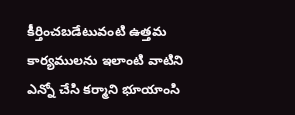కీర్తించబడేటువంటి ఉత్తమ కార్యములను ఇలాంటి వాటిని ఎన్నో చేసి కర్మాని భూయాంసి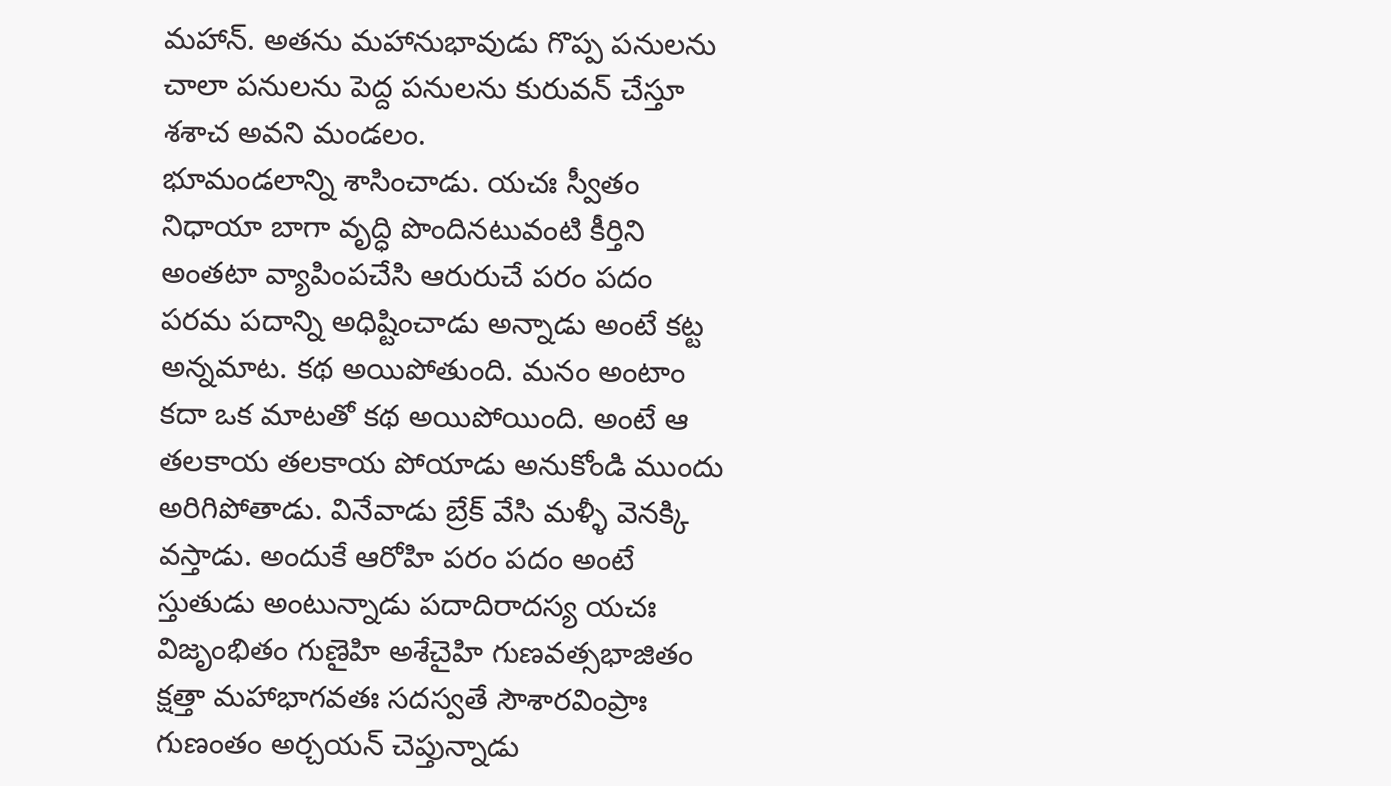మహాన్. అతను మహానుభావుడు గొప్ప పనులను చాలా పనులను పెద్ద పనులను కురువన్ చేస్తూ శశాచ అవని మండలం.
భూమండలాన్ని శాసించాడు. యచః స్వీతం నిధాయా బాగా వృద్ధి పొందినటువంటి కీర్తిని అంతటా వ్యాపింపచేసి ఆరురుచే పరం పదం పరమ పదాన్ని అధిష్టించాడు అన్నాడు అంటే కట్ట అన్నమాట. కథ అయిపోతుంది. మనం అంటాం కదా ఒక మాటతో కథ అయిపోయింది. అంటే ఆ తలకాయ తలకాయ పోయాడు అనుకోండి ముందు అరిగిపోతాడు. వినేవాడు బ్రేక్ వేసి మళ్ళీ వెనక్కి వస్తాడు. అందుకే ఆరోహి పరం పదం అంటే స్తుతుడు అంటున్నాడు పదాదిరాదస్య యచః విజృంభితం గుణైహి అశేచైహి గుణవత్సభాజితం క్షత్తా మహాభాగవతః సదస్వతే సౌశారవింప్రాః గుణంతం అర్చయన్ చెప్తున్నాడు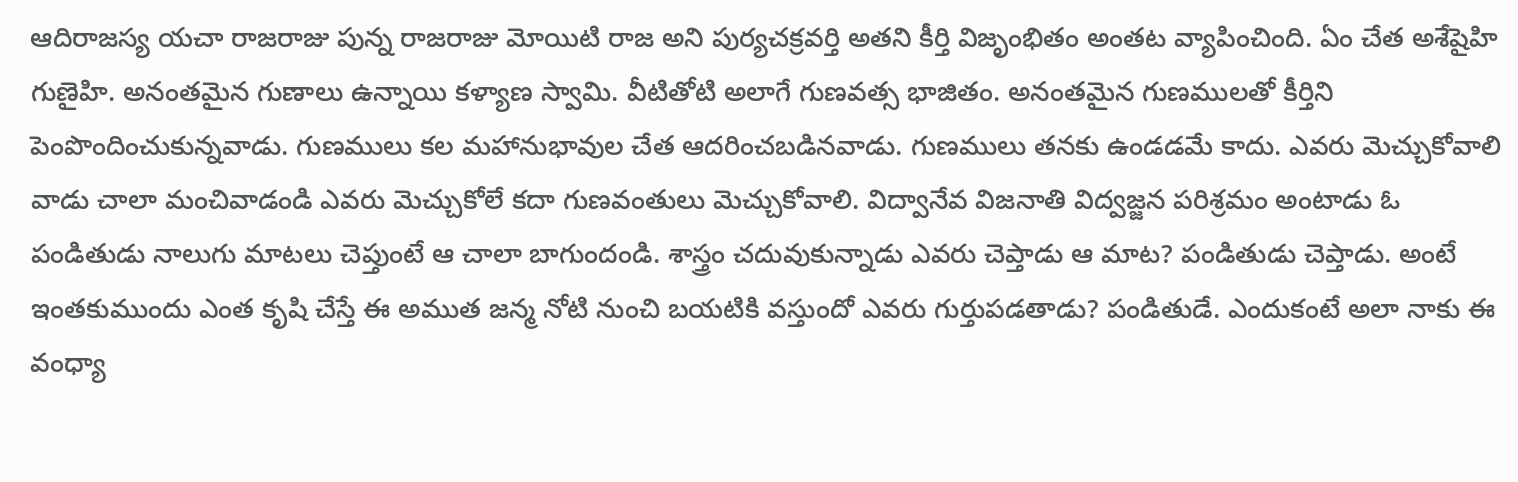ఆదిరాజస్య యచా రాజరాజు పున్న రాజరాజు మోయిటి రాజ అని పుర్యచక్రవర్తి అతని కీర్తి విజృంభితం అంతట వ్యాపించింది. ఏం చేత అశేషైహి గుణైహి. అనంతమైన గుణాలు ఉన్నాయి కళ్యాణ స్వామి. వీటితోటి అలాగే గుణవత్స భాజితం. అనంతమైన గుణములతో కీర్తిని పెంపొందించుకున్నవాడు. గుణములు కల మహానుభావుల చేత ఆదరించబడినవాడు. గుణములు తనకు ఉండడమే కాదు. ఎవరు మెచ్చుకోవాలి వాడు చాలా మంచివాడండి ఎవరు మెచ్చుకోలే కదా గుణవంతులు మెచ్చుకోవాలి. విద్వానేవ విజనాతి విద్వజ్జన పరిశ్రమం అంటాడు ఓ పండితుడు నాలుగు మాటలు చెప్తుంటే ఆ చాలా బాగుందండి. శాస్త్రం చదువుకున్నాడు ఎవరు చెప్తాడు ఆ మాట? పండితుడు చెప్తాడు. అంటే ఇంతకుముందు ఎంత కృషి చేస్తే ఈ అముత జన్మ నోటి నుంచి బయటికి వస్తుందో ఎవరు గుర్తుపడతాడు? పండితుడే. ఎందుకంటే అలా నాకు ఈ వంధ్యా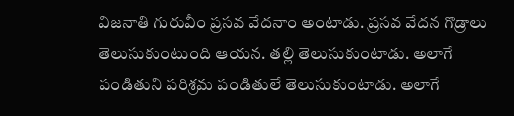విజనాతి గురువీం ప్రసవ వేదనాం అంటాడు. ప్రసవ వేదన గొడ్రాలు తెలుసుకుంటుంది ఆయన. తల్లి తెలుసుకుంటాడు. అలాగే పండితుని పరిశ్రమ పండితులే తెలుసుకుంటాడు. అలాగే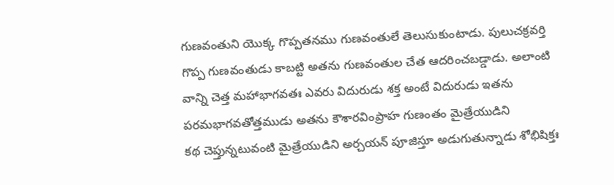గుణవంతుని యొక్క గొప్పతనము గుణవంతులే తెలుసుకుంటాడు. పులుచక్రవర్తి గొప్ప గుణవంతుడు కాబట్టి అతను గుణవంతుల చేత ఆదరించబడ్డాడు. అలాంటి వాన్ని చెత్త మహాభాగవతః ఎవరు విదురుడు శక్త అంటే విదురుడు ఇతను పరమభాగవతోత్తముడు అతను కౌశారవింప్రాహ గుణంతం మైత్రేయుడిని
కథ చెప్తున్నటువంటి మైత్రేయుడిని అర్చయన్ పూజిస్తూ అడుగుతున్నాడు శోభిషిక్తః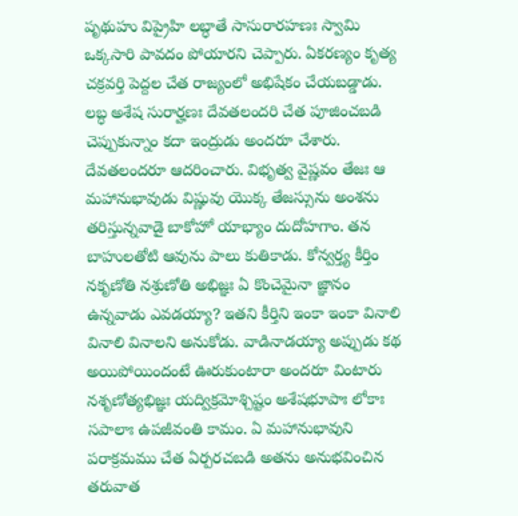పృథుహు విప్రైహి లబ్ధాతే సాసురారహణః స్వామి ఒక్కసారి పావదం పోయారని చెప్పారు. ఏకరణ్యం కృత్య చక్రవర్తి పెద్దల చేత రాజ్యంలో అభిషేకం చేయబడ్డాడు. లబ్ధ అశేష సురార్హణః దేవతలందరి చేత పూజించబడి చెప్పుకున్నాం కదా ఇంద్రుడు అందరూ చేశారు. దేవతలందరూ ఆదరించారు. విభృత్వ వైష్ణవం తేజః ఆ మహానుభావుడు విష్ణువు యొక్క తేజస్సును అంశను తరిస్తున్నవాడై బాకోహో యాభ్యాం దుదోహగాం. తన బాహులతోటి ఆవును పాలు కుతికాడు. కోన్వర్త్య కీర్తిం నకృణోతి నశ్రుణోతి అభిజ్ఞః ఏ కొంచెమైనా జ్ఞానం ఉన్నవాడు ఎవడయ్యా? ఇతని కీర్తిని ఇంకా ఇంకా వినాలి వినాలి వినాలని అనుకోడు. వాడినాడయ్యా అప్పుడు కథ అయిపోయిందంటే ఊరుకుంటారా అందరూ వింటారు నశృణోత్యభిజ్ఞః యద్విక్రమోశ్చిష్టం అశేషభూపాః లోకాః సపాలాః ఉపజీవంతి కామం. ఏ మహానుభావుని పరాక్రమము చేత ఏర్పరచబడి అతను అనుభవించిన తరువాత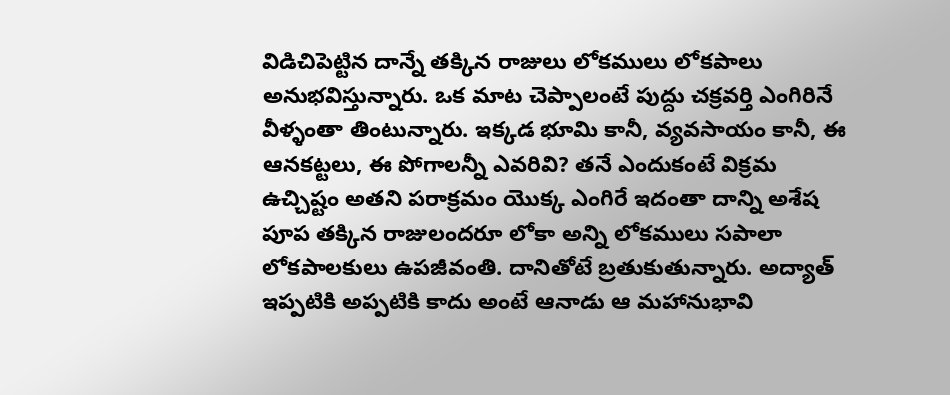విడిచిపెట్టిన దాన్నే తక్కిన రాజులు లోకములు లోకపాలు అనుభవిస్తున్నారు. ఒక మాట చెప్పాలంటే పుద్దు చక్రవర్తి ఎంగిరినే వీళ్ళంతా తింటున్నారు. ఇక్కడ భూమి కానీ, వ్యవసాయం కానీ, ఈ ఆనకట్టలు, ఈ పోగాలన్నీ ఎవరివి? తనే ఎందుకంటే విక్రమ ఉచ్చిష్టం అతని పరాక్రమం యొక్క ఎంగిరే ఇదంతా దాన్ని అశేష పూప తక్కిన రాజులందరూ లోకా అన్ని లోకములు సపాలా లోకపాలకులు ఉపజీవంతి. దానితోటే బ్రతుకుతున్నారు. అద్యాత్ ఇప్పటికి అప్పటికి కాదు అంటే ఆనాడు ఆ మహానుభావి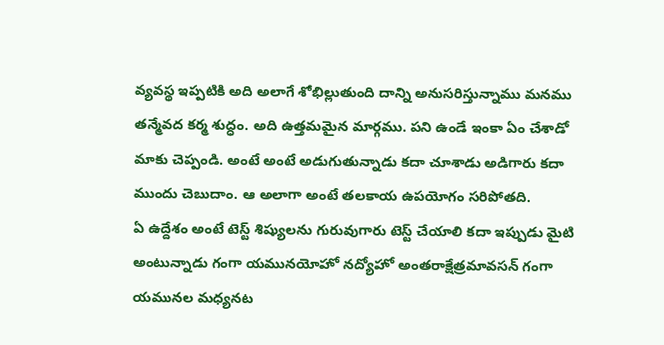వ్యవస్థ ఇప్పటికి అది అలాగే శోభిల్లుతుంది దాన్ని అనుసరిస్తున్నాము మనము తన్మేవద కర్మ శుద్ధం. అది ఉత్తమమైన మార్గము. పని ఉండే ఇంకా ఏం చేశాడో మాకు చెప్పండి. అంటే అంటే అడుగుతున్నాడు కదా చూశాడు అడిగారు కదా ముందు చెబుదాం. ఆ అలాగా అంటే తలకాయ ఉపయోగం సరిపోతది.
ఏ ఉద్దేశం అంటే టెస్ట్ శిష్యులను గురువుగారు టెస్ట్ చేయాలి కదా ఇప్పుడు మైటి అంటున్నాడు గంగా యమునయోహో నద్యోహో అంతరాక్షేత్రమావసన్ గంగా యమునల మధ్యనట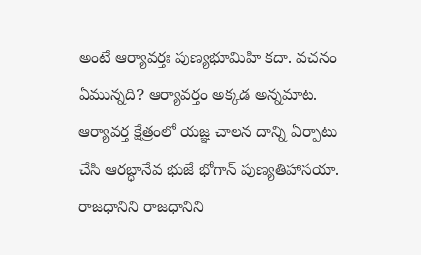అంటే ఆర్యావర్తః పుణ్యభూమిహి కదా. వచనం ఏమున్నది? ఆర్యావర్తం అక్కడ అన్నమాట. ఆర్యావర్త క్షేత్రంలో యజ్ఞ చాలన దాన్ని ఏర్పాటు చేసి ఆరబ్ధానేవ భుజే భోగాన్ పుణ్యతిహాసయా. రాజధానిని రాజధానిని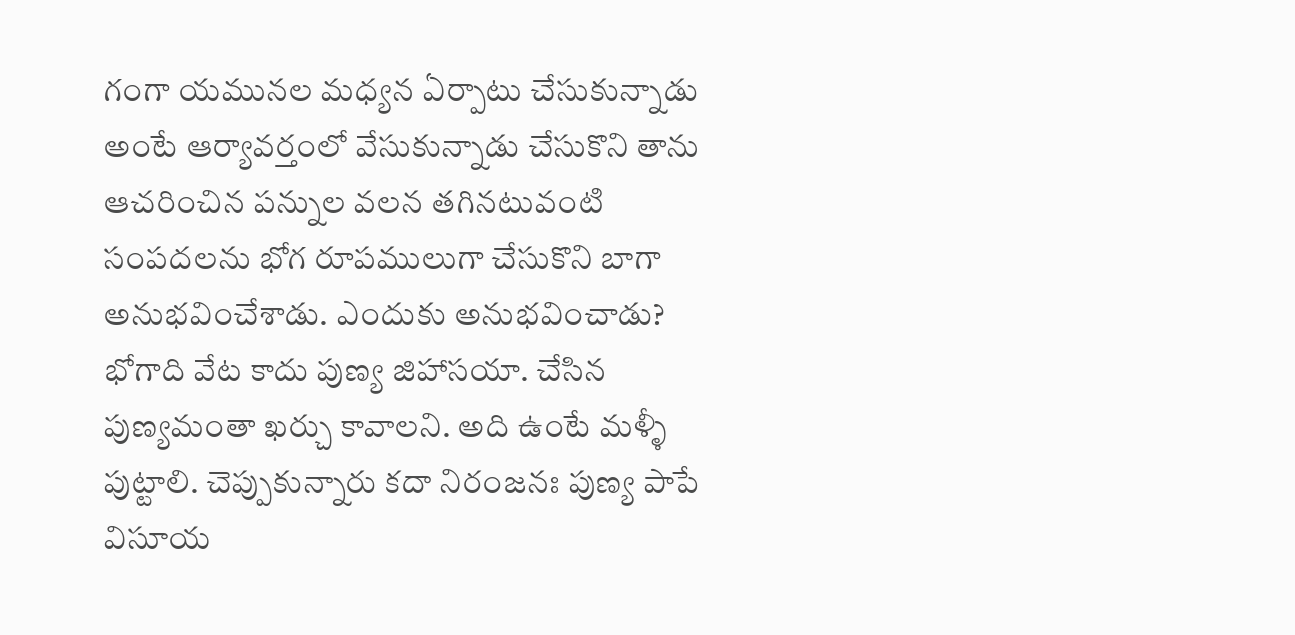గంగా యమునల మధ్యన ఏర్పాటు చేసుకున్నాడు అంటే ఆర్యావర్తంలో వేసుకున్నాడు చేసుకొని తాను ఆచరించిన పన్నుల వలన తగినటువంటి సంపదలను భోగ రూపములుగా చేసుకొని బాగా అనుభవించేశాడు. ఎందుకు అనుభవించాడు? భోగాది వేట కాదు పుణ్య జిహాసయా. చేసిన పుణ్యమంతా ఖర్చు కావాలని. అది ఉంటే మళ్ళీ పుట్టాలి. చెప్పుకున్నారు కదా నిరంజనః పుణ్య పాపే విసూయ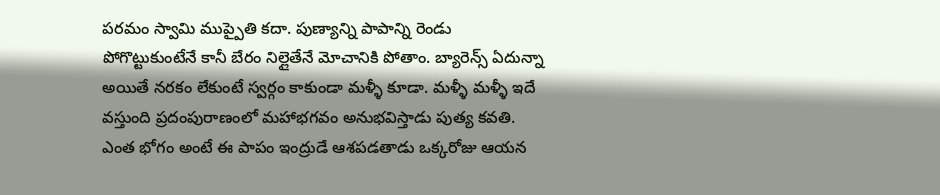పరమం స్వామి ముప్పైతి కదా. పుణ్యాన్ని పాపాన్ని రెండు పోగొట్టుకుంటేనే కానీ బేరం నిల్లైతేనే మోచానికి పోతాం. బ్యారెన్స్ ఏదున్నా అయితే నరకం లేకుంటే స్వర్గం కాకుండా మళ్ళీ కూడా. మళ్ళీ మళ్ళీ ఇదే వస్తుంది ప్రదంపురాణంలో మహాభగవం అనుభవిస్తాడు పుత్య కవతి. ఎంత భోగం అంటే ఈ పాపం ఇంద్రుడే ఆశపడతాడు ఒక్కరోజు ఆయన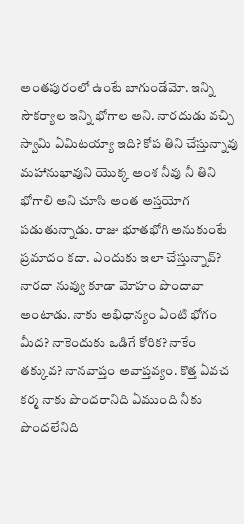అంతపురంలో ఉంటే బాగుండేమో. ఇన్ని సౌకర్యాల ఇన్ని భోగాల అని. నారదుడు వచ్చి స్వామి ఏమిటయ్యా ఇది? కోప తిని చేస్తున్నావు మహానుభావుని యొక్క అంశ నీవు నీ తిని భోగాలి అని చూసి అంత అస్తయోగ పడుతున్నాడు. రాజు భూతభోగి అనుకుంటే ప్రమాదం కదా. ఎందుకు ఇలా చేస్తున్నావ్? నారదా నువ్వు కూడా మోహం పొందావా అంటాడు. నాకు అభిధాన్యం ఏంటి భోగం మీద? నాకెందుకు ఒడిగే కోరిక? నాకేం తక్కువ? నానవాప్తం అవాప్తవ్యం. కొత్త ఏవచ కర్మ నాకు పొందరానిది ఏముంది నీకు పొందలేనిది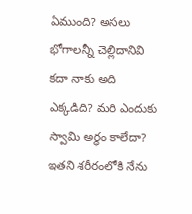ఏముంది? అసలు భోగాలన్నీ చెల్లిదానివి కదా నాకు అది ఎక్కడిది? మరి ఎందుకు స్వామి అర్థం కాలేదా? ఇతని శరీరంలోకి నేను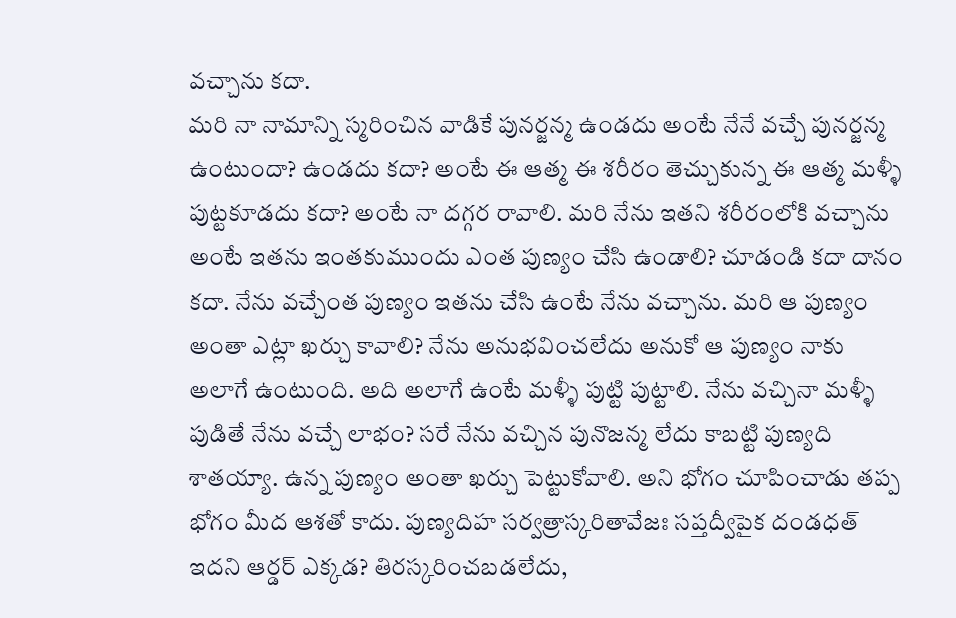వచ్చాను కదా.
మరి నా నామాన్ని స్మరించిన వాడికే పునర్జన్మ ఉండదు అంటే నేనే వచ్చే పునర్జన్మ ఉంటుందా? ఉండదు కదా? అంటే ఈ ఆత్మ ఈ శరీరం తెచ్చుకున్న ఈ ఆత్మ మళ్ళీ పుట్టకూడదు కదా? అంటే నా దగ్గర రావాలి. మరి నేను ఇతని శరీరంలోకి వచ్చాను అంటే ఇతను ఇంతకుముందు ఎంత పుణ్యం చేసి ఉండాలి? చూడండి కదా దానం కదా. నేను వచ్చేంత పుణ్యం ఇతను చేసి ఉంటే నేను వచ్చాను. మరి ఆ పుణ్యం అంతా ఎట్లా ఖర్చు కావాలి? నేను అనుభవించలేదు అనుకో ఆ పుణ్యం నాకు అలాగే ఉంటుంది. అది అలాగే ఉంటే మళ్ళీ పుట్టి పుట్టాలి. నేను వచ్చినా మళ్ళీ పుడితే నేను వచ్చే లాభం? సరే నేను వచ్చిన పునొజన్మ లేదు కాబట్టి పుణ్యది శాతయ్యా. ఉన్న పుణ్యం అంతా ఖర్చు పెట్టుకోవాలి. అని భోగం చూపించాడు తప్ప భోగం మీద ఆశతో కాదు. పుణ్యదిహ సర్వత్రాస్కరితావేజః సప్తద్వీపైక దండధత్ ఇదని ఆర్డర్ ఎక్కడ? తిరస్కరించబడలేదు,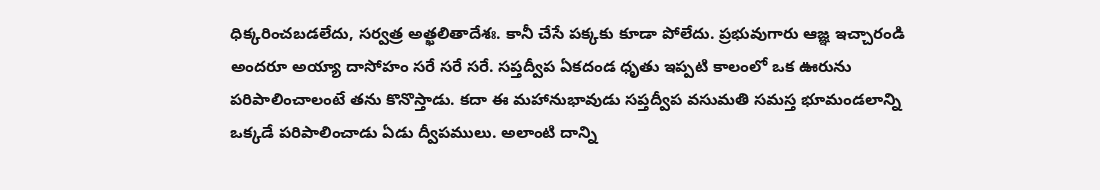ధిక్కరించబడలేదు, సర్వత్ర అత్ఖలితాదేశః. కానీ చేసే పక్కకు కూడా పోలేదు. ప్రభువుగారు ఆజ్ఞ ఇచ్చారండి అందరూ అయ్యా దాసోహం సరే సరే సరే. సప్తద్వీప ఏకదండ ధృతు ఇప్పటి కాలంలో ఒక ఊరును పరిపాలించాలంటే తను కొనొస్తాడు. కదా ఈ మహానుభావుడు సప్తద్వీప వసుమతి సమస్త భూమండలాన్ని ఒక్కడే పరిపాలించాడు ఏడు ద్వీపములు. అలాంటి దాన్ని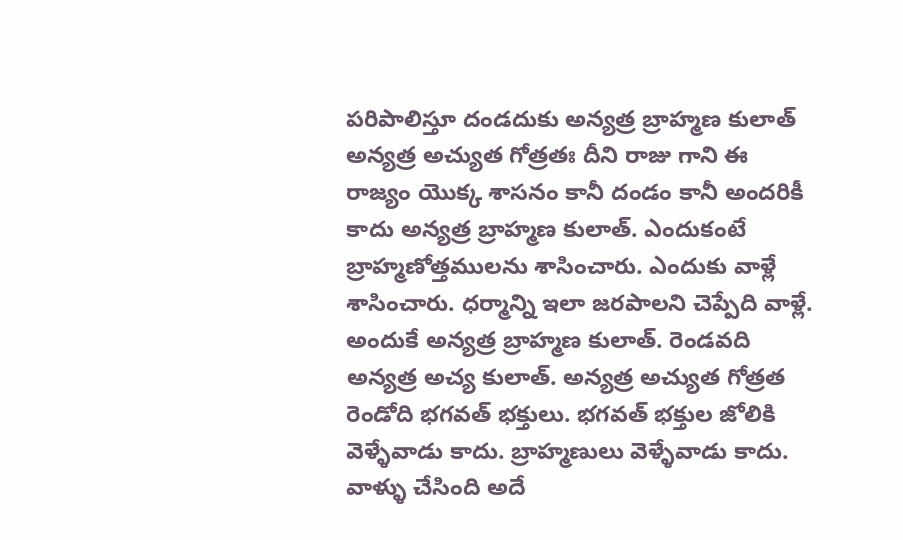పరిపాలిస్తూ దండదుకు అన్యత్ర బ్రాహ్మణ కులాత్ అన్యత్ర అచ్యుత గోత్రతః దీని రాజు గాని ఈ రాజ్యం యొక్క శాసనం కానీ దండం కానీ అందరికీ కాదు అన్యత్ర బ్రాహ్మణ కులాత్. ఎందుకంటే బ్రాహ్మణోత్తములను శాసించారు. ఎందుకు వాళ్లే శాసించారు. ధర్మాన్ని ఇలా జరపాలని చెప్పేది వాళ్లే. అందుకే అన్యత్ర బ్రాహ్మణ కులాత్. రెండవది అన్యత్ర అచ్య కులాత్. అన్యత్ర అచ్యుత గోత్రత రెండోది భగవత్ భక్తులు. భగవత్ భక్తుల జోలికి వెళ్ళేవాడు కాదు. బ్రాహ్మణులు వెళ్ళేవాడు కాదు. వాళ్ళు చేసింది అదే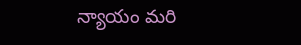న్యాయం మరి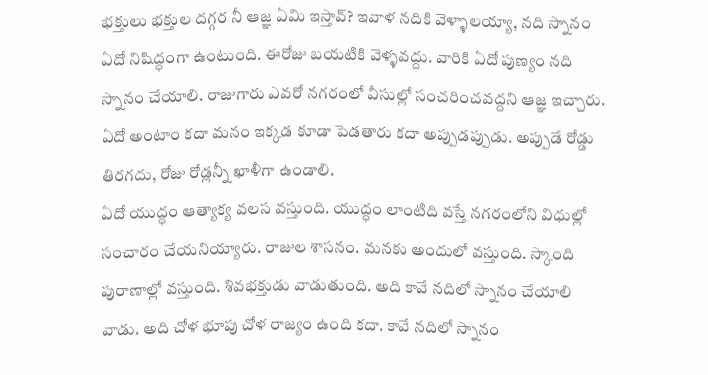భక్తులు భక్తుల దగ్గర నీ ఆజ్ఞ ఏమి ఇస్తావ్? ఇవాళ నదికి వెళ్ళాలయ్యా, నది స్నానం ఏదో నిషిద్ధంగా ఉంటుంది. ఈరోజు బయటికి వెళ్ళవద్దు. వారికి ఏదో పుణ్యం నది స్నానం చేయాలి. రాజుగారు ఎవరో నగరంలో వీసుల్లో సంచరించవద్దని ఆజ్ఞ ఇచ్చారు. ఏదో అంటాం కదా మనం ఇక్కడ కూడా పెడతారు కదా అప్పుడప్పుడు. అప్పుడే రోడ్డు తిరగదు, రోజు రోడ్లన్నీ ఖాళీగా ఉండాలి.
ఏదో యుద్ధం ఆత్యాక్య వలస వస్తుంది. యుద్ధం లాంటిది వస్తే నగరంలోని విధుల్లో సంచారం చేయనియ్యారు. రాజుల శాసనం. మనకు అందులో వస్తుంది. స్కాంది పురాణాల్లో వస్తుంది. శివభక్తుడు వాడుతుంది. అది కావే నదిలో స్నానం చేయాలి వాడు. అది చోళ భూపు చోళ రాజ్యం ఉంది కదా. కావే నదిలో స్నానం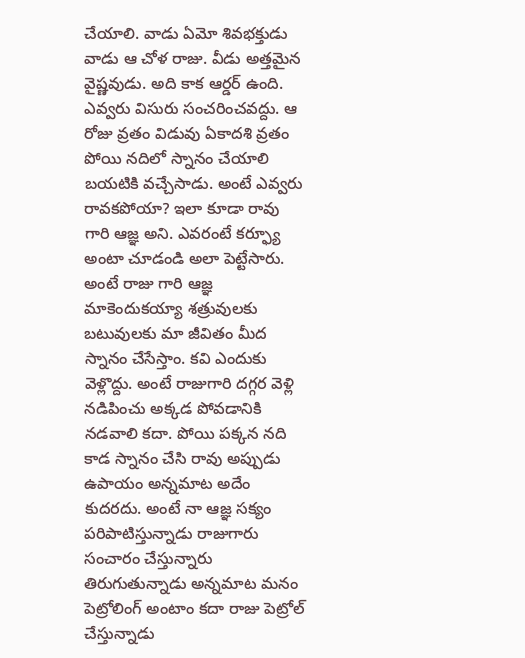చేయాలి. వాడు ఏమో శివభక్తుడు వాడు ఆ చోళ రాజు. వీడు అత్తమైన వైష్ణవుడు. అది కాక ఆర్డర్ ఉంది. ఎవ్వరు విసురు సంచరించవద్దు. ఆ రోజు వ్రతం విడువు ఏకాదశి వ్రతం పోయి నదిలో స్నానం చేయాలి బయటికి వచ్చేసాడు. అంటే ఎవ్వరు రావకపోయా? ఇలా కూడా రావు గారి ఆజ్ఞ అని. ఎవరంటే కర్ఫ్యూ అంటా చూడండి అలా పెట్టేసారు. అంటే రాజు గారి ఆజ్ఞ మాకెందుకయ్యా శత్రువులకు బటువులకు మా జీవితం మీద స్నానం చేసేస్తాం. కవి ఎందుకు వెళ్లొద్దు. అంటే రాజుగారి దగ్గర వెళ్లి నడిపించు అక్కడ పోవడానికి నడవాలి కదా. పోయి పక్కన నది కాడ స్నానం చేసి రావు అప్పుడు ఉపాయం అన్నమాట అదేం కుదరదు. అంటే నా ఆజ్ఞ సక్యం పరిపాటిస్తున్నాడు రాజుగారు సంచారం చేస్తున్నారు తిరుగుతున్నాడు అన్నమాట మనం పెట్రోలింగ్ అంటాం కదా రాజు పెట్రోల్ చేస్తున్నాడు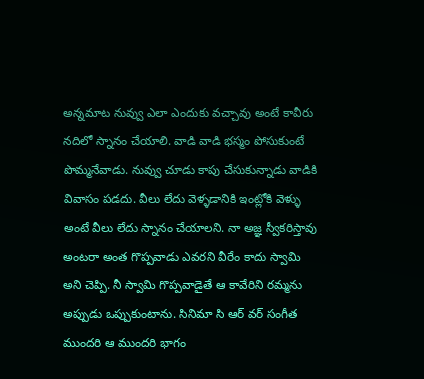అన్నమాట నువ్వు ఎలా ఎందుకు వచ్చావు అంటే కావీరు నదిలో స్నానం చేయాలి. వాడి వాడి భస్మం పోసుకుంటే పొమ్మనేవాడు. నువ్వు చూడు కాపు చేసుకున్నాడు వాడికి వివాసం పడదు. వీలు లేదు వెళ్ళడానికి ఇంట్లోకి వెళ్ళు అంటే వీలు లేదు స్నానం చేయాలని. నా అజ్ఞ స్వీకరిస్తావు అంటరా అంత గొప్పవాడు ఎవరని వీరేం కాదు స్వామి అని చెప్పి. నీ స్వామి గొప్పవాడైతే ఆ కావేరిని రమ్మను అప్పుడు ఒప్పుకుంటాను. సినిమా సి ఆర్ వర్ సంగీత ముందరి ఆ ముందరి భాగం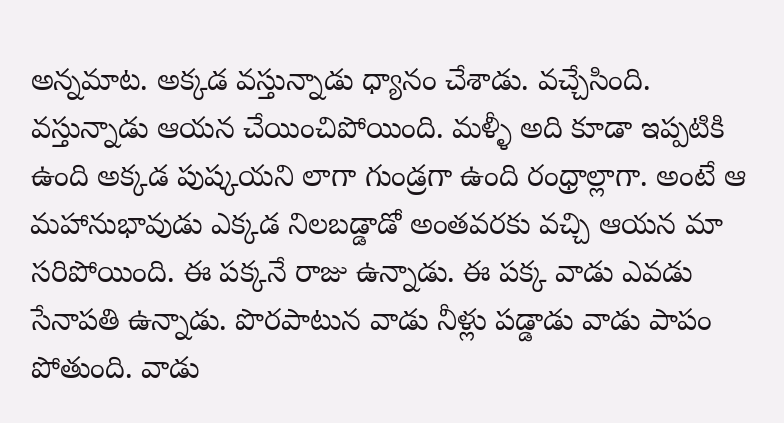అన్నమాట. అక్కడ వస్తున్నాడు ధ్యానం చేశాడు. వచ్చేసింది. వస్తున్నాడు ఆయన చేయించిపోయింది. మళ్ళీ అది కూడా ఇప్పటికి ఉంది అక్కడ పుష్కయని లాగా గుండ్రగా ఉంది రంధ్రాల్లాగా. అంటే ఆ మహానుభావుడు ఎక్కడ నిలబడ్డాడో అంతవరకు వచ్చి ఆయన మా సరిపోయింది. ఈ పక్కనే రాజు ఉన్నాడు. ఈ పక్క వాడు ఎవడు సేనాపతి ఉన్నాడు. పొరపాటున వాడు నీళ్లు పడ్డాడు వాడు పాపం పోతుంది. వాడు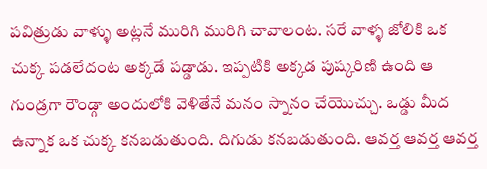పవిత్రుడు వాళ్ళు అట్లనే మురిగి మురిగి చావాలంట. సరే వాళ్ళ జోలికి ఒక చుక్క పడలేదంట అక్కడే పడ్డాడు. ఇప్పటికి అక్కడ పుష్కరిణి ఉంది ఆ గుండ్రగా రౌండ్గా అందులోకి వెళితేనే మనం స్నానం చేయొచ్చు. ఒడ్డు మీద ఉన్నాక ఒక చుక్క కనబడుతుంది. దిగుడు కనబడుతుంది. ఆవర్త ఆవర్త ఆవర్త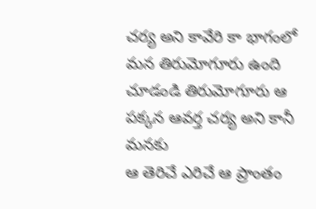చర్య అని కావేరి కా భాగంలో మన తిరుమోగూరు ఉంది చూడండి తిరుమోగూరు ఆ పక్కన ఆవర్త చర్య అని కానీ మనకు
ఆ తెరిచే ఎరిచే ఆ ప్రాంతం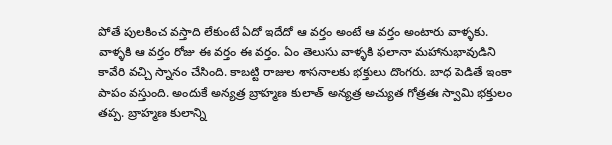పోతే పులకించ వస్తాది లేకుంటే ఏదో ఇదేదో ఆ వర్తం అంటే ఆ వర్తం అంటారు వాళ్ళకు. వాళ్ళకి ఆ వర్తం రోజు ఈ వర్తం ఈ వర్తం. ఏం తెలుసు వాళ్ళకి ఫలానా మహానుభావుడిని కావేరి వచ్చి స్నానం చేసింది. కాబట్టి రాజుల శాసనాలకు భక్తులు దొంగరు. బాధ పెడితే ఇంకా పాపం వస్తుంది. అందుకే అన్యత్ర బ్రాహ్మణ కులాత్ అన్యత్ర అచ్యుత గోత్రతః స్వామి భక్తులం తప్ప. బ్రాహ్మణ కులాన్ని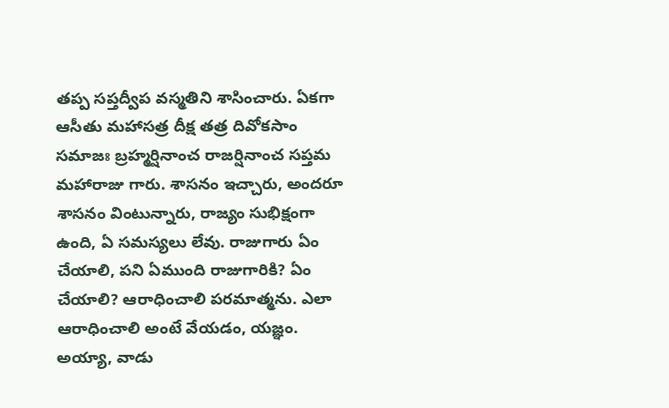తప్ప సప్తద్వీప వస్మతిని శాసించారు. ఏకగా ఆసీతు మహాసత్ర దీక్ష తత్ర దివోకసాం సమాజః బ్రహ్మర్షినాంచ రాజర్షినాంచ సప్తమ మహారాజు గారు. శాసనం ఇచ్చారు, అందరూ శాసనం వింటున్నారు, రాజ్యం సుభిక్షంగా ఉంది, ఏ సమస్యలు లేవు. రాజుగారు ఏం చేయాలి, పని ఏముంది రాజుగారికి? ఏం చేయాలి? ఆరాధించాలి పరమాత్మను. ఎలా ఆరాధించాలి అంటే వేయడం, యజ్ఞం. అయ్యా, వాడు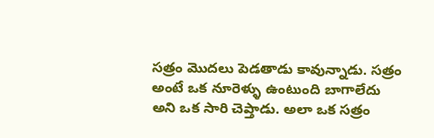సత్రం మొదలు పెడతాడు కావున్నాడు. సత్రం అంటే ఒక నూరెళ్ళు ఉంటుంది బాగాలేదు అని ఒక సారి చెప్తాడు. అలా ఒక సత్రం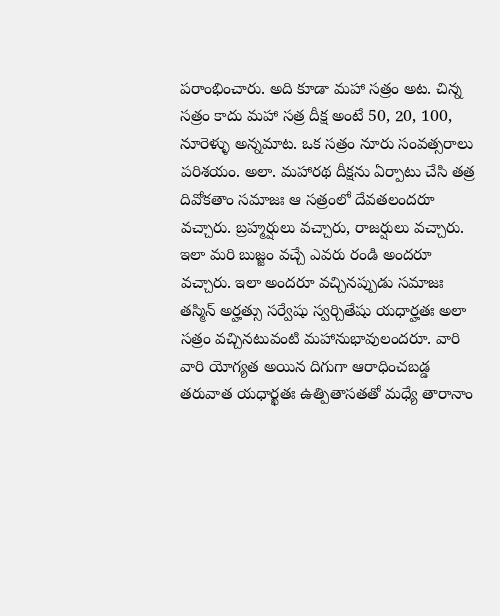పరాంభించారు. అది కూడా మహా సత్రం అట. చిన్న సత్రం కాదు మహా సత్ర దీక్ష అంటే 50, 20, 100, నూరెళ్ళు అన్నమాట. ఒక సత్రం నూరు సంవత్సరాలు పరిశయం. అలా. మహారథ దీక్షను ఏర్పాటు చేసి తత్ర దివోకతాం సమాజః ఆ సత్రంలో దేవతలందరూ వచ్చారు. బ్రహ్మర్షులు వచ్చారు, రాజర్షులు వచ్చారు. ఇలా మరి బుజ్జం వచ్చే ఎవరు రండి అందరూ వచ్చారు. ఇలా అందరూ వచ్చినప్పుడు సమాజః తస్మిన్ అర్హత్సు సర్వేషు స్వర్చితేషు యధార్హతః అలా సత్రం వచ్చినటువంటి మహానుభావులందరూ. వారి వారి యోగ్యత అయిన దిగుగా ఆరాధించబడ్డ తరువాత యధార్ఖతః ఉత్పితాసతతో మధ్యే తారానాం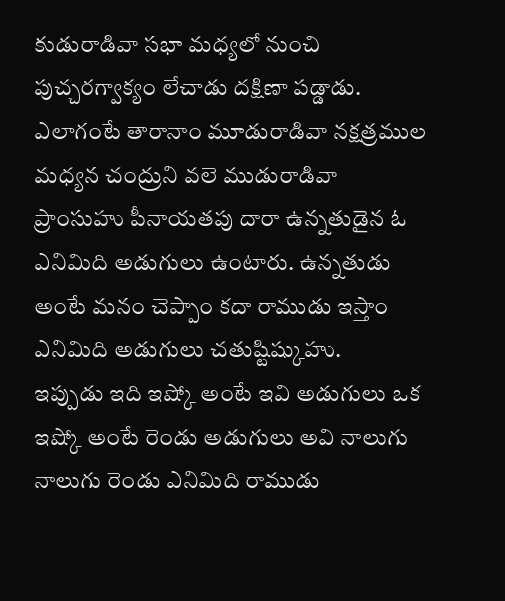కుడురాడివా సభా మధ్యలో నుంచి పుచ్చరగ్వాక్యం లేచాడు దక్షిణా పడ్డాడు. ఎలాగంటే తారానాం మూడురాడివా నక్షత్రముల మధ్యన చంద్రుని వలె ముడురాడివా ప్రాంసుహు పీనాయతపు దారా ఉన్నతుడైన ఓ ఎనిమిది అడుగులు ఉంటారు. ఉన్నతుడు అంటే మనం చెప్పాం కదా రాముడు ఇస్తాం ఎనిమిది అడుగులు చతుష్టిష్కుహు.
ఇప్పుడు ఇది ఇష్కో అంటే ఇవి అడుగులు ఒక ఇష్కో అంటే రెండు అడుగులు అవి నాలుగు నాలుగు రెండు ఎనిమిది రాముడు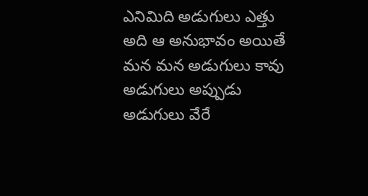ఎనిమిది అడుగులు ఎత్తు అది ఆ అనుభావం అయితే మన మన అడుగులు కావు అడుగులు అప్పుడు అడుగులు వేరే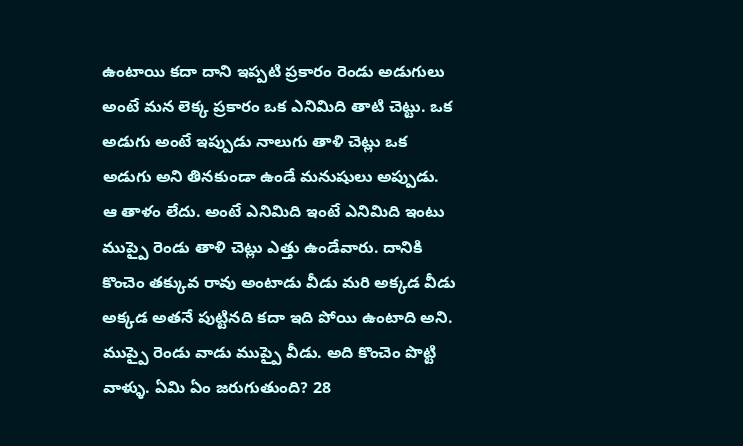ఉంటాయి కదా దాని ఇప్పటి ప్రకారం రెండు అడుగులు అంటే మన లెక్క ప్రకారం ఒక ఎనిమిది తాటి చెట్టు. ఒక అడుగు అంటే ఇప్పుడు నాలుగు తాళి చెట్లు ఒక అడుగు అని తినకుండా ఉండే మనుషులు అప్పుడు. ఆ తాళం లేదు. అంటే ఎనిమిది ఇంటే ఎనిమిది ఇంటు ముప్పై రెండు తాళి చెట్లు ఎత్తు ఉండేవారు. దానికి కొంచెం తక్కువ రావు అంటాడు వీడు మరి అక్కడ వీడు అక్కడ అతనే పుట్టినది కదా ఇది పోయి ఉంటాది అని. ముప్పై రెండు వాడు ముప్పై వీడు. అది కొంచెం పొట్టి వాళ్ళు. ఏమి ఏం జరుగుతుంది? 28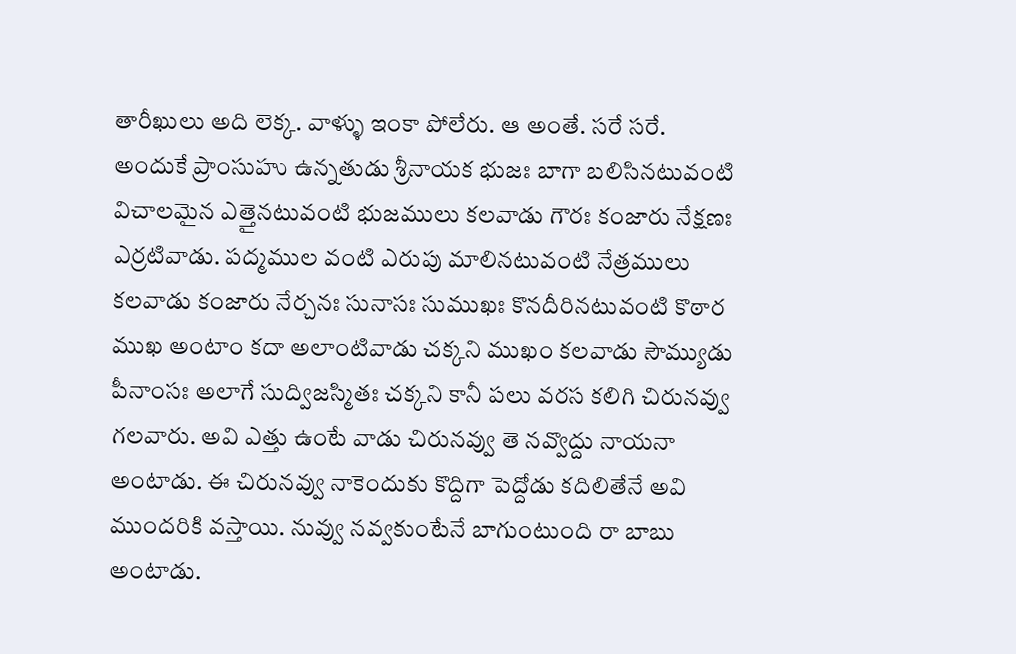తారీఖులు అది లెక్క. వాళ్ళు ఇంకా పోలేరు. ఆ అంతే. సరే సరే. అందుకే ప్రాంసుహు ఉన్నతుడు శ్రీనాయక భుజః బాగా బలిసినటువంటి విచాలమైన ఎత్తైనటువంటి భుజములు కలవాడు గౌరః కంజారు నేక్షణః ఎర్రటివాడు. పద్మముల వంటి ఎరుపు మాలినటువంటి నేత్రములు కలవాడు కంజారు నేర్చనః సునాసః సుముఖః కొనదీరినటువంటి కొఠార ముఖ అంటాం కదా అలాంటివాడు చక్కని ముఖం కలవాడు సౌమ్యుడు పీనాంసః అలాగే సుద్విజస్మితః చక్కని కానీ పలు వరస కలిగి చిరునవ్వు గలవారు. అవి ఎత్తు ఉంటే వాడు చిరునవ్వు తె నవ్వొద్దు నాయనా అంటాడు. ఈ చిరునవ్వు నాకెందుకు కొద్దిగా పెద్దోడు కదిలితేనే అవి ముందరికి వస్తాయి. నువ్వు నవ్వకుంటేనే బాగుంటుంది రా బాబు అంటాడు.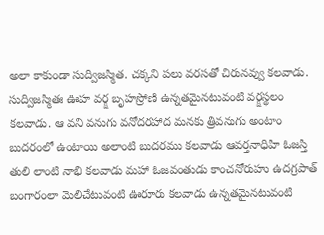అలా కాకుండా సుద్విజస్మిత. చక్కని పలు వరసతో చిరునవ్వు కలవాడు. సుద్విజస్మితః ఊహ వర్క్ష బృహస్రోణి ఉన్నతమైనటువంటి వర్క్షస్థలం కలవాడు. ఆ వని వనుగు వనోదరహాద మనకు త్రివనుగు అంటాం బుదరంలో ఉంటాయి అలాంటి బుదరము కలవాడు ఆవర్తనాధిహి ఓజస్తి తులి లాంటి నాభి కలవాడు మహా ఓజవంతుడు కాంచనోరుహు ఉదగ్రపాత్ బంగారంలా మెలిచేటువంటి ఊరూరు కలవాడు ఉన్నతమైనటువంటి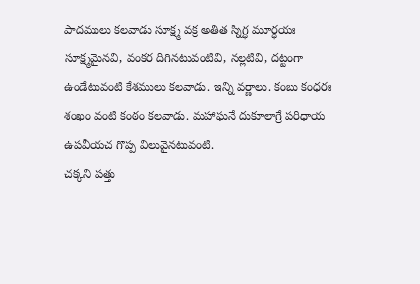పాదములు కలవాడు సూక్ష్మ వక్ర అతిత స్నిగ్ధ మూర్ధయః సూక్ష్మమైనవి, వంకర దిగినటువంటివి, నల్లటివి, దట్టంగా ఉండేటువంటి కేశములు కలవాడు. ఇన్ని వర్ణాలు. కంబు కంధరః శంఖం వంటి కంఠం కలవాడు. మహాఘనే దుకూలాగ్రే పరిధాయ ఉపవీయచ గొప్ప విలువైనటువంటి.
చక్కని పత్తు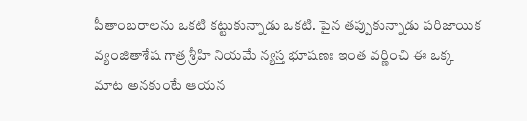పీతాంబరాలను ఒకటి కట్టుకున్నాడు ఒకటి. పైన తప్పుకున్నాడు పరిజాయిక వ్యంజితాశేష గాత్ర శ్రీహి నియమే న్యస్త భూషణః ఇంత వర్ణించి ఈ ఒక్క మాట అనకుంటే ఆయన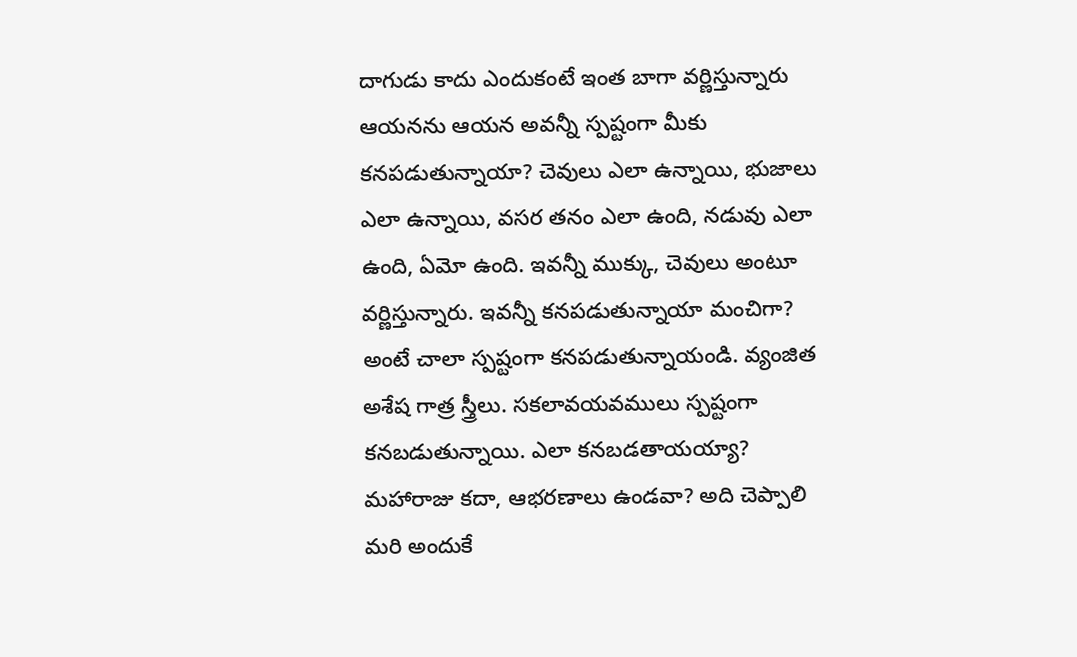దాగుడు కాదు ఎందుకంటే ఇంత బాగా వర్ణిస్తున్నారు ఆయనను ఆయన అవన్నీ స్పష్టంగా మీకు కనపడుతున్నాయా? చెవులు ఎలా ఉన్నాయి, భుజాలు ఎలా ఉన్నాయి, వసర తనం ఎలా ఉంది, నడువు ఎలా ఉంది, ఏమో ఉంది. ఇవన్నీ ముక్కు, చెవులు అంటూ వర్ణిస్తున్నారు. ఇవన్నీ కనపడుతున్నాయా మంచిగా? అంటే చాలా స్పష్టంగా కనపడుతున్నాయండి. వ్యంజిత అశేష గాత్ర స్త్రీలు. సకలావయవములు స్పష్టంగా కనబడుతున్నాయి. ఎలా కనబడతాయయ్యా? మహారాజు కదా, ఆభరణాలు ఉండవా? అది చెప్పాలి మరి అందుకే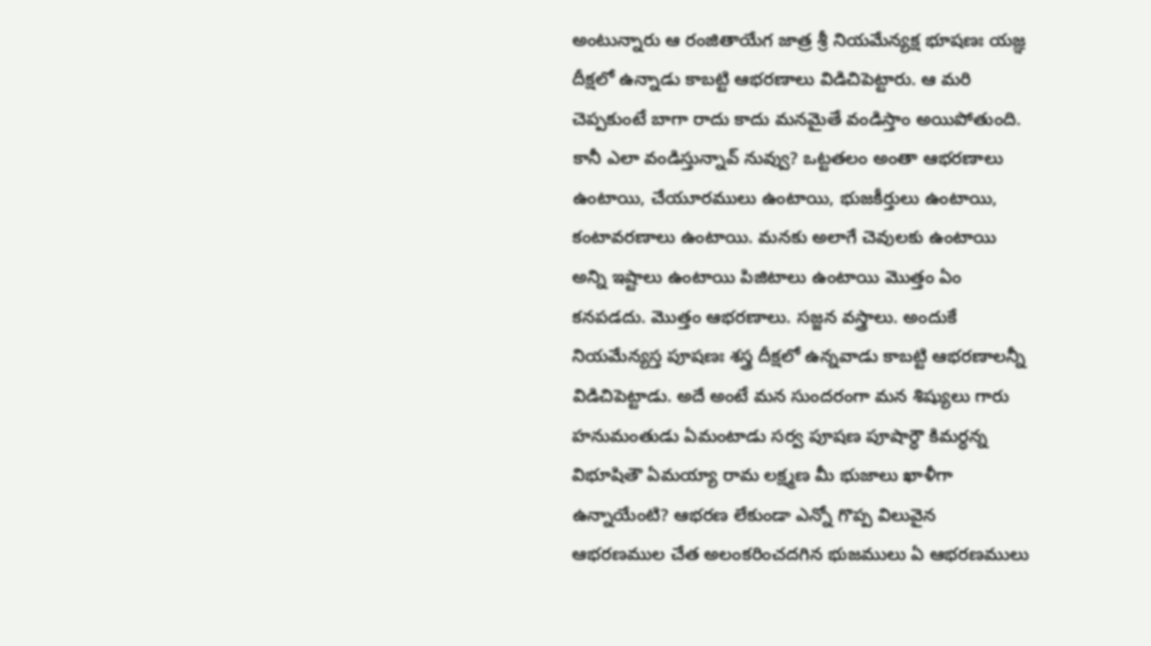అంటున్నారు ఆ రంజితాయేగ జాత్ర శ్రీ నియమేన్యక్ష భూషణః యజ్ఞ దీక్షలో ఉన్నాడు కాబట్టి ఆభరణాలు విడిచిపెట్టారు. ఆ మరి చెప్పకుంటే బాగా రాదు కాదు మనమైతే వండిస్తాం అయిపోతుంది. కానీ ఎలా వండిస్తున్నావ్ నువ్వు? ఒట్టతలం అంతా ఆభరణాలు ఉంటాయి, చేయూరములు ఉంటాయి, భుజకీర్తులు ఉంటాయి, కంటావరణాలు ఉంటాయి. మనకు అలాగే చెవులకు ఉంటాయి అన్ని ఇష్టాలు ఉంటాయి పిజిటాలు ఉంటాయి మొత్తం ఏం కనపడదు. మొత్తం ఆభరణాలు. సజ్జన వస్త్రాలు. అందుకే నియమేన్యస్త పూషణః శస్త్ర దీక్షలో ఉన్నవాడు కాబట్టి ఆభరణాలన్నీ విడిచిపెట్టాడు. అదే అంటే మన సుందరంగా మన శిష్యులు గారు హనుమంతుడు ఏమంటాడు సర్వ పూషణ పూషార్ధౌ కిమర్ధన్న విభూషితౌ ఏమయ్యా రామ లక్ష్మణ మీ భుజాలు ఖాళీగా ఉన్నాయేంటి? ఆభరణ లేకుండా ఎన్నో గొప్ప విలువైన ఆభరణముల చేత అలంకరించదగిన భుజములు ఏ ఆభరణములు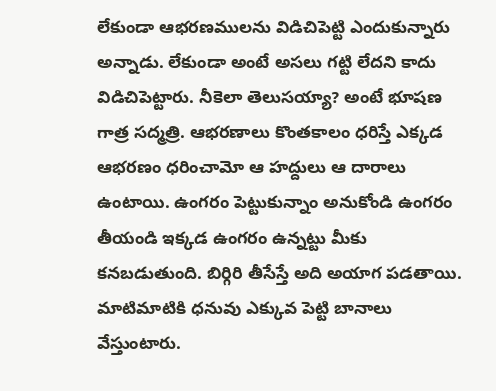లేకుండా ఆభరణములను విడిచిపెట్టి ఎందుకున్నారు అన్నాడు. లేకుండా అంటే అసలు గట్టి లేదని కాదు విడిచిపెట్టారు. నీకెలా తెలుసయ్యా? అంటే భూషణ గాత్ర సద్మత్రి. ఆభరణాలు కొంతకాలం ధరిస్తే ఎక్కడ ఆభరణం ధరించామో ఆ హద్దులు ఆ దారాలు ఉంటాయి. ఉంగరం పెట్టుకున్నాం అనుకోండి ఉంగరం తీయండి ఇక్కడ ఉంగరం ఉన్నట్టు మీకు కనబడుతుంది. బిర్గిరి తీసేస్తే అది అయాగ పడతాయి. మాటిమాటికి ధనువు ఎక్కువ పెట్టి బానాలు వేస్తుంటారు.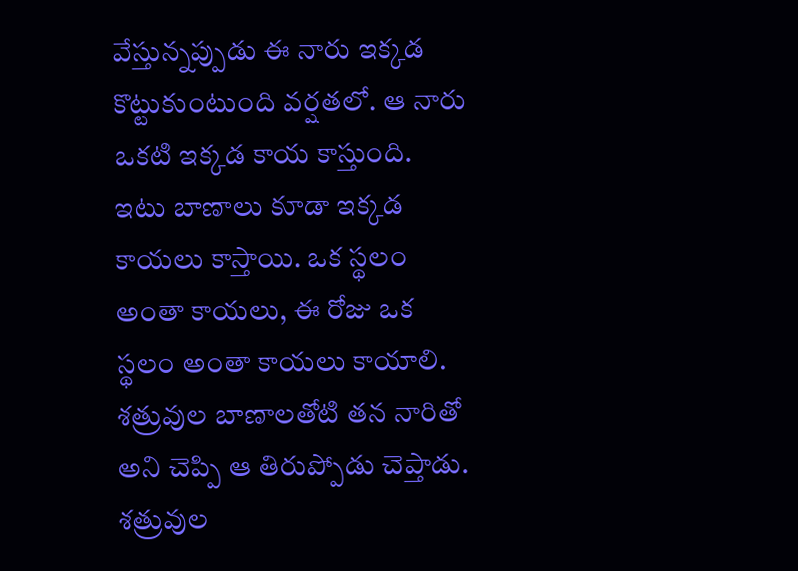వేస్తున్నప్పుడు ఈ నారు ఇక్కడ కొట్టుకుంటుంది వర్షతలో. ఆ నారు ఒకటి ఇక్కడ కాయ కాస్తుంది.
ఇటు బాణాలు కూడా ఇక్కడ కాయలు కాస్తాయి. ఒక స్థలం అంతా కాయలు, ఈ రోజు ఒక స్థలం అంతా కాయలు కాయాలి. శత్రువుల బాణాలతోటి తన నారితో అని చెప్పి ఆ తిరుప్పోడు చెప్తాడు. శత్రువుల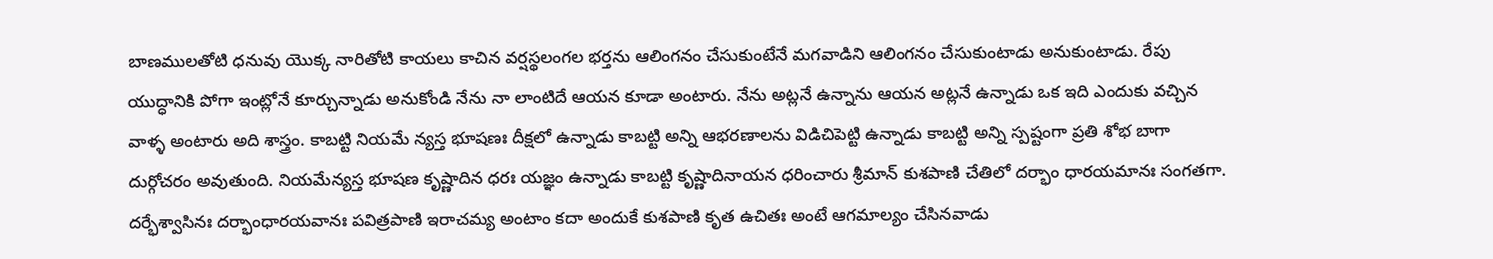బాణములతోటి ధనువు యొక్క నారితోటి కాయలు కాచిన వర్షస్థలంగల భర్తను ఆలింగనం చేసుకుంటేనే మగవాడిని ఆలింగనం చేసుకుంటాడు అనుకుంటాడు. రేపు యుద్ధానికి పోగా ఇంట్లోనే కూర్చున్నాడు అనుకోండి నేను నా లాంటిదే ఆయన కూడా అంటారు. నేను అట్లనే ఉన్నాను ఆయన అట్లనే ఉన్నాడు ఒక ఇది ఎందుకు వచ్చిన వాళ్ళ అంటారు అది శాస్త్రం. కాబట్టి నియమే న్యస్త భూషణః దీక్షలో ఉన్నాడు కాబట్టి అన్ని ఆభరణాలను విడిచిపెట్టి ఉన్నాడు కాబట్టి అన్ని స్పష్టంగా ప్రతి శోభ బాగా దుర్గోచరం అవుతుంది. నియమేన్యస్త భూషణ కృష్ణాదిన ధరః యజ్ఞం ఉన్నాడు కాబట్టి కృష్ణాదినాయన ధరించారు శ్రీమాన్ కుశపాణి చేతిలో దర్భాం ధారయమానః సంగతగా. దర్భేశ్వాసినః దర్భాంధారయవానః పవిత్రపాణి ఇరాచమ్య అంటాం కదా అందుకే కుశపాణి కృత ఉచితః అంటే ఆగమాల్యం చేసినవాడు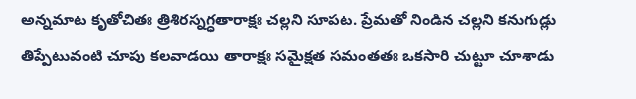అన్నమాట కృతోచితః త్రిశిరస్నగ్ధతారాక్షః చల్లని సూపట. ప్రేమతో నిండిన చల్లని కనుగుడ్లు తిప్పేటువంటి చూపు కలవాడయి తారాక్షః సమైక్షత సమంతతః ఒకసారి చుట్టూ చూశాడు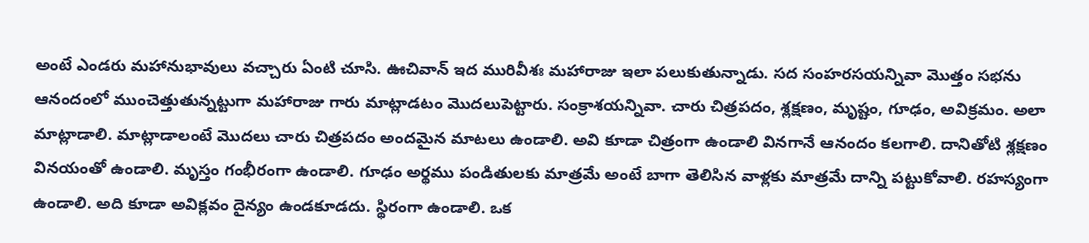అంటే ఎండరు మహానుభావులు వచ్చారు ఏంటి చూసి. ఊచివాన్ ఇద మురివీశః మహారాజు ఇలా పలుకుతున్నాడు. సద సంహరసయన్నివా మొత్తం సభను ఆనందంలో ముంచెత్తుతున్నట్టుగా మహారాజు గారు మాట్లాడటం మొదలుపెట్టారు. సంక్రాశయన్నివా. చారు చిత్రపదం, శ్లక్షణం, మృష్టం, గూఢం, అవిక్రమం. అలా మాట్లాడాలి. మాట్లాడాలంటే మొదలు చారు చిత్రపదం అందమైన మాటలు ఉండాలి. అవి కూడా చిత్రంగా ఉండాలి వినగానే ఆనందం కలగాలి. దానితోటి శ్లక్షణం వినయంతో ఉండాలి. మృస్తం గంభీరంగా ఉండాలి. గూఢం అర్థము పండితులకు మాత్రమే అంటే బాగా తెలిసిన వాళ్లకు మాత్రమే దాన్ని పట్టుకోవాలి. రహస్యంగా ఉండాలి. అది కూడా అవిక్లవం దైన్యం ఉండకూడదు. స్థిరంగా ఉండాలి. ఒక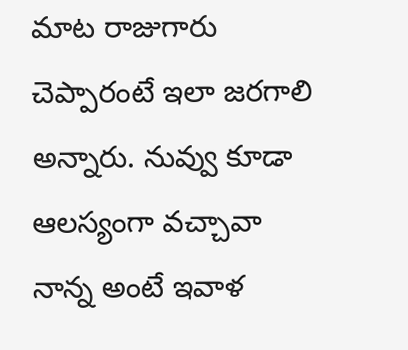మాట రాజుగారు చెప్పారంటే ఇలా జరగాలి అన్నారు. నువ్వు కూడా ఆలస్యంగా వచ్చావా నాన్న అంటే ఇవాళ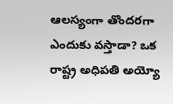ఆలస్యంగా తొందరగా ఎందుకు వస్తాడా? ఒక రాష్ట్ర అధిపతి అయ్యో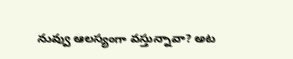నువ్వు ఆలస్యంగా వస్తున్నావా? అట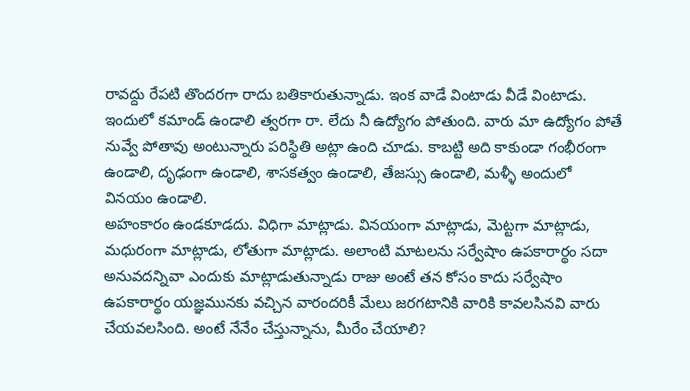రావద్దు రేపటి తొందరగా రాదు బతికారుతున్నాడు. ఇంక వాడే వింటాడు వీడే వింటాడు. ఇందులో కమాండ్ ఉండాలి త్వరగా రా. లేదు నీ ఉద్యోగం పోతుంది. వారు మా ఉద్యోగం పోతే నువ్వే పోతావు అంటున్నారు పరిస్థితి అట్లా ఉంది చూడు. కాబట్టి అది కాకుండా గంభీరంగా ఉండాలి, దృఢంగా ఉండాలి, శాసకత్వం ఉండాలి, తేజస్సు ఉండాలి, మళ్ళీ అందులో వినయం ఉండాలి.
అహంకారం ఉండకూడదు. విధిగా మాట్లాడు. వినయంగా మాట్లాడు, మెట్టగా మాట్లాడు, మధురంగా మాట్లాడు, లోతుగా మాట్లాడు. అలాంటి మాటలను సర్వేషాం ఉపకారార్థం సదా అనువదన్నివా ఎందుకు మాట్లాడుతున్నాడు రాజు అంటే తన కోసం కాదు సర్వేషాం ఉపకారార్థం యజ్ఞమునకు వచ్చిన వారందరికీ మేలు జరగటానికి వారికి కావలసినవి వారు చేయవలసింది. అంటే నేనేం చేస్తున్నాను, మీరేం చేయాలి?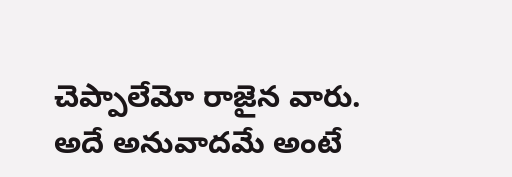చెప్పాలేమో రాజైన వారు. అదే అనువాదమే అంటే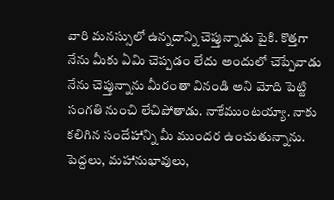వారి మనస్సులో ఉన్నదాన్ని చెప్తున్నాడు పైకి. కొత్తగా నేను మీకు ఏమి చెప్పడం లేదు అందులో చెప్పేవాడు నేను చెప్తున్నాను మీరంతా వినండి అని మోది పెట్టి సంగతి నుంచి లేచిపోతాడు. నాకేముంటయ్యా. నాకు కలిగిన సందేహాన్ని మీ ముందర ఉంచుతున్నాను. పెద్దలు, మహానుభావులు,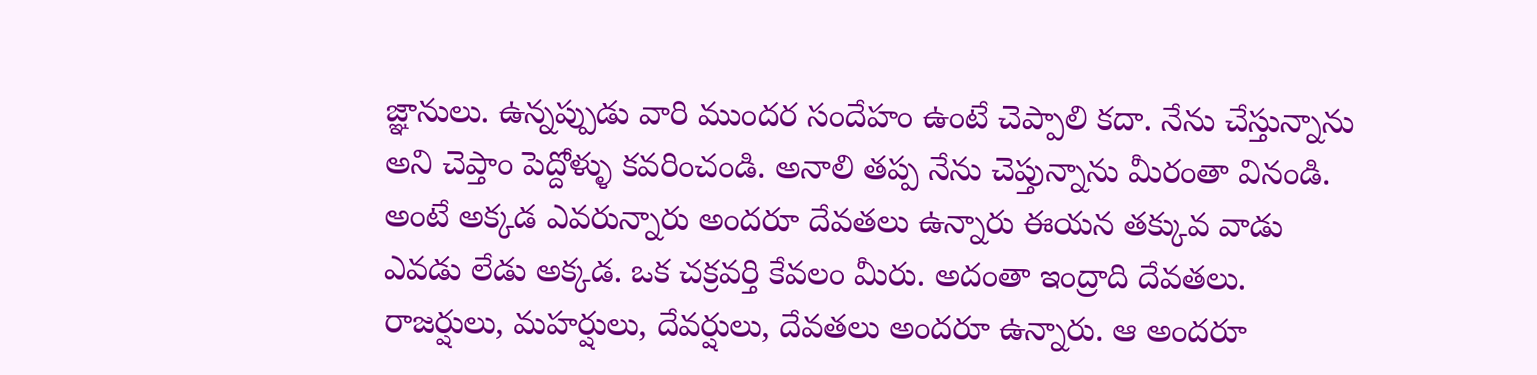జ్ఞానులు. ఉన్నప్పుడు వారి ముందర సందేహం ఉంటే చెప్పాలి కదా. నేను చేస్తున్నాను అని చెప్తాం పెద్దోళ్ళు కవరించండి. అనాలి తప్ప నేను చెప్తున్నాను మీరంతా వినండి. అంటే అక్కడ ఎవరున్నారు అందరూ దేవతలు ఉన్నారు ఈయన తక్కువ వాడు ఎవడు లేడు అక్కడ. ఒక చక్రవర్తి కేవలం మీరు. అదంతా ఇంద్రాది దేవతలు. రాజర్షులు, మహర్షులు, దేవర్షులు, దేవతలు అందరూ ఉన్నారు. ఆ అందరూ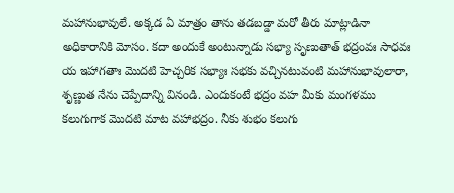మహానుభావులే. అక్కడ ఏ మాత్రం తాను తడబడ్డా మరో తీరు మాట్లాడినా అధికారానికి మోసం. కదా అందుకే అంటున్నాడు సభ్యా సృణుతాత్ భద్రంవః సాధవః య ఇహాగతాః మొదటి హెచ్చరిక సభ్యాః సభకు వచ్చినటువంటి మహానుభావులారా, శృణ్ణుత నేను చెప్పేదాన్ని వినండి. ఎందుకంటే భద్రం వహ మీకు మంగళము కలుగుగాక మొదటి మాట వహాభద్రం. నీకు శుభం కలుగు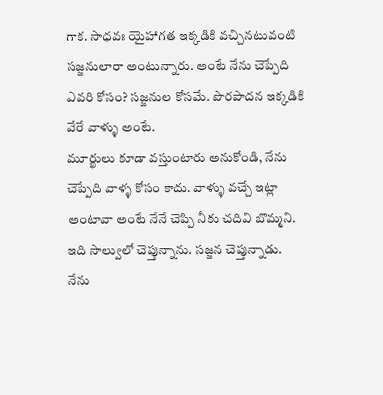గాక. సాధవః యైహాగత ఇక్కడికి వచ్చినటువంటి సజ్జనులారా అంటున్నారు. అంటే నేను చెప్పేది ఎవరి కోసం? సజ్జనుల కోసమే. పొరపాదన ఇక్కడికి వేరే వాళ్ళు అంటే.
మూర్ఖులు కూడా వస్తుంటారు అనుకోండి, నేను చెప్పేది వాళ్ళ కోసం కాదు. వాళ్ళు వచ్చే ఇట్లా అంటావా అంటే నేనే చెప్పి నీకు చదివి బొమ్మని. ఇది సాల్వులో చెప్తున్నాను. సజ్జన చెప్తున్నాడు. నేను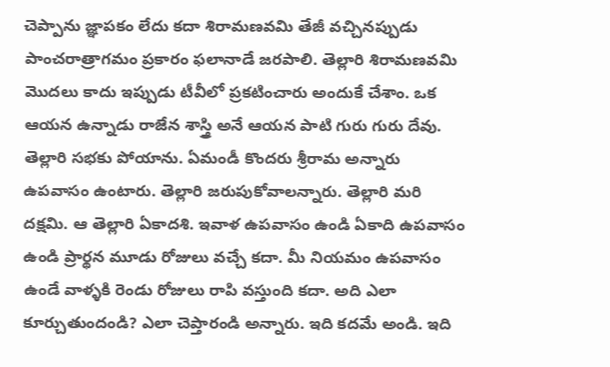చెప్పాను జ్ఞాపకం లేదు కదా శిరామణవమి తేజీ వచ్చినప్పుడు పాంచరాత్రాగమం ప్రకారం ఫలానాడే జరపాలి. తెల్లారి శిరామణవమి మొదలు కాదు ఇప్పుడు టీవీలో ప్రకటించారు అందుకే చేశాం. ఒక ఆయన ఉన్నాడు రాజేన శాస్త్రి అనే ఆయన పాటి గురు గురు దేవు. తెల్లారి సభకు పోయాను. ఏమండీ కొందరు శ్రీరామ అన్నారు ఉపవాసం ఉంటారు. తెల్లారి జరుపుకోవాలన్నారు. తెల్లారి మరి దక్షమి. ఆ తెల్లారి ఏకాదశి. ఇవాళ ఉపవాసం ఉండి ఏకాది ఉపవాసం ఉండి ప్రార్థన మూడు రోజులు వచ్చే కదా. మీ నియమం ఉపవాసం ఉండే వాళ్ళకి రెండు రోజులు రాపి వస్తుంది కదా. అది ఎలా కూర్చుతుందండి? ఎలా చెప్తారండి అన్నారు. ఇది కదమే అండి. ఇది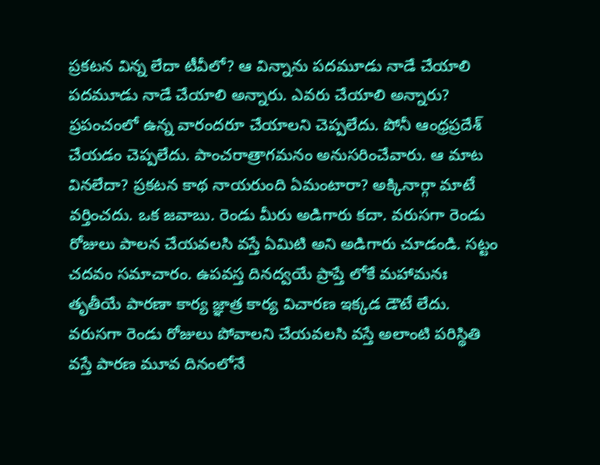ప్రకటన విన్న లేదా టీవీలో? ఆ విన్నాను పదమూడు నాడే చేయాలి పదమూడు నాడే చేయాలి అన్నారు. ఎవరు చేయాలి అన్నారు? ప్రపంచంలో ఉన్న వారందరూ చేయాలని చెప్పలేదు. పోనీ ఆంధ్రప్రదేశ్ చేయడం చెప్పలేదు. పాంచరాత్రాగమనం అనుసరించేవారు. ఆ మాట వినలేదా? ప్రకటన కాథ నాయరుంది ఏమంటారా? అక్కినార్గా మాటే వర్తించదు. ఒక జవాబు. రెండు మీరు అడిగారు కదా. వరుసగా రెండు రోజులు పాలన చేయవలసి వస్తే ఏమిటి అని అడిగారు చూడండి. సట్టం చదవం సమాచారం. ఉపవస్త దినద్వయే ప్రాప్తే లోకే మహామనః తృతీయే పారణా కార్య జ్ఞాత్ర కార్య విచారణ ఇక్కడ డౌటే లేదు. వరుసగా రెండు రోజులు పోవాలని చేయవలసి వస్తే అలాంటి పరిస్థితి వస్తే పారణ మూవ దినంలోనే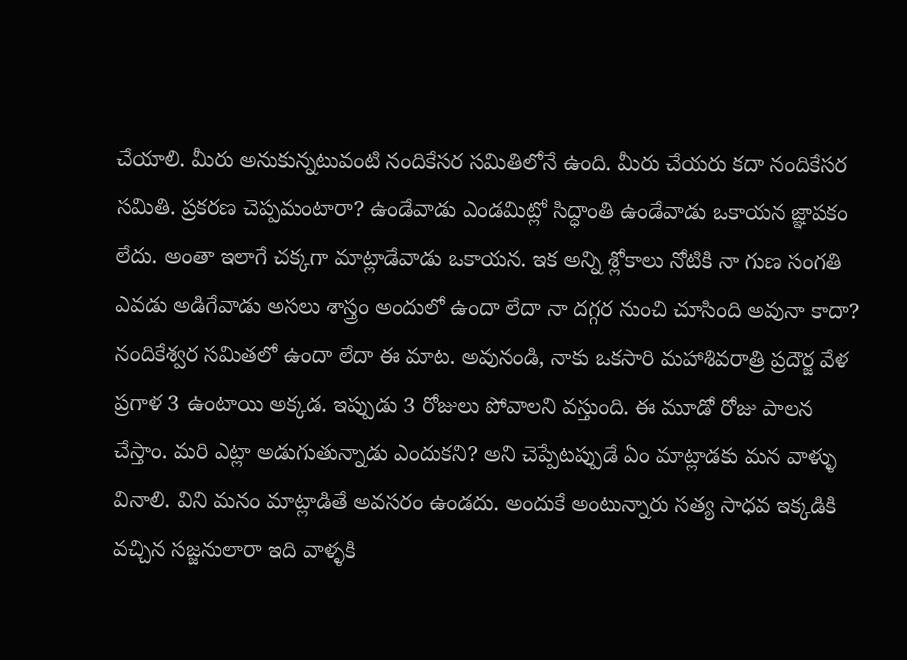చేయాలి. మీరు అనుకున్నటువంటి నందికేసర సమితిలోనే ఉంది. మీరు చేయరు కదా నందికేసర సమితి. ప్రకరణ చెప్పమంటారా? ఉండేవాడు ఎండమిట్లో సిద్ధాంతి ఉండేవాడు ఒకాయన జ్ఞాపకం లేదు. అంతా ఇలాగే చక్కగా మాట్లాడేవాడు ఒకాయన. ఇక అన్ని శ్లోకాలు నోటికి నా గుణ సంగతి ఎవడు అడిగేవాడు అసలు శాస్త్రం అందులో ఉందా లేదా నా దగ్గర నుంచి చూసింది అవునా కాదా?
నందికేశ్వర సమితలో ఉందా లేదా ఈ మాట. అవునండి, నాకు ఒకసారి మహాశివరాత్రి ప్రదౌర్జ వేళ ప్రగాళ 3 ఉంటాయి అక్కడ. ఇప్పుడు 3 రోజులు పోవాలని వస్తుంది. ఈ మూడో రోజు పాలన చేస్తాం. మరి ఎట్లా అడుగుతున్నాడు ఎందుకని? అని చెప్పేటప్పుడే ఏం మాట్లాడకు మన వాళ్ళు వినాలి. విని మనం మాట్లాడితే అవసరం ఉండదు. అందుకే అంటున్నారు సత్య సాధవ ఇక్కడికి వచ్చిన సజ్జనులారా ఇది వాళ్ళకి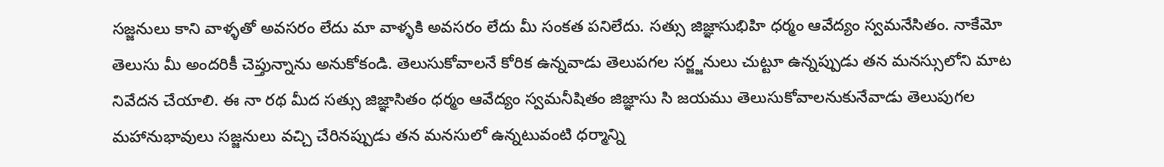సజ్జనులు కాని వాళ్ళతో అవసరం లేదు మా వాళ్ళకి అవసరం లేదు మీ సంకత పనిలేదు. సత్సు జిజ్ఞాసుభిహి ధర్మం ఆవేద్యం స్వమనేసితం. నాకేమో తెలుసు మీ అందరికీ చెప్తున్నాను అనుకోకండి. తెలుసుకోవాలనే కోరిక ఉన్నవాడు తెలుపగల సర్జ్జనులు చుట్టూ ఉన్నప్పుడు తన మనస్సులోని మాట నివేదన చేయాలి. ఈ నా రథ మీద సత్సు జిజ్ఞాసితం ధర్మం ఆవేద్యం స్వమనీషితం జిజ్ఞాసు సి జయము తెలుసుకోవాలనుకునేవాడు తెలుపుగల మహానుభావులు సజ్జనులు వచ్చి చేరినప్పుడు తన మనసులో ఉన్నటువంటి ధర్మాన్ని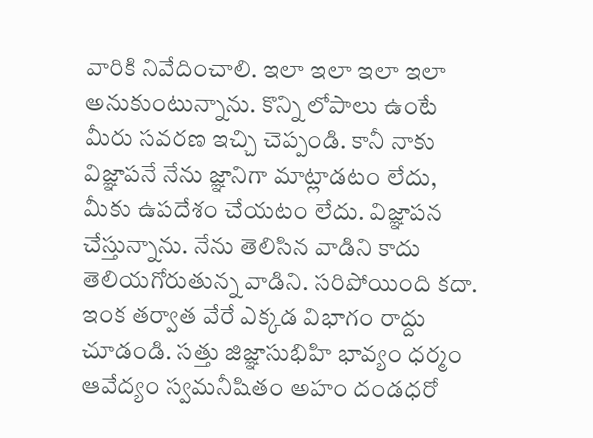వారికి నివేదించాలి. ఇలా ఇలా ఇలా ఇలా అనుకుంటున్నాను. కొన్ని లోపాలు ఉంటే మీరు సవరణ ఇచ్చి చెప్పండి. కానీ నాకు విజ్ఞాపనే నేను జ్ఞానిగా మాట్లాడటం లేదు, మీకు ఉపదేశం చేయటం లేదు. విజ్ఞాపన చేస్తున్నాను. నేను తెలిసిన వాడిని కాదు తెలియగోరుతున్న వాడిని. సరిపోయింది కదా. ఇంక తర్వాత వేరే ఎక్కడ విభాగం రాద్దు చూడండి. సత్తు జిజ్ఞాసుభిహి భావ్యం ధర్మం ఆవేద్యం స్వమనీషితం అహం దండధరో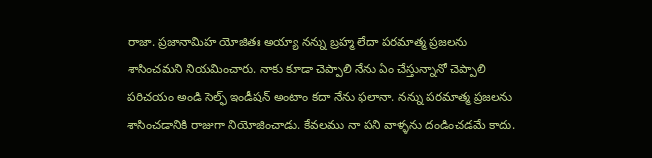రాజా. ప్రజానామిహ యోజితః అయ్యా నన్ను బ్రహ్మ లేదా పరమాత్మ ప్రజలను శాసించమని నియమించారు. నాకు కూడా చెప్పాలి నేను ఏం చేస్తున్నానో చెప్పాలి పరిచయం అండి సెల్ఫ్ ఇండీషన్ అంటాం కదా నేను ఫలానా. నన్ను పరమాత్మ ప్రజలను శాసించడానికి రాజుగా నియోజించాడు. కేవలము నా పని వాళ్ళను దండించడమే కాదు.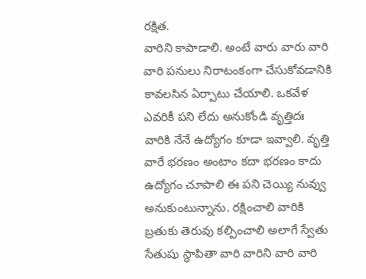రక్షిత.
వారిని కాపాడాలి. అంటే వారు వారు వారి వారి పనులు నిరాటంకంగా చేసుకోవడానికి కావలసిన ఏర్పాటు చేయాలి. ఒకవేళ ఎవరికీ పని లేదు అనుకోండి వృత్తిదః వారికి నేనే ఉద్యోగం కూడా ఇవ్వాలి. వృత్తి వారే భరణం అంటాం కదా భరణం కాదు ఉద్యోగం చూపాలి ఈ పని చెయ్యి నువ్వు అనుకుంటున్నాను. రక్షించాలి వారికి బ్రతుకు తెరువు కల్పించాలి అలాగే స్వేతు సేతుషు స్థాపితా వారి వారిని వారి వారి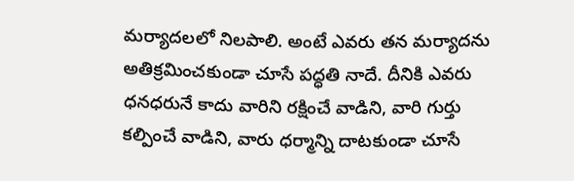మర్యాదలలో నిలపాలి. అంటే ఎవరు తన మర్యాదను అతిక్రమించకుండా చూసే పద్ధతి నాదే. దీనికి ఎవరు ధనధరునే కాదు వారిని రక్షించే వాడిని, వారి గుర్తు కల్పించే వాడిని, వారు ధర్మాన్ని దాటకుండా చూసే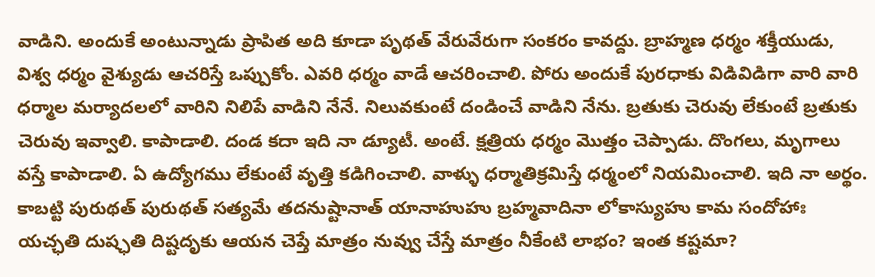వాడిని. అందుకే అంటున్నాడు ప్రాపిత అది కూడా పృథత్ వేరువేరుగా సంకరం కావద్దు. బ్రాహ్మణ ధర్మం శక్తీయుడు, విశ్వ ధర్మం వైశ్యుడు ఆచరిస్తే ఒప్పుకోం. ఎవరి ధర్మం వాడే ఆచరించాలి. పోరు అందుకే పురధాకు విడివిడిగా వారి వారి ధర్మాల మర్యాదలలో వారిని నిలిపే వాడిని నేనే. నిలువకుంటే దండించే వాడిని నేను. బ్రతుకు చెరువు లేకుంటే బ్రతుకు చెరువు ఇవ్వాలి. కాపాడాలి. దండ కదా ఇది నా డ్యూటీ. అంటే. క్షత్రియ ధర్మం మొత్తం చెప్పాడు. దొంగలు, మృగాలు వస్తే కాపాడాలి. ఏ ఉద్యోగము లేకుంటే వృత్తి కడిగించాలి. వాళ్ళు ధర్మాతిక్రమిస్తే ధర్మంలో నియమించాలి. ఇది నా అర్థం. కాబట్టి పురుథత్ పురుథత్ సత్యమే తదనుష్టానాత్ యానాహుహు బ్రహ్మవాదినా లోకాస్యుహు కామ సందోహాః యచ్ఛతి దుష్ఛతి దిష్టదృకు ఆయన చెప్తే మాత్రం నువ్వు చేస్తే మాత్రం నీకేంటి లాభం? ఇంత కష్టమా?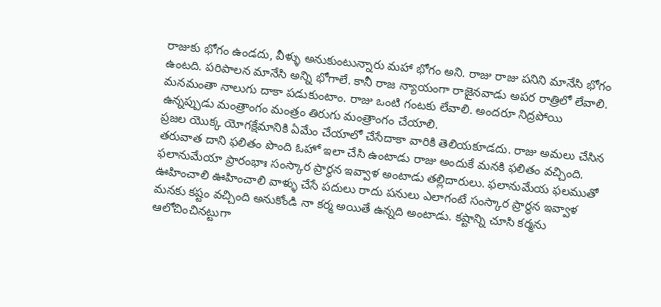రాజుకు భోగం ఉండదు, వీళ్ళు అనుకుంటున్నారు మహా భోగం అని. రాజు రాజు పనిని మానేసి భోగం ఉంటది. పరిపాలన మానేసి అన్ని భోగాలే. కానీ రాజ న్యాయంగా రాజైనవాడు అపర రాత్రిలో లేవాలి. మనమంతా నాలుగు దాకా పడుకుంటాం. రాజు ఒంటి గంటకు లేవాలి. అందరూ నిద్రపోయి ఉన్నప్పుడు మంత్రాంగం మంత్రం తిరుగు మంత్రాంగం చేయాలి.
ప్రజల యొక్క యోగక్షేమానికి ఏమేం చేయాలో చేసేదాకా వారికి తెలియకూడదు. రాజు అమలు చేసిన తరువాత దాని ఫలితం పొంది ఓహో ఇలా చేసి ఉంటాడు రాజు అందుకే మనకి ఫలితం వచ్చింది. ఫలానుమేయా ప్రారంభాః సంస్కార ప్రార్థన ఇవ్వాళ అంటాడు తల్లిదారులు. ఫలానుమేయ ఫలముతో ఊహించాలి ఊహించాలి వాళ్ళు చేసే పదులు రాదు పనులు ఎలాగంటే సంస్కార ప్రార్థన ఇవ్వాళ మనకు కష్టం వచ్చింది అనుకోండి నా కర్మ అయితే ఉన్నది అంటాడు. కష్టాన్ని చూసి కర్మను ఆలోచించినట్టుగా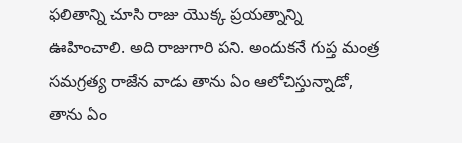ఫలితాన్ని చూసి రాజు యొక్క ప్రయత్నాన్ని ఊహించాలి. అది రాజుగారి పని. అందుకనే గుప్త మంత్ర సమగ్రత్య రాజేన వాడు తాను ఏం ఆలోచిస్తున్నాడో, తాను ఏం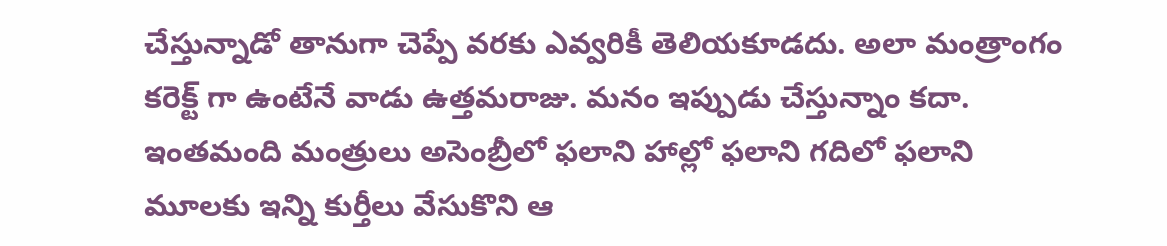చేస్తున్నాడో తానుగా చెప్పే వరకు ఎవ్వరికీ తెలియకూడదు. అలా మంత్రాంగం కరెక్ట్ గా ఉంటేనే వాడు ఉత్తమరాజు. మనం ఇప్పుడు చేస్తున్నాం కదా. ఇంతమంది మంత్రులు అసెంబ్రీలో ఫలాని హాల్లో ఫలాని గదిలో ఫలాని మూలకు ఇన్ని కుర్తీలు వేసుకొని ఆ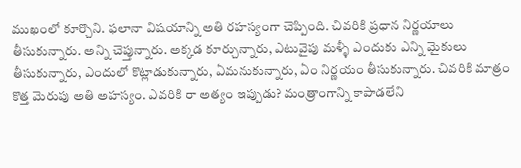ముఖంలో కూర్చొని. ఫలానా విషయాన్ని అతి రహస్యంగా చెప్పింది. చివరికి ప్రధాన నిర్ణయాలు తీసుకున్నారు. అన్ని చెప్తున్నారు. అక్కడ కూర్చున్నారు, ఎటువైపు మళ్ళీ ఎందుకు ఎన్ని మైకులు తీసుకున్నారు, ఎందులో కొట్లాడుకున్నారు, ఏమనుకున్నారు, ఏం నిర్ణయం తీసుకున్నారు. చివరికి మాత్రం కొత్త మెరుపు అతి అహస్యం. ఎవరికి రా అత్యం ఇప్పుడు? మంత్రాంగాన్ని కాపాడలేని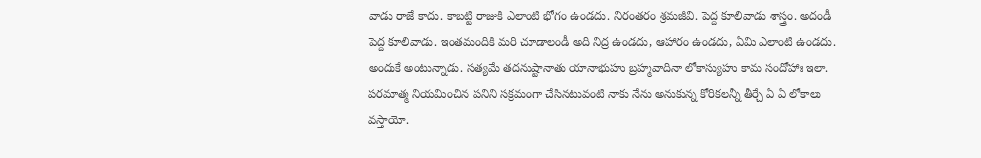వాడు రాజే కాదు. కాబట్టి రాజుకి ఎలాంటి భోగం ఉండదు. నిరంతరం శ్రమజీవి. పెద్ద కూలివాడు శాస్త్రం. అదండీ పెద్ద కూలివాడు. ఇంతమందికి మరి చూడాలండీ అది నిద్ర ఉండదు, ఆహారం ఉండదు, ఏమి ఎలాంటి ఉండదు. అందుకే అంటున్నాడు. సత్యమే తదనుష్టానాతు యానాభుహు బ్రహ్మవాదినా లోకాస్యుహు కామ సందోహాః ఇలా. పరమాత్మ నియమించిన పనిని సక్రమంగా చేసినటువంటి నాకు నేను అనుకున్న కోరికలన్నీ తీర్చే ఏ ఏ లోకాలు వస్తాయో.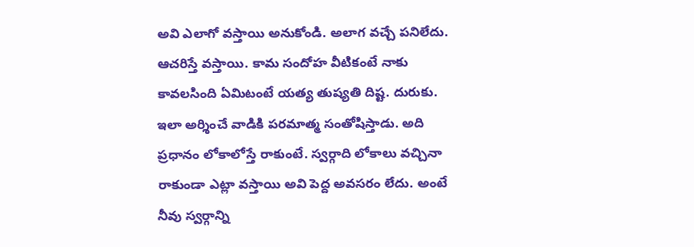అవి ఎలాగో వస్తాయి అనుకోండి. అలాగ వచ్చే పనిలేదు. ఆచరిస్తే వస్తాయి. కామ సందోహ వీటికంటే నాకు కావలసింది ఏమిటంటే యత్య తుష్యతి దిష్ట. దురుకు. ఇలా అర్శించే వాడికి పరమాత్మ సంతోషిస్తాడు. అది ప్రధానం లోకాలోస్తే రాకుంటే. స్వర్గాది లోకాలు వచ్చినా రాకుండా ఎట్లా వస్తాయి అవి పెద్ద అవసరం లేదు. అంటే నీవు స్వర్గాన్ని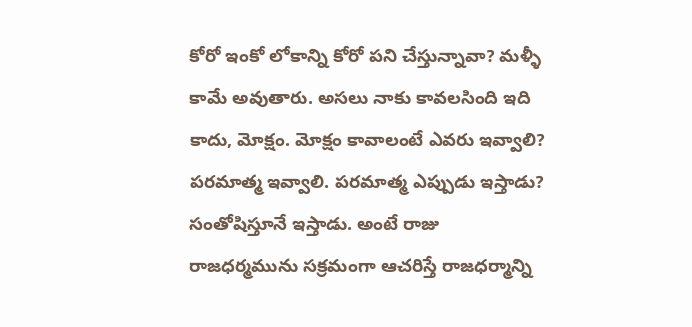కోరో ఇంకో లోకాన్ని కోరో పని చేస్తున్నావా? మళ్ళీ కామే అవుతారు. అసలు నాకు కావలసింది ఇది కాదు, మోక్షం. మోక్షం కావాలంటే ఎవరు ఇవ్వాలి? పరమాత్మ ఇవ్వాలి. పరమాత్మ ఎప్పుడు ఇస్తాడు? సంతోషిస్తూనే ఇస్తాడు. అంటే రాజు రాజధర్మమును సక్రమంగా ఆచరిస్తే రాజధర్మాన్ని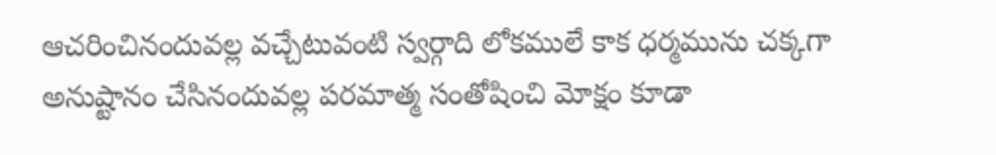ఆచరించినందువల్ల వచ్చేటువంటి స్వర్గాది లోకములే కాక ధర్మమును చక్కగా అనుష్టానం చేసినందువల్ల పరమాత్మ సంతోషించి మోక్షం కూడా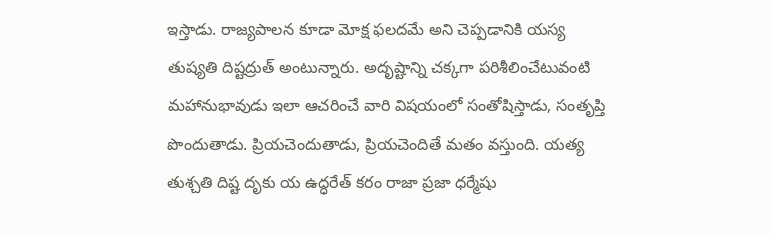ఇస్తాడు. రాజ్యపాలన కూడా మోక్ష ఫలదమే అని చెప్పడానికి యస్య తుష్యతి దిష్టద్రుత్ అంటున్నారు. అదృష్టాన్ని చక్కగా పరిశీలించేటువంటి మహానుభావుడు ఇలా ఆచరించే వారి విషయంలో సంతోషిస్తాడు, సంతృప్తి పొందుతాడు. ప్రియచెందుతాడు, ప్రియచెందితే మతం వస్తుంది. యత్య తుశ్చతి దిష్ట దృకు య ఉద్ధరేత్ కరం రాజా ప్రజా ధర్మేషు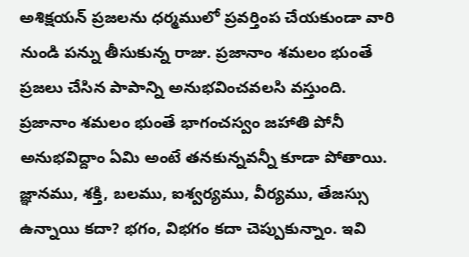అశిక్షయన్ ప్రజలను ధర్మములో ప్రవర్తింప చేయకుండా వారి నుండి పన్ను తీసుకున్న రాజు. ప్రజానాం శమలం భుంతే ప్రజలు చేసిన పాపాన్ని అనుభవించవలసి వస్తుంది. ప్రజానాం శమలం భుంతే భాగంచస్వం జహాతి పోనీ అనుభవిద్దాం ఏమి అంటే తనకున్నవన్నీ కూడా పోతాయి. జ్ఞానము, శక్తి, బలము, ఐశ్వర్యము, వీర్యము, తేజస్సు ఉన్నాయి కదా? భగం, విభగం కదా చెప్పుకున్నాం. ఇవి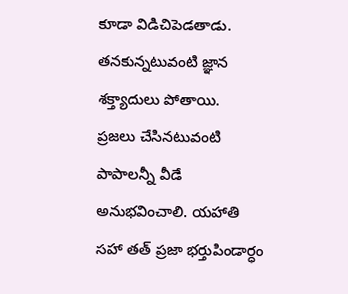కూడా విడిచిపెడతాడు. తనకున్నటువంటి జ్ఞాన శక్త్యాదులు పోతాయి.
ప్రజలు చేసినటువంటి పాపాలన్నీ వీడే అనుభవించాలి. యహాతి సహా తత్ ప్రజా భర్తుపిండార్ధం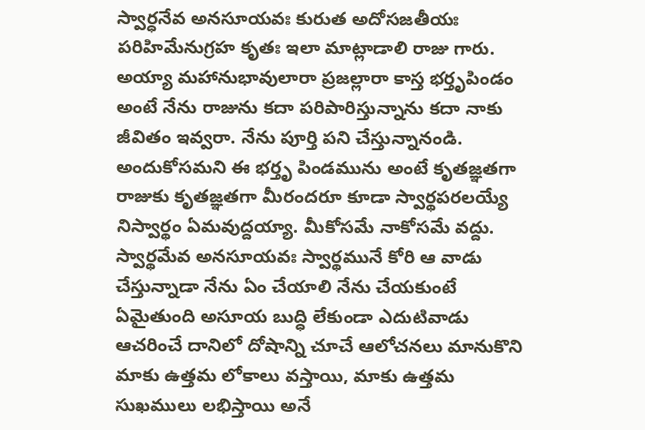స్వార్ధనేవ అనసూయవః కురుత అదోసజతీయః పరిహిమేనుగ్రహ కృతః ఇలా మాట్లాడాలి రాజు గారు. అయ్యా మహానుభావులారా ప్రజల్లారా కాస్త భర్తృపిండం అంటే నేను రాజును కదా పరిపారిస్తున్నాను కదా నాకు జీవితం ఇవ్వరా. నేను పూర్తి పని చేస్తున్నానండి. అందుకోసమని ఈ భర్తృ పిండమును అంటే కృతజ్ఞతగా రాజుకు కృతజ్ఞతగా మీరందరూ కూడా స్వార్థపరలయ్యే నిస్వార్థం ఏమవుద్దయ్యా. మీకోసమే నాకోసమే వద్దు. స్వార్థమేవ అనసూయవః స్వార్థమునే కోరి ఆ వాడు చేస్తున్నాడా నేను ఏం చేయాలి నేను చేయకుంటే ఏమైతుంది అసూయ బుద్ధి లేకుండా ఎదుటివాడు ఆచరించే దానిలో దోషాన్ని చూచే ఆలోచనలు మానుకొని మాకు ఉత్తమ లోకాలు వస్తాయి, మాకు ఉత్తమ సుఖములు లభిస్తాయి అనే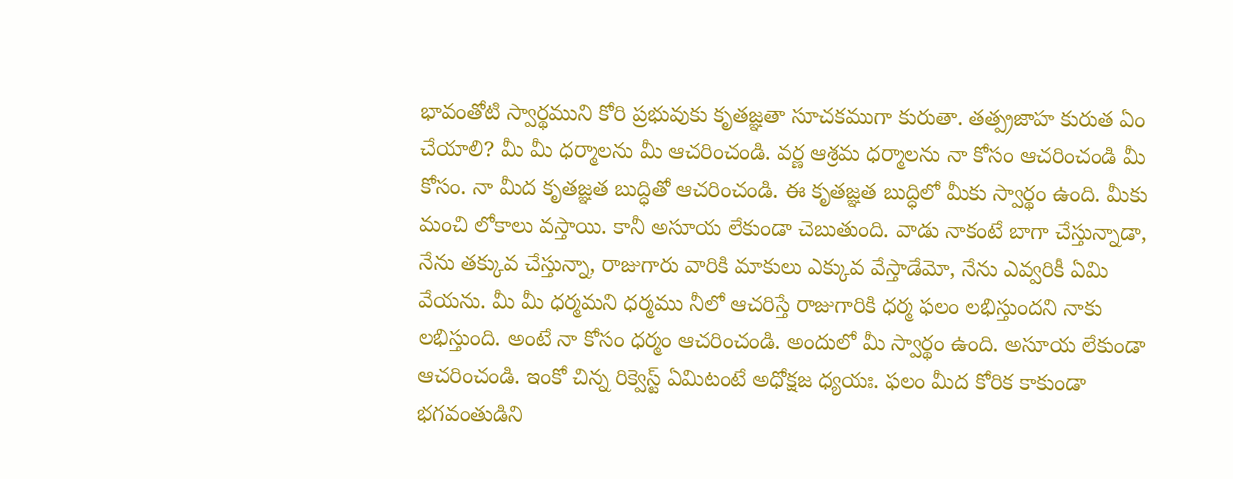భావంతోటి స్వార్థముని కోరి ప్రభువుకు కృతజ్ఞతా సూచకముగా కురుతా. తత్ప్రజాహ కురుత ఏం చేయాలి? మీ మీ ధర్మాలను మీ ఆచరించండి. వర్ణ ఆశ్రమ ధర్మాలను నా కోసం ఆచరించండి మీ కోసం. నా మీద కృతజ్ఞత బుద్ధితో ఆచరించండి. ఈ కృతజ్ఞత బుద్ధిలో మీకు స్వార్థం ఉంది. మీకు మంచి లోకాలు వస్తాయి. కానీ అసూయ లేకుండా చెబుతుంది. వాడు నాకంటే బాగా చేస్తున్నాడా, నేను తక్కువ చేస్తున్నా, రాజుగారు వారికి మాకులు ఎక్కువ వేస్తాడేమో, నేను ఎవ్వరికీ ఏమి వేయను. మీ మీ ధర్మమని ధర్మము నీలో ఆచరిస్తే రాజుగారికి ధర్మ ఫలం లభిస్తుందని నాకు లభిస్తుంది. అంటే నా కోసం ధర్మం ఆచరించండి. అందులో మీ స్వార్థం ఉంది. అసూయ లేకుండా ఆచరించండి. ఇంకో చిన్న రిక్వెస్ట్ ఏమిటంటే అధోక్షజ ధ్యయః. ఫలం మీద కోరిక కాకుండా భగవంతుడిని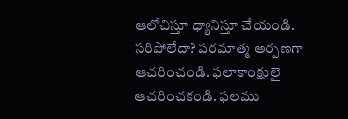ఆలోచిస్తూ ధ్యానిస్తూ చేయండి.
సరిపోలేదా? పరమాత్మ అర్పణగా ఆచరించండి. ఫలాకాంక్షులై ఆచరించకండి. ఫలము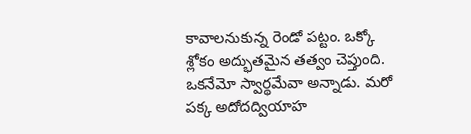కావాలనుకున్న రెండో పట్టం. ఒక్కో శ్లోకం అద్భుతమైన తత్వం చెప్తుంది. ఒకనేమో స్వార్థమేవా అన్నాడు. మరో పక్క అదోదద్వియాహ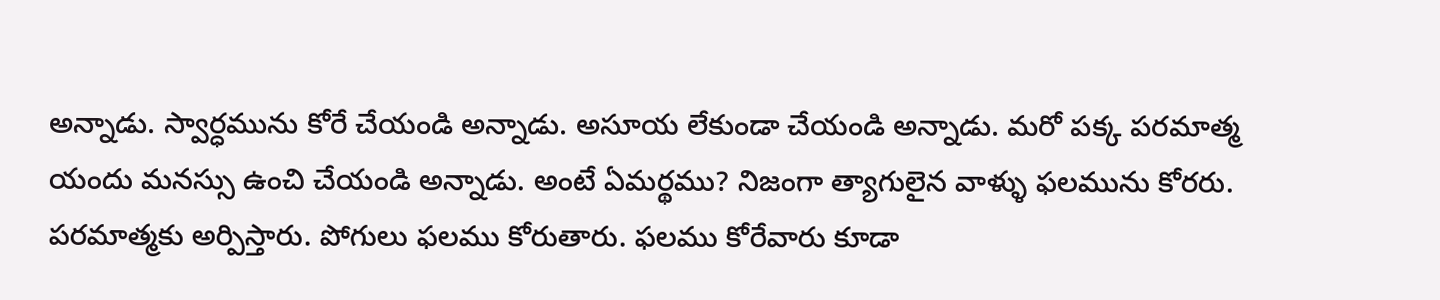అన్నాడు. స్వార్ధమును కోరే చేయండి అన్నాడు. అసూయ లేకుండా చేయండి అన్నాడు. మరో పక్క పరమాత్మ యందు మనస్సు ఉంచి చేయండి అన్నాడు. అంటే ఏమర్థము? నిజంగా త్యాగులైన వాళ్ళు ఫలమును కోరరు. పరమాత్మకు అర్పిస్తారు. పోగులు ఫలము కోరుతారు. ఫలము కోరేవారు కూడా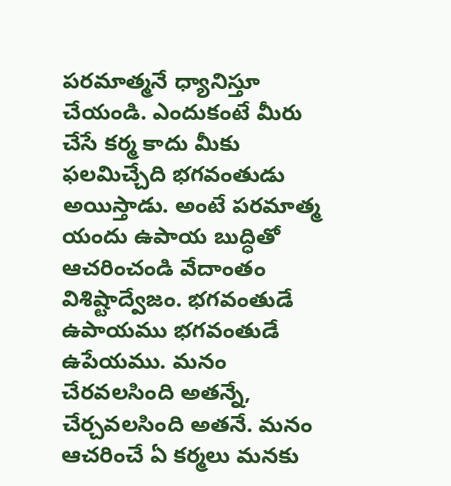పరమాత్మనే ధ్యానిస్తూ చేయండి. ఎందుకంటే మీరు చేసే కర్మ కాదు మీకు ఫలమిచ్చేది భగవంతుడు అయిస్తాడు. అంటే పరమాత్మ యందు ఉపాయ బుద్ధితో ఆచరించండి వేదాంతం విశిష్టాద్వేజం. భగవంతుడే ఉపాయము భగవంతుడే ఉపేయము. మనం చేరవలసింది అతన్నే, చేర్చవలసింది అతనే. మనం ఆచరించే ఏ కర్మలు మనకు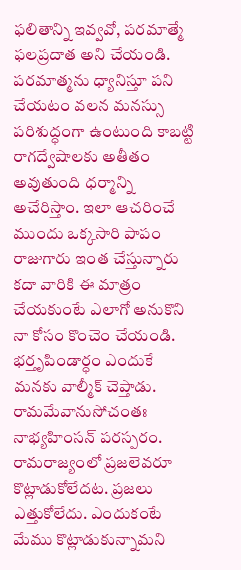ఫలితాన్ని ఇవ్వవో, పరమాత్మే ఫలప్రదాత అని చేయండి. పరమాత్మను ధ్యానిస్తూ పని చేయటం వలన మనస్సు పరిశుద్ధంగా ఉంటుంది కాబట్టి రాగద్వేషాలకు అతీతం అవుతుంది ధర్మాన్ని అచేరిస్తాం. ఇలా ఆచరించే ముందు ఒక్కసారి పాపం రాజుగారు ఇంత చేస్తున్నారు కదా వారికి ఈ మాత్రం చేయకుంటే ఎలాగో అనుకొని నా కోసం కొంచెం చేయండి. భర్తృపిండార్ధం ఎందుకే మనకు వాల్మీక్ చెప్తాడు. రామమేవానుసోచంతః నాభ్యహింసన్ పరస్పరం. రామరాజ్యంలో ప్రజలెవరూ కొట్లాడుకోలేదట. ప్రజలు ఎత్తుకోలేదు. ఎందుకంటే మేము కొట్లాడుకున్నామని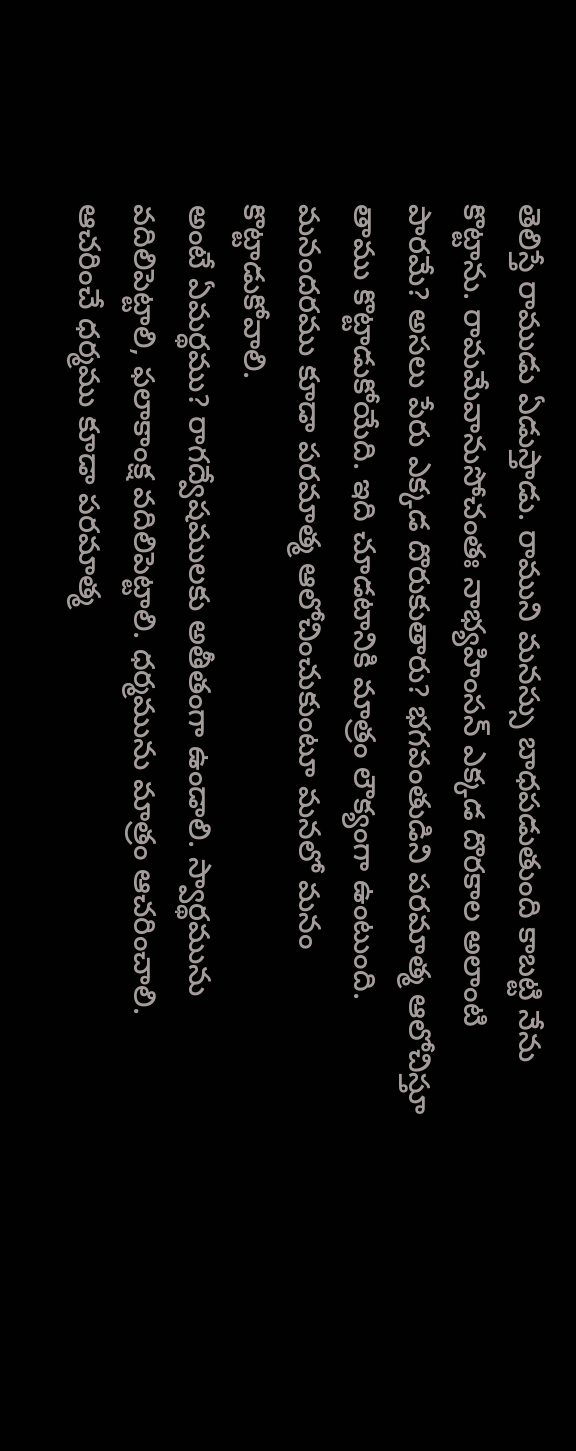తెలిస్తే రాముడు ఏడుస్తాడు. రాముని మనస్సు బాధపడుతుంది కాబట్టి నేను కొట్టాను. రామమేవానుసోచంతః నాభ్యహింసన్ ఎక్కడ దొరకాల అలాంటి పారమే? అసలు పేరు ఎక్కడ దొరుకుతారు? భగవంతుడిని పరమాత్మ ఆలోచిస్తూ తాము కొట్టాడుకోయేది. ఇది చూడటానికి మాత్రం లౌక్యంగా ఉంటుంది. మనందరము కూడా పరమాత్మ ఆలోచించుకుంటూ మనలో మనం కొట్టాడుకోవాలి.
అంటే ఏమర్థము? రాగద్వేషములకు అతీతంగా ఉండాలి. స్వార్థమును వదిలిపెట్టాలి, ఫలాకాంక్ష వదిలిపెట్టాలి. ధర్మమును మాత్రం ఆచరించాలి. ఆచరించే ధర్మము కూడా పరమాత్మ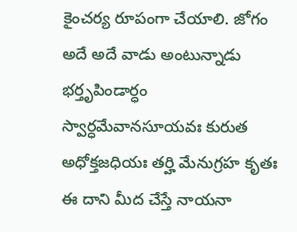కైంచర్య రూపంగా చేయాలి. జోగం అదే అదే వాడు అంటున్నాడు భర్తృపిండార్ధం స్వార్ధమేవానసూయవః కురుత అధోక్తజధియః తర్హి మేనుగ్రహ కృతః ఈ దాని మీద చేస్తే నాయనా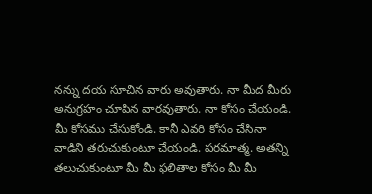నన్ను దయ సూచిన వారు అవుతారు. నా మీద మీరు అనుగ్రహం చూపిన వారవుతారు. నా కోసం చేయండి. మీ కోసము చేసుకోండి. కానీ ఎవరి కోసం చేసినా వాడిని తరుచుకుంటూ చేయండి. పరమాత్మ. అతన్ని తలుచుకుంటూ మీ మీ ఫలితాల కోసం మీ మీ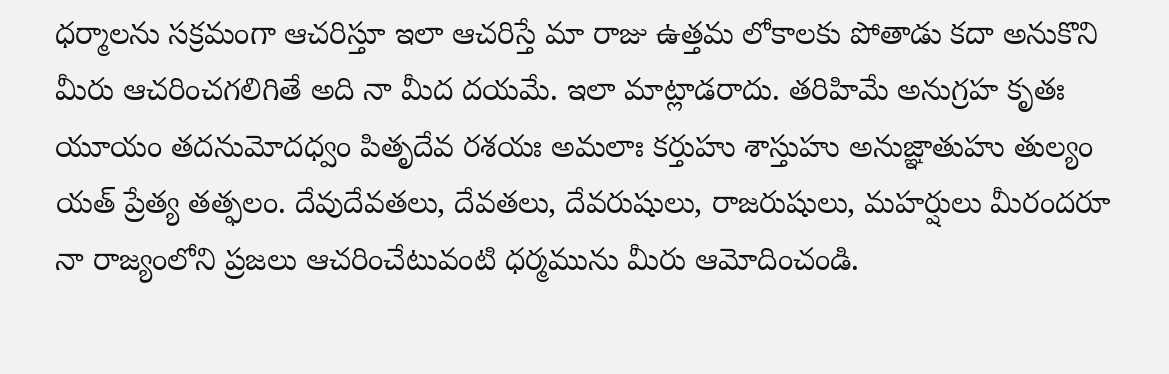ధర్మాలను సక్రమంగా ఆచరిస్తూ ఇలా ఆచరిస్తే మా రాజు ఉత్తమ లోకాలకు పోతాడు కదా అనుకొని మీరు ఆచరించగలిగితే అది నా మీద దయమే. ఇలా మాట్లాడరాదు. తరిహిమే అనుగ్రహ కృతః యూయం తదనుమోదధ్వం పితృదేవ రశయః అమలాః కర్తుహు శాస్తుహు అనుజ్ఞాతుహు తుల్యం యత్ ప్రేత్య తత్ఫలం. దేవుదేవతలు, దేవతలు, దేవరుషులు, రాజరుషులు, మహర్షులు మీరందరూ నా రాజ్యంలోని ప్రజలు ఆచరించేటువంటి ధర్మమును మీరు ఆమోదించండి.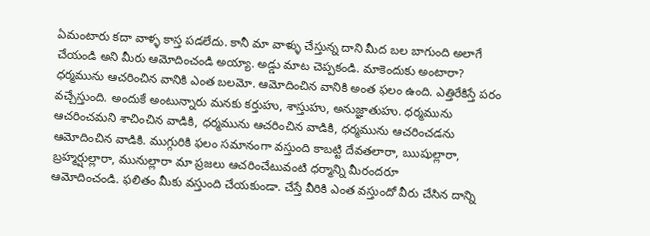ఏమంటారు కదా వాళ్ళ కాస్త పడలేదు. కానీ మా వాళ్ళు చేస్తున్న దాని మీద బల బాగుంది అలాగే చేయండి అని మీరు ఆమోదించండి అయ్యా. అడ్డు మాట చెప్పకండి. మాకెందుకు అంటారా? ధర్మమును ఆచరించిన వానికి ఎంత బలమో. ఆమోదించిన వానికి అంత ఫలం ఉంది. ఎత్తిరేకిస్తే పరం వచ్చేస్తుంది. అందుకే అంటున్నారు మనకు కర్తుహు, శాస్తుహు, అనుజ్ఞాతుహు. ధర్మమును ఆచరించమని శాచించిన వాడికి, ధర్మమును ఆచరించిన వాడికి, ధర్మమును ఆచరించడను ఆమోదించిన వాడికి. ముగ్గురికి ఫలం సమానంగా వస్తుంది కాబట్టి దేవతలారా, ఋషుల్లారా, బ్రహ్మర్షుల్లారా, మునుల్లారా మా ప్రజలు ఆచరించేటువంటి ధర్మాన్ని మీరందరూ
ఆమోదించండి. ఫలితం మీకు వస్తుంది చేయకుండా. చేస్తే వీరికి ఎంత వస్తుందో వీరు చేసిన దాన్ని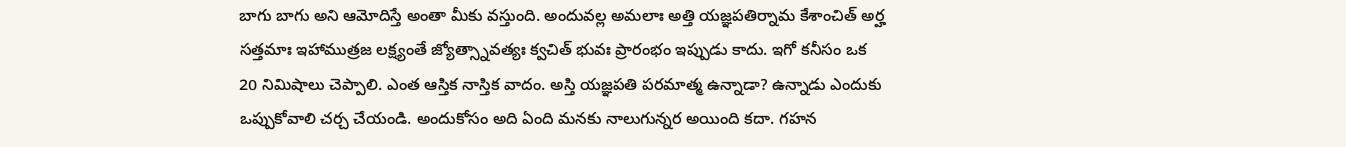బాగు బాగు అని ఆమోదిస్తే అంతా మీకు వస్తుంది. అందువల్ల అమలాః అత్తి యజ్ఞపతిర్నామ కేశాంచిత్ అర్హ సత్తమాః ఇహాముత్రజ లక్ష్యంతే జ్యోత్స్నావత్యః క్వచిత్ భువః ప్రారంభం ఇప్పుడు కాదు. ఇగో కనీసం ఒక 20 నిమిషాలు చెప్పాలి. ఎంత ఆస్తిక నాస్తిక వాదం. అస్తి యజ్ఞపతి పరమాత్మ ఉన్నాడా? ఉన్నాడు ఎందుకు ఒప్పుకోవాలి చర్చ చేయండి. అందుకోసం అది ఏంది మనకు నాలుగున్నర అయింది కదా. గహన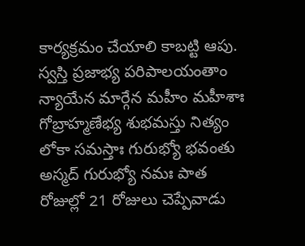కార్యక్రమం చేయాలి కాబట్టి ఆపు. స్వస్తి ప్రజాభ్య పరిపాలయంతాం న్యాయేన మార్గేన మహీం మహీశాః గోబ్రాహ్మణేభ్య శుభమస్తు నిత్యం లోకా సమస్తాః గురుభ్యో భవంతు అస్మద్ గురుభ్యో నమః పాత రోజుల్లో 21 రోజులు చెప్పేవాడు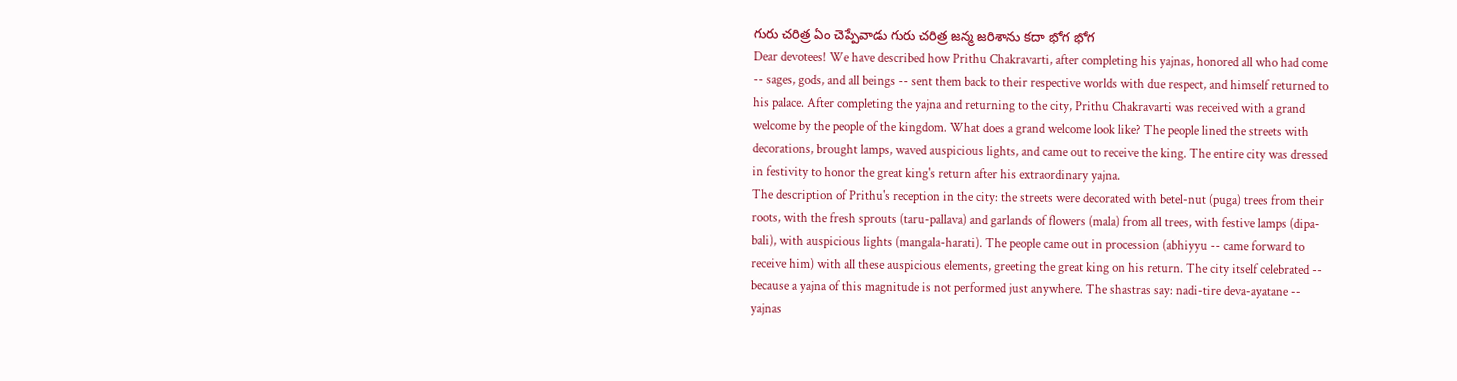గురు చరిత్ర ఏం చెప్పేవాడు గురు చరిత్ర జన్మ జరిశాను కదా భోగ భోగ
Dear devotees! We have described how Prithu Chakravarti, after completing his yajnas, honored all who had come -- sages, gods, and all beings -- sent them back to their respective worlds with due respect, and himself returned to his palace. After completing the yajna and returning to the city, Prithu Chakravarti was received with a grand welcome by the people of the kingdom. What does a grand welcome look like? The people lined the streets with decorations, brought lamps, waved auspicious lights, and came out to receive the king. The entire city was dressed in festivity to honor the great king's return after his extraordinary yajna.
The description of Prithu's reception in the city: the streets were decorated with betel-nut (puga) trees from their roots, with the fresh sprouts (taru-pallava) and garlands of flowers (mala) from all trees, with festive lamps (dipa-bali), with auspicious lights (mangala-harati). The people came out in procession (abhiyyu -- came forward to receive him) with all these auspicious elements, greeting the great king on his return. The city itself celebrated -- because a yajna of this magnitude is not performed just anywhere. The shastras say: nadi-tire deva-ayatane -- yajnas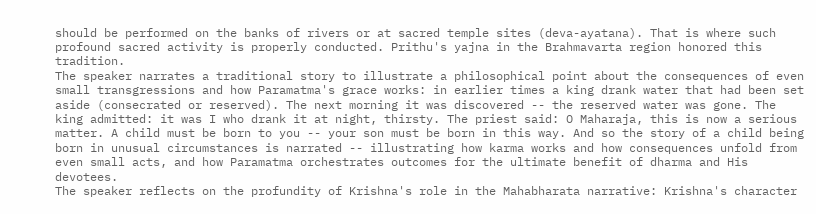should be performed on the banks of rivers or at sacred temple sites (deva-ayatana). That is where such profound sacred activity is properly conducted. Prithu's yajna in the Brahmavarta region honored this tradition.
The speaker narrates a traditional story to illustrate a philosophical point about the consequences of even small transgressions and how Paramatma's grace works: in earlier times a king drank water that had been set aside (consecrated or reserved). The next morning it was discovered -- the reserved water was gone. The king admitted: it was I who drank it at night, thirsty. The priest said: O Maharaja, this is now a serious matter. A child must be born to you -- your son must be born in this way. And so the story of a child being born in unusual circumstances is narrated -- illustrating how karma works and how consequences unfold from even small acts, and how Paramatma orchestrates outcomes for the ultimate benefit of dharma and His devotees.
The speaker reflects on the profundity of Krishna's role in the Mahabharata narrative: Krishna's character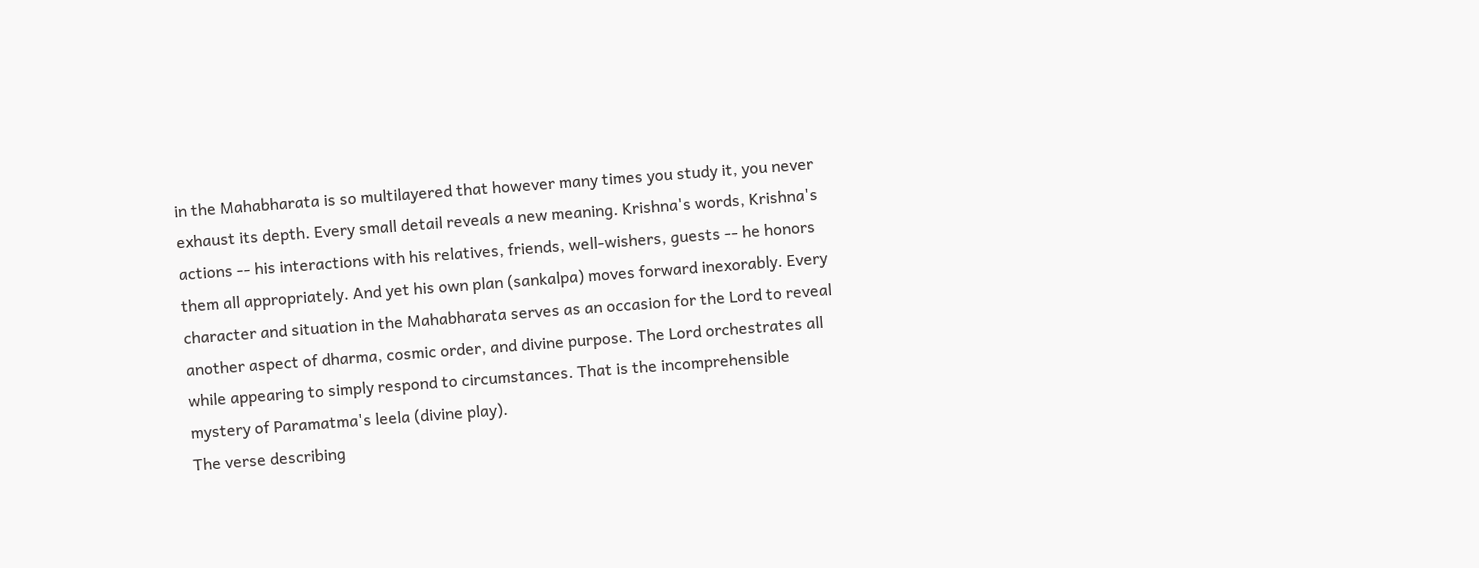in the Mahabharata is so multilayered that however many times you study it, you never exhaust its depth. Every small detail reveals a new meaning. Krishna's words, Krishna's actions -- his interactions with his relatives, friends, well-wishers, guests -- he honors them all appropriately. And yet his own plan (sankalpa) moves forward inexorably. Every character and situation in the Mahabharata serves as an occasion for the Lord to reveal another aspect of dharma, cosmic order, and divine purpose. The Lord orchestrates all while appearing to simply respond to circumstances. That is the incomprehensible mystery of Paramatma's leela (divine play).
The verse describing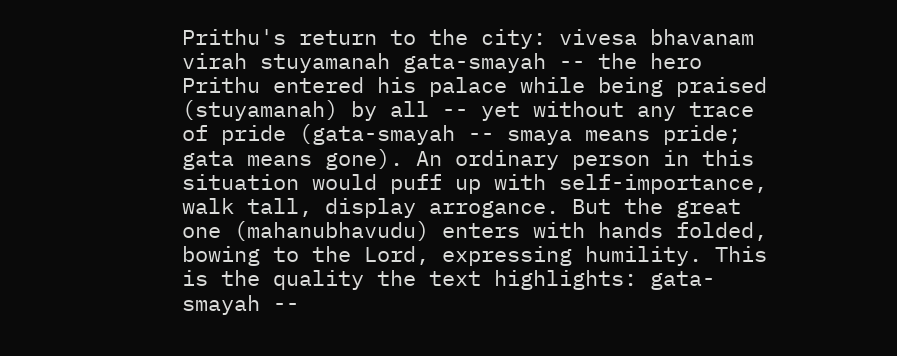Prithu's return to the city: vivesa bhavanam virah stuyamanah gata-smayah -- the hero Prithu entered his palace while being praised (stuyamanah) by all -- yet without any trace of pride (gata-smayah -- smaya means pride; gata means gone). An ordinary person in this situation would puff up with self-importance, walk tall, display arrogance. But the great one (mahanubhavudu) enters with hands folded, bowing to the Lord, expressing humility. This is the quality the text highlights: gata-smayah --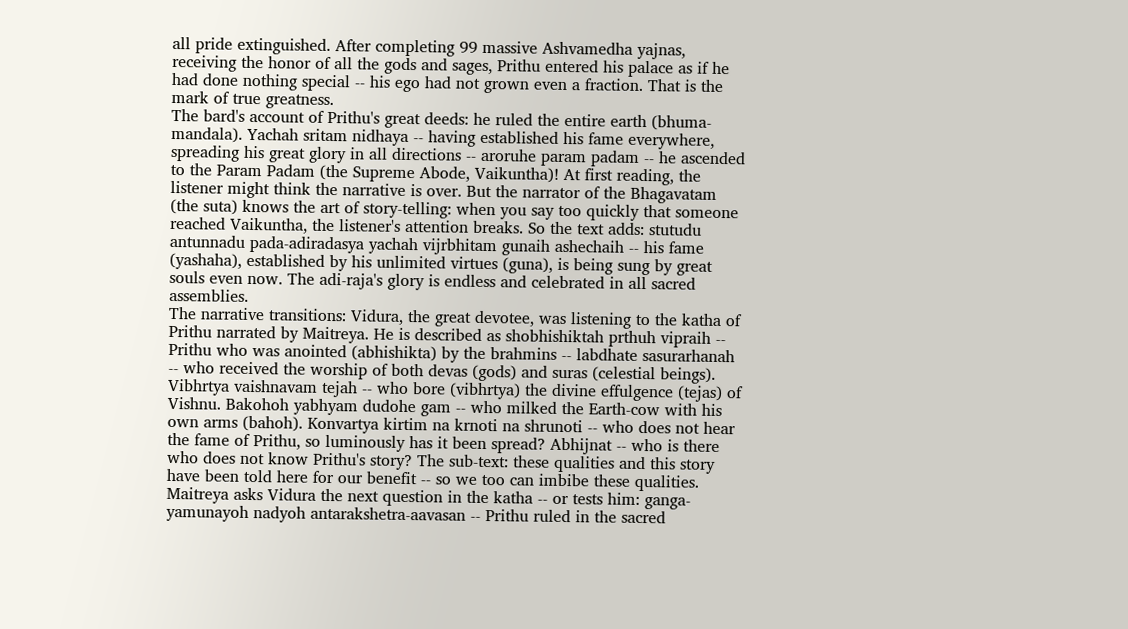all pride extinguished. After completing 99 massive Ashvamedha yajnas, receiving the honor of all the gods and sages, Prithu entered his palace as if he had done nothing special -- his ego had not grown even a fraction. That is the mark of true greatness.
The bard's account of Prithu's great deeds: he ruled the entire earth (bhuma-mandala). Yachah sritam nidhaya -- having established his fame everywhere, spreading his great glory in all directions -- aroruhe param padam -- he ascended to the Param Padam (the Supreme Abode, Vaikuntha)! At first reading, the listener might think the narrative is over. But the narrator of the Bhagavatam (the suta) knows the art of story-telling: when you say too quickly that someone reached Vaikuntha, the listener's attention breaks. So the text adds: stutudu antunnadu pada-adiradasya yachah vijrbhitam gunaih ashechaih -- his fame (yashaha), established by his unlimited virtues (guna), is being sung by great souls even now. The adi-raja's glory is endless and celebrated in all sacred assemblies.
The narrative transitions: Vidura, the great devotee, was listening to the katha of Prithu narrated by Maitreya. He is described as shobhishiktah prthuh vipraih -- Prithu who was anointed (abhishikta) by the brahmins -- labdhate sasurarhanah -- who received the worship of both devas (gods) and suras (celestial beings). Vibhrtya vaishnavam tejah -- who bore (vibhrtya) the divine effulgence (tejas) of Vishnu. Bakohoh yabhyam dudohe gam -- who milked the Earth-cow with his own arms (bahoh). Konvartya kirtim na krnoti na shrunoti -- who does not hear the fame of Prithu, so luminously has it been spread? Abhijnat -- who is there who does not know Prithu's story? The sub-text: these qualities and this story have been told here for our benefit -- so we too can imbibe these qualities.
Maitreya asks Vidura the next question in the katha -- or tests him: ganga-yamunayoh nadyoh antarakshetra-aavasan -- Prithu ruled in the sacred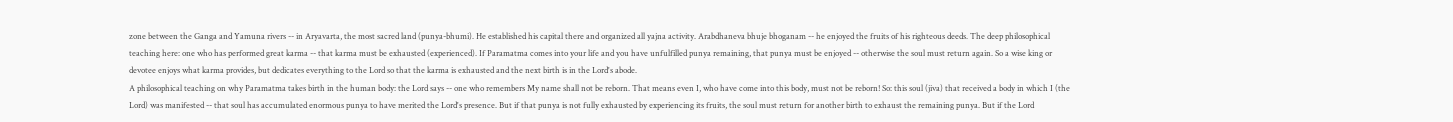zone between the Ganga and Yamuna rivers -- in Aryavarta, the most sacred land (punya-bhumi). He established his capital there and organized all yajna activity. Arabdhaneva bhuje bhoganam -- he enjoyed the fruits of his righteous deeds. The deep philosophical teaching here: one who has performed great karma -- that karma must be exhausted (experienced). If Paramatma comes into your life and you have unfulfilled punya remaining, that punya must be enjoyed -- otherwise the soul must return again. So a wise king or devotee enjoys what karma provides, but dedicates everything to the Lord so that the karma is exhausted and the next birth is in the Lord's abode.
A philosophical teaching on why Paramatma takes birth in the human body: the Lord says -- one who remembers My name shall not be reborn. That means even I, who have come into this body, must not be reborn! So: this soul (jiva) that received a body in which I (the Lord) was manifested -- that soul has accumulated enormous punya to have merited the Lord's presence. But if that punya is not fully exhausted by experiencing its fruits, the soul must return for another birth to exhaust the remaining punya. But if the Lord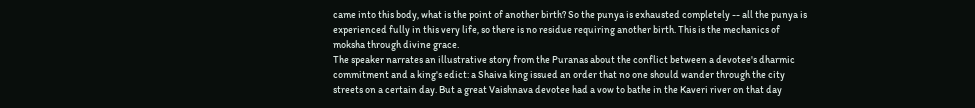came into this body, what is the point of another birth? So the punya is exhausted completely -- all the punya is experienced fully in this very life, so there is no residue requiring another birth. This is the mechanics of moksha through divine grace.
The speaker narrates an illustrative story from the Puranas about the conflict between a devotee's dharmic commitment and a king's edict: a Shaiva king issued an order that no one should wander through the city streets on a certain day. But a great Vaishnava devotee had a vow to bathe in the Kaveri river on that day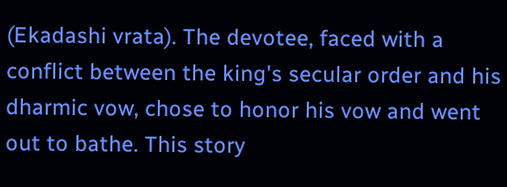(Ekadashi vrata). The devotee, faced with a conflict between the king's secular order and his dharmic vow, chose to honor his vow and went out to bathe. This story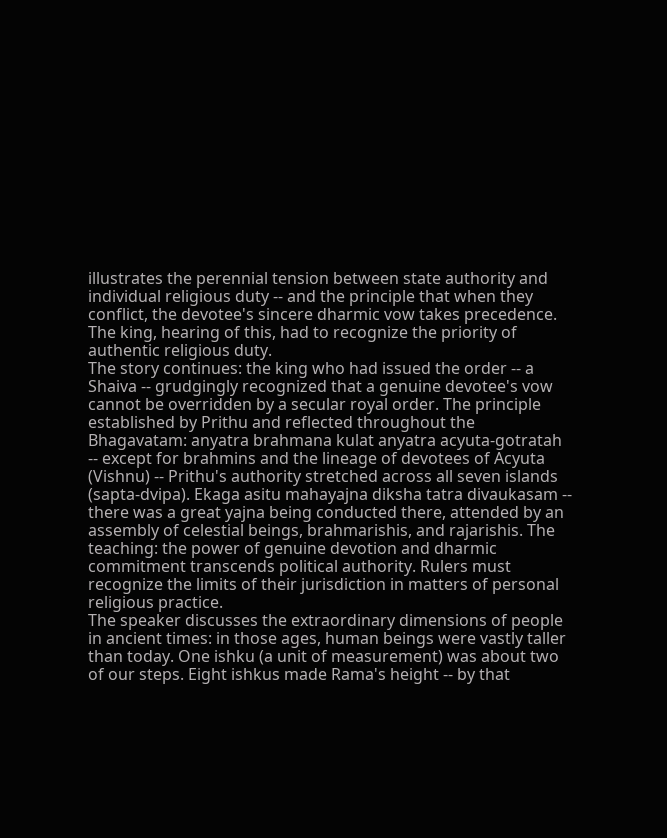illustrates the perennial tension between state authority and individual religious duty -- and the principle that when they conflict, the devotee's sincere dharmic vow takes precedence. The king, hearing of this, had to recognize the priority of authentic religious duty.
The story continues: the king who had issued the order -- a Shaiva -- grudgingly recognized that a genuine devotee's vow cannot be overridden by a secular royal order. The principle established by Prithu and reflected throughout the Bhagavatam: anyatra brahmana kulat anyatra acyuta-gotratah -- except for brahmins and the lineage of devotees of Acyuta (Vishnu) -- Prithu's authority stretched across all seven islands (sapta-dvipa). Ekaga asitu mahayajna diksha tatra divaukasam -- there was a great yajna being conducted there, attended by an assembly of celestial beings, brahmarishis, and rajarishis. The teaching: the power of genuine devotion and dharmic commitment transcends political authority. Rulers must recognize the limits of their jurisdiction in matters of personal religious practice.
The speaker discusses the extraordinary dimensions of people in ancient times: in those ages, human beings were vastly taller than today. One ishku (a unit of measurement) was about two of our steps. Eight ishkus made Rama's height -- by that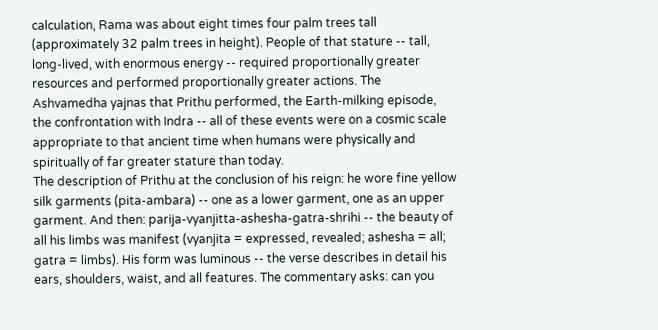calculation, Rama was about eight times four palm trees tall (approximately 32 palm trees in height). People of that stature -- tall, long-lived, with enormous energy -- required proportionally greater resources and performed proportionally greater actions. The Ashvamedha yajnas that Prithu performed, the Earth-milking episode, the confrontation with Indra -- all of these events were on a cosmic scale appropriate to that ancient time when humans were physically and spiritually of far greater stature than today.
The description of Prithu at the conclusion of his reign: he wore fine yellow silk garments (pita-ambara) -- one as a lower garment, one as an upper garment. And then: parija-vyanjitta-ashesha-gatra-shrihi -- the beauty of all his limbs was manifest (vyanjita = expressed, revealed; ashesha = all; gatra = limbs). His form was luminous -- the verse describes in detail his ears, shoulders, waist, and all features. The commentary asks: can you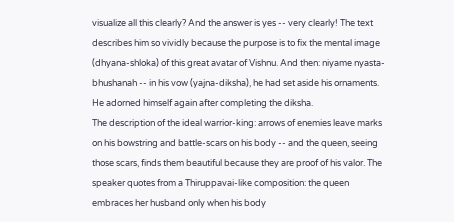visualize all this clearly? And the answer is yes -- very clearly! The text describes him so vividly because the purpose is to fix the mental image (dhyana-shloka) of this great avatar of Vishnu. And then: niyame nyasta-bhushanah -- in his vow (yajna-diksha), he had set aside his ornaments. He adorned himself again after completing the diksha.
The description of the ideal warrior-king: arrows of enemies leave marks on his bowstring and battle-scars on his body -- and the queen, seeing those scars, finds them beautiful because they are proof of his valor. The speaker quotes from a Thiruppavai-like composition: the queen embraces her husband only when his body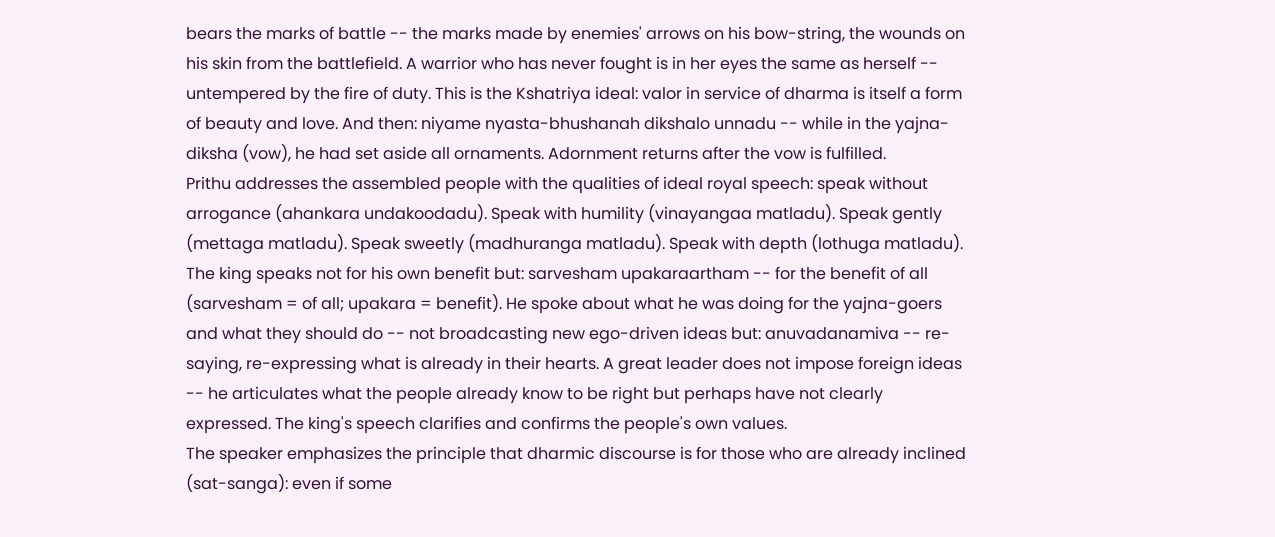bears the marks of battle -- the marks made by enemies' arrows on his bow-string, the wounds on his skin from the battlefield. A warrior who has never fought is in her eyes the same as herself -- untempered by the fire of duty. This is the Kshatriya ideal: valor in service of dharma is itself a form of beauty and love. And then: niyame nyasta-bhushanah dikshalo unnadu -- while in the yajna-diksha (vow), he had set aside all ornaments. Adornment returns after the vow is fulfilled.
Prithu addresses the assembled people with the qualities of ideal royal speech: speak without arrogance (ahankara undakoodadu). Speak with humility (vinayangaa matladu). Speak gently (mettaga matladu). Speak sweetly (madhuranga matladu). Speak with depth (lothuga matladu). The king speaks not for his own benefit but: sarvesham upakaraartham -- for the benefit of all (sarvesham = of all; upakara = benefit). He spoke about what he was doing for the yajna-goers and what they should do -- not broadcasting new ego-driven ideas but: anuvadanamiva -- re-saying, re-expressing what is already in their hearts. A great leader does not impose foreign ideas -- he articulates what the people already know to be right but perhaps have not clearly expressed. The king's speech clarifies and confirms the people's own values.
The speaker emphasizes the principle that dharmic discourse is for those who are already inclined (sat-sanga): even if some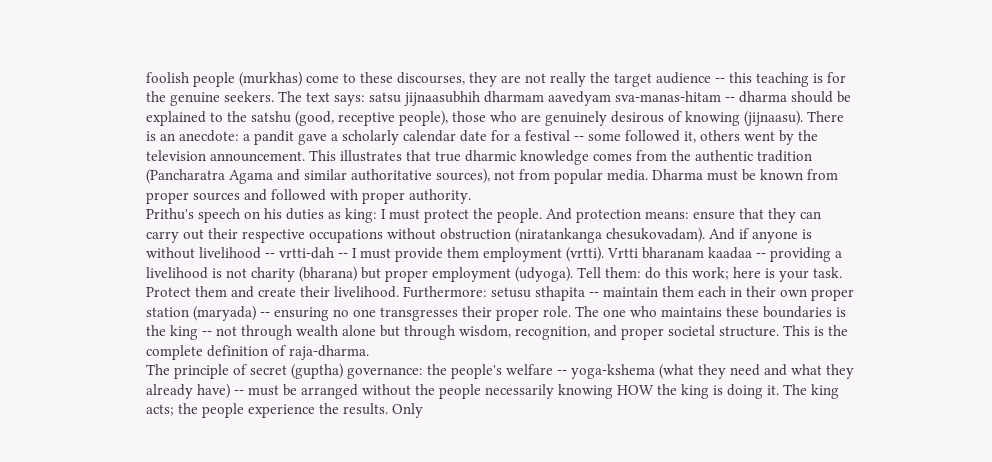foolish people (murkhas) come to these discourses, they are not really the target audience -- this teaching is for the genuine seekers. The text says: satsu jijnaasubhih dharmam aavedyam sva-manas-hitam -- dharma should be explained to the satshu (good, receptive people), those who are genuinely desirous of knowing (jijnaasu). There is an anecdote: a pandit gave a scholarly calendar date for a festival -- some followed it, others went by the television announcement. This illustrates that true dharmic knowledge comes from the authentic tradition (Pancharatra Agama and similar authoritative sources), not from popular media. Dharma must be known from proper sources and followed with proper authority.
Prithu's speech on his duties as king: I must protect the people. And protection means: ensure that they can carry out their respective occupations without obstruction (niratankanga chesukovadam). And if anyone is without livelihood -- vrtti-dah -- I must provide them employment (vrtti). Vrtti bharanam kaadaa -- providing a livelihood is not charity (bharana) but proper employment (udyoga). Tell them: do this work; here is your task. Protect them and create their livelihood. Furthermore: setusu sthapita -- maintain them each in their own proper station (maryada) -- ensuring no one transgresses their proper role. The one who maintains these boundaries is the king -- not through wealth alone but through wisdom, recognition, and proper societal structure. This is the complete definition of raja-dharma.
The principle of secret (guptha) governance: the people's welfare -- yoga-kshema (what they need and what they already have) -- must be arranged without the people necessarily knowing HOW the king is doing it. The king acts; the people experience the results. Only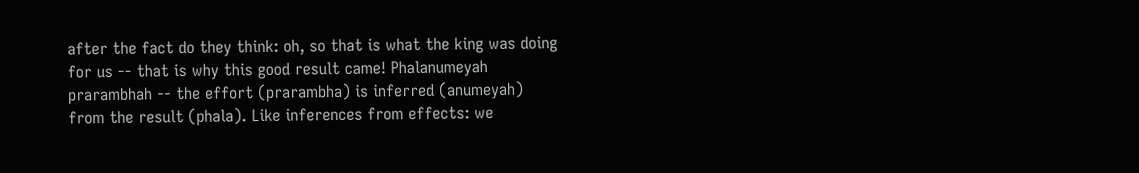after the fact do they think: oh, so that is what the king was doing for us -- that is why this good result came! Phalanumeyah prarambhah -- the effort (prarambha) is inferred (anumeyah) from the result (phala). Like inferences from effects: we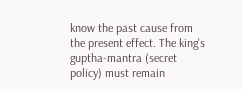know the past cause from the present effect. The king's guptha-mantra (secret policy) must remain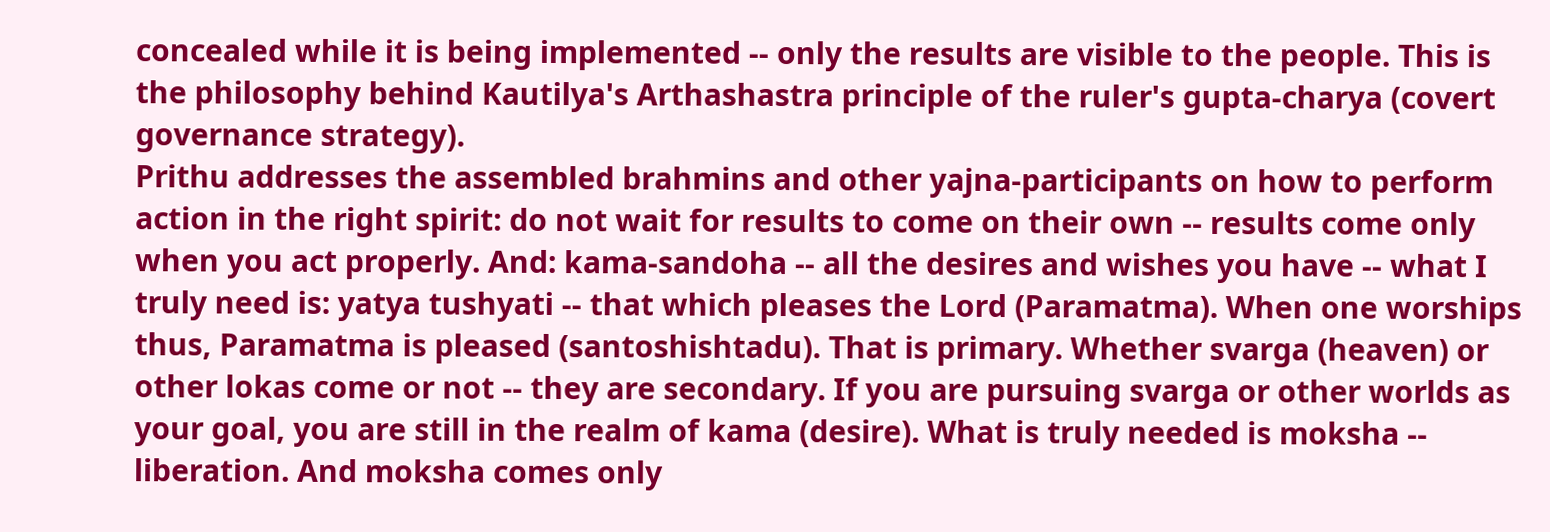concealed while it is being implemented -- only the results are visible to the people. This is the philosophy behind Kautilya's Arthashastra principle of the ruler's gupta-charya (covert governance strategy).
Prithu addresses the assembled brahmins and other yajna-participants on how to perform action in the right spirit: do not wait for results to come on their own -- results come only when you act properly. And: kama-sandoha -- all the desires and wishes you have -- what I truly need is: yatya tushyati -- that which pleases the Lord (Paramatma). When one worships thus, Paramatma is pleased (santoshishtadu). That is primary. Whether svarga (heaven) or other lokas come or not -- they are secondary. If you are pursuing svarga or other worlds as your goal, you are still in the realm of kama (desire). What is truly needed is moksha -- liberation. And moksha comes only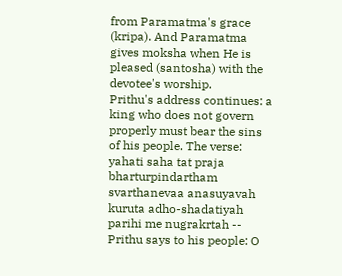from Paramatma's grace (kripa). And Paramatma gives moksha when He is pleased (santosha) with the devotee's worship.
Prithu's address continues: a king who does not govern properly must bear the sins of his people. The verse: yahati saha tat praja bharturpindartham svarthanevaa anasuyavah kuruta adho-shadatiyah parihi me nugrakrtah -- Prithu says to his people: O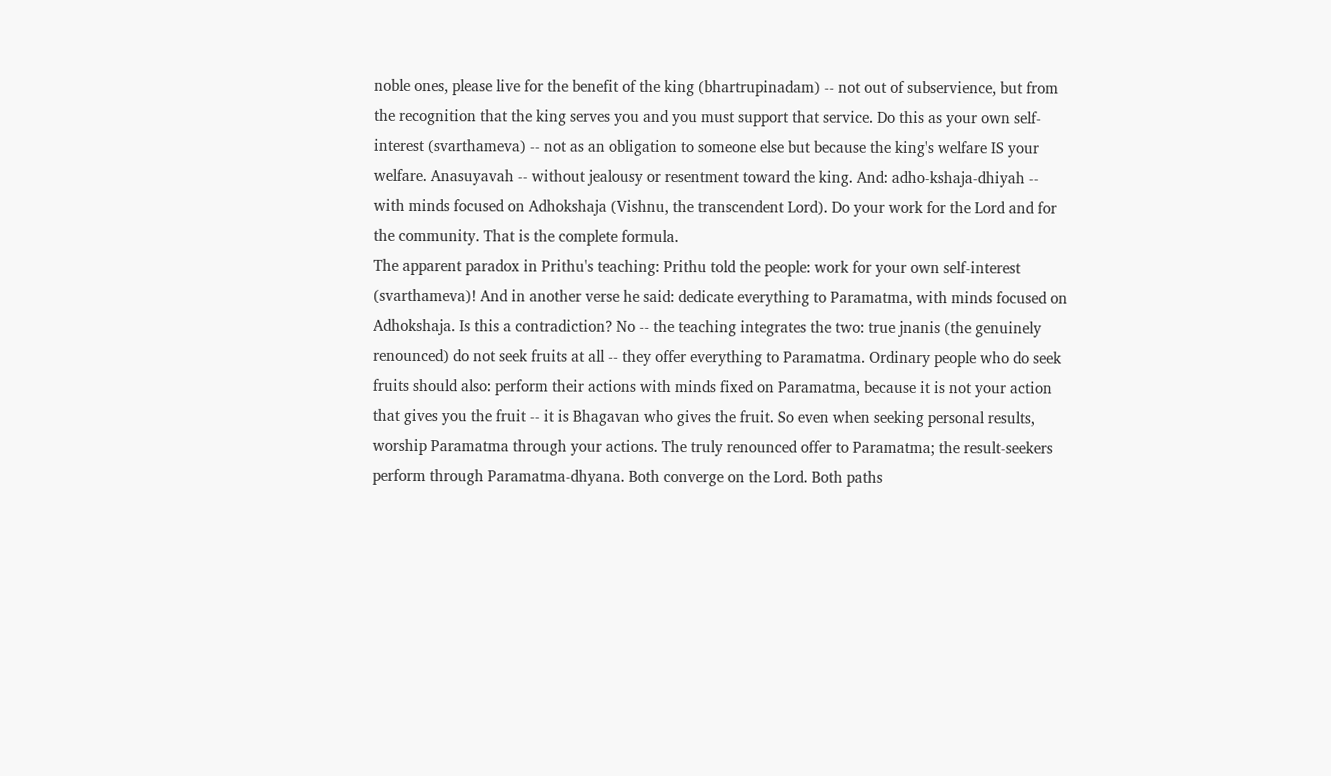noble ones, please live for the benefit of the king (bhartrupinadam) -- not out of subservience, but from the recognition that the king serves you and you must support that service. Do this as your own self-interest (svarthameva) -- not as an obligation to someone else but because the king's welfare IS your welfare. Anasuyavah -- without jealousy or resentment toward the king. And: adho-kshaja-dhiyah -- with minds focused on Adhokshaja (Vishnu, the transcendent Lord). Do your work for the Lord and for the community. That is the complete formula.
The apparent paradox in Prithu's teaching: Prithu told the people: work for your own self-interest (svarthameva)! And in another verse he said: dedicate everything to Paramatma, with minds focused on Adhokshaja. Is this a contradiction? No -- the teaching integrates the two: true jnanis (the genuinely renounced) do not seek fruits at all -- they offer everything to Paramatma. Ordinary people who do seek fruits should also: perform their actions with minds fixed on Paramatma, because it is not your action that gives you the fruit -- it is Bhagavan who gives the fruit. So even when seeking personal results, worship Paramatma through your actions. The truly renounced offer to Paramatma; the result-seekers perform through Paramatma-dhyana. Both converge on the Lord. Both paths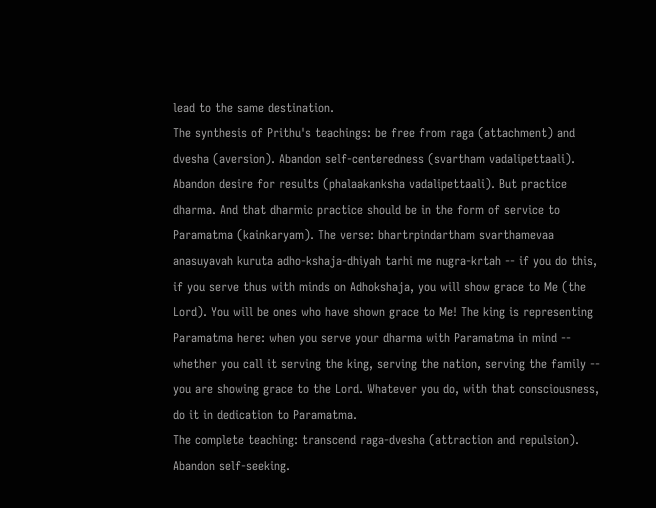lead to the same destination.
The synthesis of Prithu's teachings: be free from raga (attachment) and dvesha (aversion). Abandon self-centeredness (svartham vadalipettaali). Abandon desire for results (phalaakanksha vadalipettaali). But practice dharma. And that dharmic practice should be in the form of service to Paramatma (kainkaryam). The verse: bhartrpindartham svarthamevaa anasuyavah kuruta adho-kshaja-dhiyah tarhi me nugra-krtah -- if you do this, if you serve thus with minds on Adhokshaja, you will show grace to Me (the Lord). You will be ones who have shown grace to Me! The king is representing Paramatma here: when you serve your dharma with Paramatma in mind -- whether you call it serving the king, serving the nation, serving the family -- you are showing grace to the Lord. Whatever you do, with that consciousness, do it in dedication to Paramatma.
The complete teaching: transcend raga-dvesha (attraction and repulsion). Abandon self-seeking.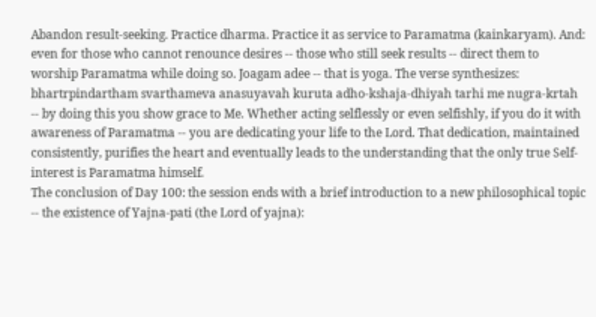Abandon result-seeking. Practice dharma. Practice it as service to Paramatma (kainkaryam). And: even for those who cannot renounce desires -- those who still seek results -- direct them to worship Paramatma while doing so. Joagam adee -- that is yoga. The verse synthesizes: bhartrpindartham svarthameva anasuyavah kuruta adho-kshaja-dhiyah tarhi me nugra-krtah -- by doing this you show grace to Me. Whether acting selflessly or even selfishly, if you do it with awareness of Paramatma -- you are dedicating your life to the Lord. That dedication, maintained consistently, purifies the heart and eventually leads to the understanding that the only true Self-interest is Paramatma himself.
The conclusion of Day 100: the session ends with a brief introduction to a new philosophical topic -- the existence of Yajna-pati (the Lord of yajna):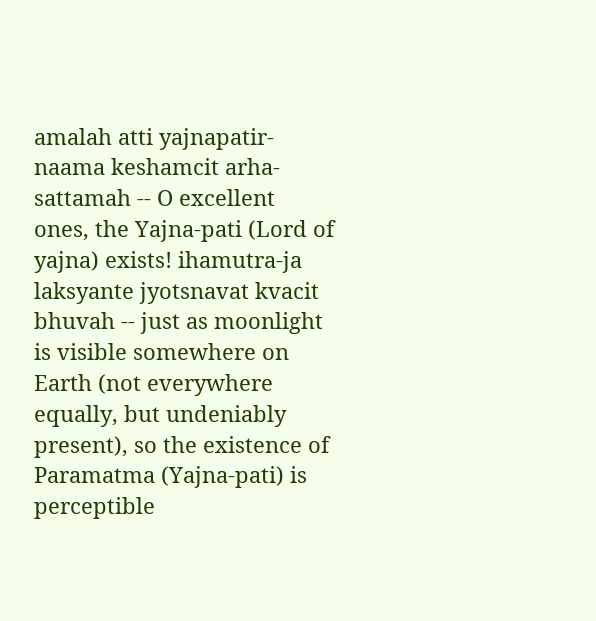amalah atti yajnapatir-naama keshamcit arha-sattamah -- O excellent ones, the Yajna-pati (Lord of yajna) exists! ihamutra-ja laksyante jyotsnavat kvacit bhuvah -- just as moonlight is visible somewhere on Earth (not everywhere equally, but undeniably present), so the existence of Paramatma (Yajna-pati) is perceptible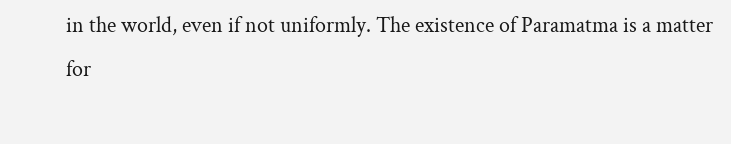in the world, even if not uniformly. The existence of Paramatma is a matter for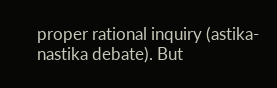proper rational inquiry (astika-nastika debate). But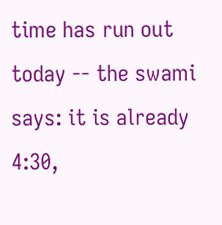time has run out today -- the swami says: it is already 4:30,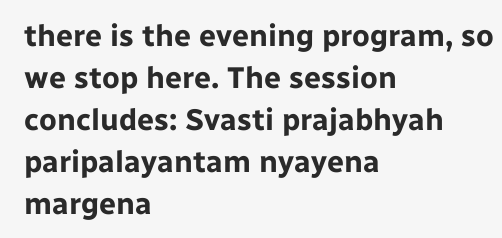there is the evening program, so we stop here. The session concludes: Svasti prajabhyah paripalayantam nyayena margena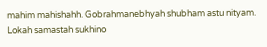mahim mahishahh. Gobrahmanebhyah shubham astu nityam. Lokah samastah sukhino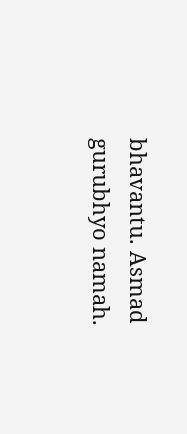bhavantu. Asmad gurubhyo namah.